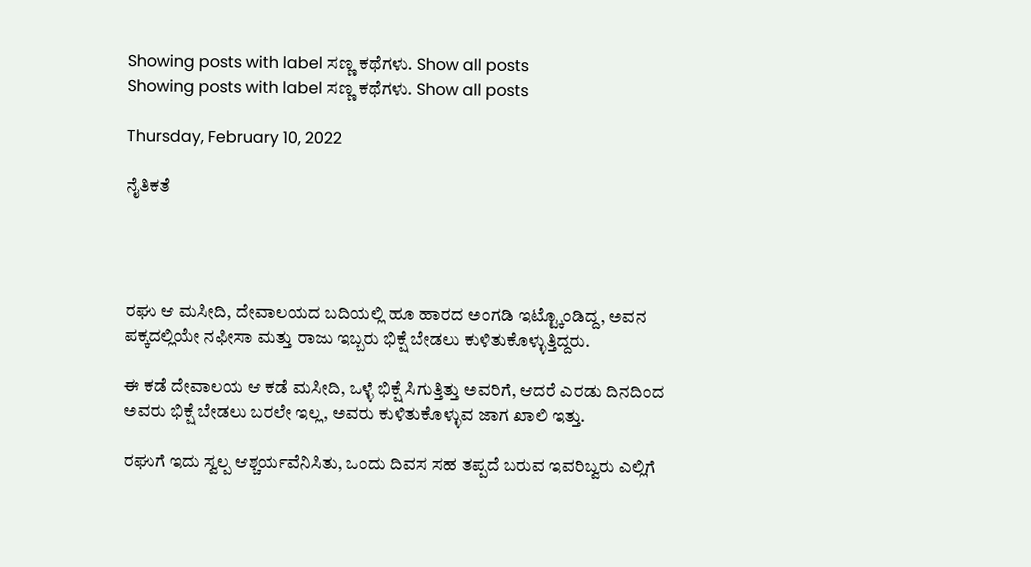Showing posts with label ಸಣ್ಣ ಕಥೆಗಳು. Show all posts
Showing posts with label ಸಣ್ಣ ಕಥೆಗಳು. Show all posts

Thursday, February 10, 2022

ನೈತಿಕತೆ




ರಘು ಆ ಮಸೀದಿ, ದೇವಾಲಯದ ಬದಿಯಲ್ಲಿ ಹೂ ಹಾರದ ಅಂಗಡಿ ಇಟ್ಟ್ಕೊಂಡಿದ್ದ, ಅವನ ಪಕ್ಕದಲ್ಲಿಯೇ ನಫೀಸಾ ಮತ್ತು ರಾಜು ಇಬ್ಬರು ಭಿಕ್ಷೆ ಬೇಡಲು ಕುಳಿತುಕೊಳ್ಳುತ್ತಿದ್ದರು.

ಈ ಕಡೆ ದೇವಾಲಯ ಆ ಕಡೆ ಮಸೀದಿ, ಒಳ್ಳೆ ಭಿಕ್ಷೆ ಸಿಗುತ್ತಿತ್ತು ಅವರಿಗೆ, ಆದರೆ ಎರಡು ದಿನದಿಂದ ಅವರು ಭಿಕ್ಷೆ ಬೇಡಲು ಬರಲೇ ಇಲ್ಲ, ಅವರು ಕುಳಿತುಕೊಳ್ಳುವ ಜಾಗ ಖಾಲಿ ಇತ್ತು.

ರಘುಗೆ ಇದು ಸ್ವಲ್ಪ ಆಶ್ಚರ್ಯವೆನಿಸಿತು, ಒಂದು ದಿವಸ ಸಹ ತಪ್ಪದೆ ಬರುವ ಇವರಿಬ್ವರು ಎಲ್ಲಿಗೆ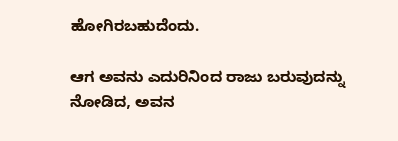ಹೋಗಿರಬಹುದೆಂದು.

ಆಗ ಅವನು ಎದುರಿನಿಂದ ರಾಜು ಬರುವುದನ್ನು ನೋಡಿದ, ಅವನ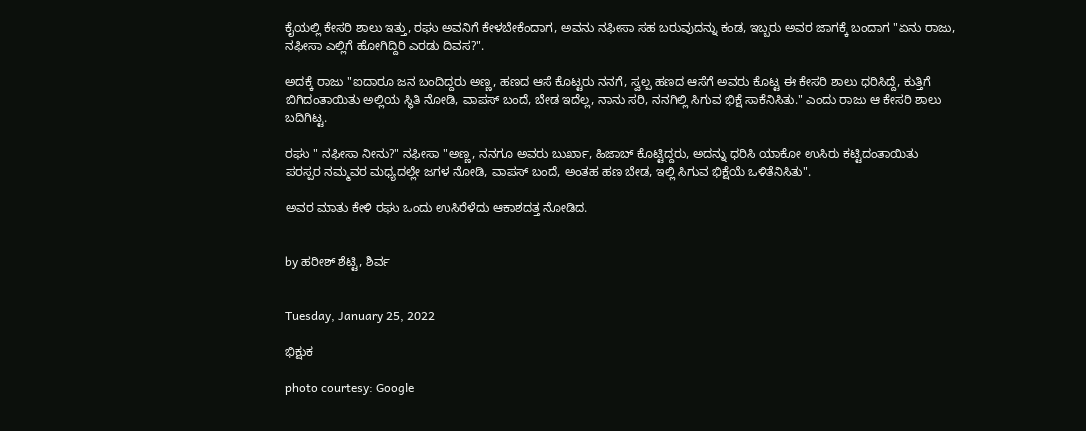ಕೈಯಲ್ಲಿ ಕೇಸರಿ ಶಾಲು ಇತ್ತು, ರಘು ಅವನಿಗೆ ಕೇಳಬೇಕೆಂದಾಗ, ಅವನು ನಫೀಸಾ ಸಹ ಬರುವುದನ್ನು ಕಂಡ, ಇಬ್ಬರು ಅವರ ಜಾಗಕ್ಕೆ ಬಂದಾಗ "ಏನು ರಾಜು, ನಫೀಸಾ ಎಲ್ಲಿಗೆ ಹೋಗಿದ್ದಿರಿ ಎರಡು ದಿವಸ?".

ಅದಕ್ಕೆ ರಾಜು "ಐದಾರೂ ಜನ ಬಂದಿದ್ದರು ಅಣ್ಣ, ಹಣದ ಆಸೆ ಕೊಟ್ಟರು ನನಗೆ, ಸ್ವಲ್ಪ ಹಣದ ಆಸೆಗೆ ಅವರು ಕೊಟ್ಟ ಈ ಕೇಸರಿ ಶಾಲು ಧರಿಸಿದ್ದೆ, ಕುತ್ತಿಗೆ ಬಿಗಿದಂತಾಯಿತು ಅಲ್ಲಿಯ ಸ್ಥಿತಿ ನೋಡಿ, ವಾಪಸ್ ಬಂದೆ, ಬೇಡ ಇದೆಲ್ಲ, ನಾನು ಸರಿ, ನನಗಿಲ್ಲಿ ಸಿಗುವ ಭಿಕ್ಷೆ ಸಾಕೆನಿಸಿತು." ಎಂದು ರಾಜು ಆ ಕೇಸರಿ ಶಾಲು ಬದಿಗಿಟ್ಟ.

ರಘು " ನಫೀಸಾ ನೀನು?" ನಫೀಸಾ "ಅಣ್ಣ, ನನಗೂ ಅವರು ಬುರ್ಖಾ, ಹಿಜಾಬ್ ಕೊಟ್ಟಿದ್ದರು, ಅದನ್ನು ಧರಿಸಿ ಯಾಕೋ ಉಸಿರು ಕಟ್ಟಿದಂತಾಯಿತು ಪರಸ್ಪರ ನಮ್ಮವರ ಮಧ್ಯದಲ್ಲೇ ಜಗಳ ನೋಡಿ, ವಾಪಸ್ ಬಂದೆ, ಅಂತಹ ಹಣ ಬೇಡ, ಇಲ್ಲಿ ಸಿಗುವ ಭಿಕ್ಷೆಯೆ ಒಳಿತೆನಿಸಿತು".

ಅವರ ಮಾತು ಕೇಳಿ ರಘು ಒಂದು ಉಸಿರೆಳೆದು ಆಕಾಶದತ್ತ ನೋಡಿದ.


by ಹರೀಶ್ ಶೆಟ್ಟಿ, ಶಿರ್ವ


Tuesday, January 25, 2022

ಭಿಕ್ಷುಕ

photo courtesy: Google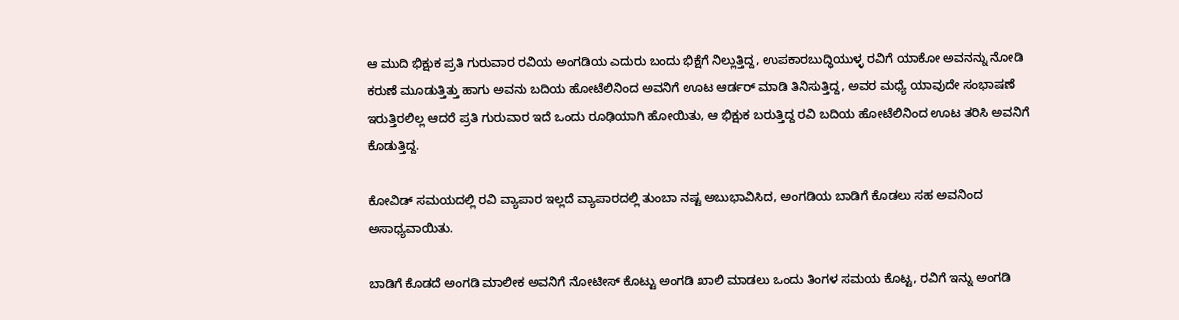ಆ ಮುದಿ ಭಿಕ್ಷುಕ ಪ್ರತಿ ಗುರುವಾರ ರವಿಯ ಅಂಗಡಿಯ ಎದುರು ಬಂದು ಭಿಕ್ಷೆಗೆ ನಿಲ್ಲುತ್ತಿದ್ದ, ಉಪಕಾರಬುದ್ಧಿಯುಳ್ಳ ರವಿಗೆ ಯಾಕೋ ಅವನನ್ನು ನೋಡಿ ಕರುಣೆ ಮೂಡುತ್ತಿತ್ತು ಹಾಗು ಅವನು ಬದಿಯ ಹೋಟೆಲಿನಿಂದ ಅವನಿಗೆ ಊಟ ಆರ್ಡರ್ ಮಾಡಿ ತಿನಿಸುತ್ತಿದ್ದ, ಅವರ ಮಧ್ಯೆ ಯಾವುದೇ ಸಂಭಾಷಣೆ ಇರುತ್ತಿರಲಿಲ್ಲ ಆದರೆ ಪ್ರತಿ ಗುರುವಾರ ಇದೆ ಒಂದು ರೂಢಿಯಾಗಿ ಹೋಯಿತು, ಆ ಭಿಕ್ಷುಕ ಬರುತ್ತಿದ್ದ ರವಿ ಬದಿಯ ಹೋಟೆಲಿನಿಂದ ಊಟ ತರಿಸಿ ಅವನಿಗೆ ಕೊಡುತ್ತಿದ್ದ.

ಕೋವಿಡ್‌ ಸಮಯದಲ್ಲಿ ರವಿ ವ್ಯಾಪಾರ ಇಲ್ಲದೆ ವ್ಯಾಪಾರದಲ್ಲಿ ತುಂಬಾ ನಷ್ಟ ಅಬುಭಾವಿಸಿದ, ಅಂಗಡಿಯ ಬಾಡಿಗೆ ಕೊಡಲು ಸಹ ಅವನಿಂದ ಅಸಾಧ್ಯವಾಯಿತು.

ಬಾಡಿಗೆ ಕೊಡದೆ ಅಂಗಡಿ ಮಾಲೀಕ ಅವನಿಗೆ ನೋಟೀಸ್ ಕೊಟ್ಟು ಅಂಗಡಿ ಖಾಲಿ ಮಾಡಲು ಒಂದು ತಿಂಗಳ ಸಮಯ ಕೊಟ್ಟ, ರವಿಗೆ ಇನ್ನು ಅಂಗಡಿ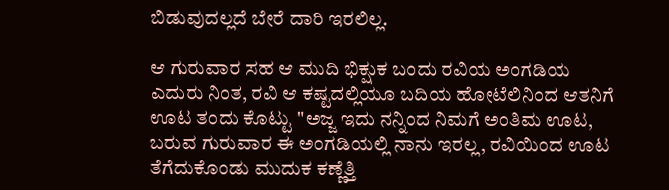ಬಿಡುವುದಲ್ಲದೆ ಬೇರೆ ದಾರಿ ಇರಲಿಲ್ಲ.

ಆ ಗುರುವಾರ ಸಹ ಆ ಮುದಿ ಭಿಕ್ಷುಕ ಬಂದು ರವಿಯ ಅಂಗಡಿಯ ಎದುರು ನಿಂತ, ರವಿ ಆ ಕಷ್ಟದಲ್ಲಿಯೂ ಬದಿಯ ಹೋಟೆಲಿನಿಂದ ಆತನಿಗೆ ಊಟ ತಂದು ಕೊಟ್ಟು "ಅಜ್ಜ ಇದು ನನ್ನಿಂದ ನಿಮಗೆ ಅಂತಿಮ ಊಟ, ಬರುವ ಗುರುವಾರ ಈ ಅಂಗಡಿಯಲ್ಲಿ ನಾನು ಇರಲ್ಲ, ರವಿಯಿಂದ ಊಟ ತೆಗೆದುಕೊಂಡು ಮುದುಕ ಕಣ್ಣೆತ್ತಿ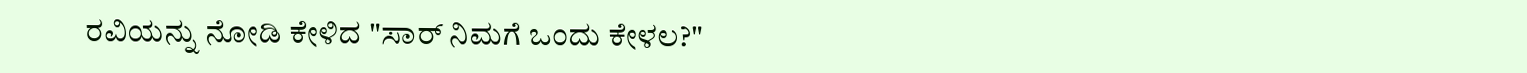ರವಿಯನ್ನು ನೋಡಿ ಕೇಳಿದ "ಸಾರ್ ನಿಮಗೆ ಒಂದು ಕೇಳಲ?"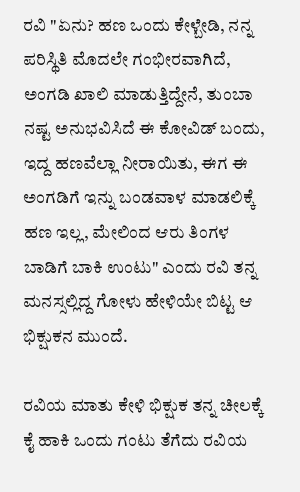ರವಿ "ಏನು? ಹಣ ಒಂದು ಕೇಳ್ಬೇಡಿ, ನನ್ನ ಪರಿಸ್ಥಿತಿ ಮೊದಲೇ ಗಂಭೀರವಾಗಿದೆ, ಅಂಗಡಿ ಖಾಲಿ ಮಾಡುತ್ತಿದ್ದೇನೆ, ತುಂಬಾ ನಷ್ಟ ಅನುಭವಿಸಿದೆ ಈ ಕೋವಿಡ್‌ ಬಂದು, ಇದ್ದ ಹಣವೆಲ್ಲಾ ನೀರಾಯಿತು, ಈಗ ಈ ಅಂಗಡಿಗೆ ಇನ್ನು ಬಂಡವಾಳ ಮಾಡಲಿಕ್ಕೆ ಹಣ ಇಲ್ಲ, ಮೇಲಿಂದ ಆರು ತಿಂಗಳ ಬಾಡಿಗೆ ಬಾಕಿ ಉಂಟು" ಎಂದು ರವಿ ತನ್ನ ಮನಸ್ಸಲ್ಲಿದ್ದ ಗೋಳು ಹೇಳಿಯೇ ಬಿಟ್ಟ ಆ ಭಿಕ್ಷುಕನ ಮುಂದೆ.

ರವಿಯ ಮಾತು ಕೇಳಿ ಭಿಕ್ಷುಕ ತನ್ನ ಚೀಲಕ್ಕೆ ಕೈ ಹಾಕಿ ಒಂದು ಗಂಟು ತೆಗೆದು ರವಿಯ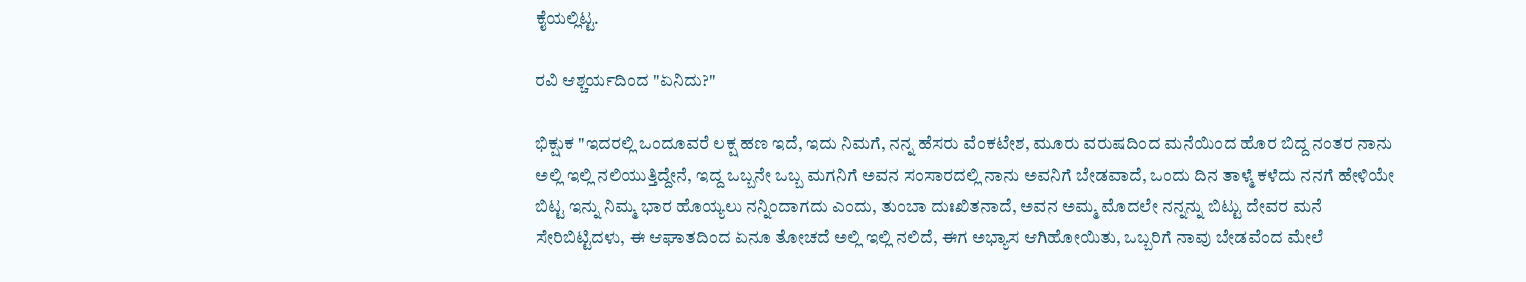ಕೈಯಲ್ಲಿಟ್ಟ.

ರವಿ ಆಶ್ಚರ್ಯದಿಂದ "ಏನಿದು?"

ಭಿಕ್ಷುಕ "ಇದರಲ್ಲಿ ಒಂದೂವರೆ ಲಕ್ಷ ಹಣ ಇದೆ, ಇದು ನಿಮಗೆ, ನನ್ನ ಹೆಸರು ವೆಂಕಟೇಶ, ಮೂರು ವರುಷದಿಂದ ಮನೆಯಿಂದ ಹೊರ ಬಿದ್ದ ನಂತರ ನಾನು ಅಲ್ಲಿ ಇಲ್ಲಿ ನಲಿಯುತ್ತಿದ್ದೇನೆ, ಇದ್ದ ಒಬ್ಬನೇ ಒಬ್ಬ ಮಗನಿಗೆ ಅವನ ಸಂಸಾರದಲ್ಲಿ ನಾನು ಅವನಿಗೆ ಬೇಡವಾದೆ, ಒಂದು ದಿನ ತಾಳ್ಮೆ ಕಳೆದು ನನಗೆ ಹೇಳಿಯೇ ಬಿಟ್ಟ ಇನ್ನು ನಿಮ್ಮ ಭಾರ ಹೊಯ್ಯಲು ನನ್ನಿಂದಾಗದು ಎಂದು, ತುಂಬಾ ದುಃಖಿತನಾದೆ, ಅವನ ಅಮ್ಮ ಮೊದಲೇ ನನ್ನನ್ನು ಬಿಟ್ಟು ದೇವರ ಮನೆ ಸೇರಿಬಿಟ್ಟಿದಳು, ಈ ಆಘಾತದಿಂದ ಏನೂ ತೋಚದೆ ಅಲ್ಲಿ ಇಲ್ಲಿ ನಲಿದೆ, ಈಗ ಅಭ್ಯಾಸ ಆಗಿಹೋಯಿತು, ಒಬ್ಬರಿಗೆ ನಾವು ಬೇಡವೆಂದ ಮೇಲೆ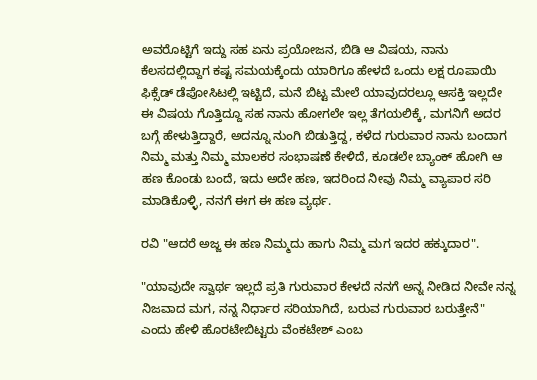ಅವರೊಟ್ಟಿಗೆ ಇದ್ದು ಸಹ ಏನು ಪ್ರಯೋಜನ, ಬಿಡಿ ಆ ವಿಷಯ, ನಾನು ಕೆಲಸದಲ್ಲಿದ್ದಾಗ ಕಷ್ಟ ಸಮಯಕ್ಕೆಂದು ಯಾರಿಗೂ ಹೇಳದೆ ಒಂದು ಲಕ್ಷ ರೂಪಾಯಿ ಫಿಕ್ಸೆಡ್ ಡೆಪೋಸಿಟಲ್ಲಿ ಇಟ್ಟಿದೆ, ಮನೆ ಬಿಟ್ಟ ಮೇಲೆ ಯಾವುದರಲ್ಲೂ ಆಸಕ್ತಿ ಇಲ್ಲದೇ ಈ ವಿಷಯ ಗೊತ್ತಿದ್ದೂ ಸಹ ನಾನು ಹೋಗಲೇ ಇಲ್ಲ ತೆಗಯಲಿಕ್ಕೆ, ಮಗನಿಗೆ ಅದರ ಬಗ್ಗೆ ಹೇಳುತ್ತಿದ್ದಾರೆ, ಅದನ್ನೂ ನುಂಗಿ ಬಿಡುತ್ತಿದ್ದ, ಕಳೆದ ಗುರುವಾರ ನಾನು ಬಂದಾಗ ನಿಮ್ಮ ಮತ್ತು ನಿಮ್ಮ ಮಾಲಕರ ಸಂಭಾಷಣೆ ಕೇಳಿದೆ, ಕೂಡಲೇ ಬ್ಯಾಂಕ್ ಹೋಗಿ ಆ ಹಣ ಕೊಂಡು ಬಂದೆ, ಇದು ಅದೇ ಹಣ, ಇದರಿಂದ ನೀವು ನಿಮ್ಮ ವ್ಯಾಪಾರ ಸರಿ ಮಾಡಿಕೊಳ್ಳಿ, ನನಗೆ ಈಗ ಈ ಹಣ ವ್ಯರ್ಥ.

ರವಿ "ಆದರೆ ಅಜ್ಜ ಈ ಹಣ ನಿಮ್ಮದು ಹಾಗು ನಿಮ್ಮ ಮಗ ಇದರ ಹಕ್ಕುದಾರ".

"ಯಾವುದೇ ಸ್ವಾರ್ಥ ಇಲ್ಲದೆ ಪ್ರತಿ ಗುರುವಾರ ಕೇಳದೆ ನನಗೆ ಅನ್ನ ನೀಡಿದ ನೀವೇ ನನ್ನ ನಿಜವಾದ ಮಗ, ನನ್ನ ನಿರ್ಧಾರ ಸರಿಯಾಗಿದೆ, ಬರುವ ಗುರುವಾರ ಬರುತ್ತೇನೆ" ಎಂದು ಹೇಳಿ ಹೊರಟೇಬಿಟ್ಟರು ವೆಂಕಟೇಶ್ ಎಂಬ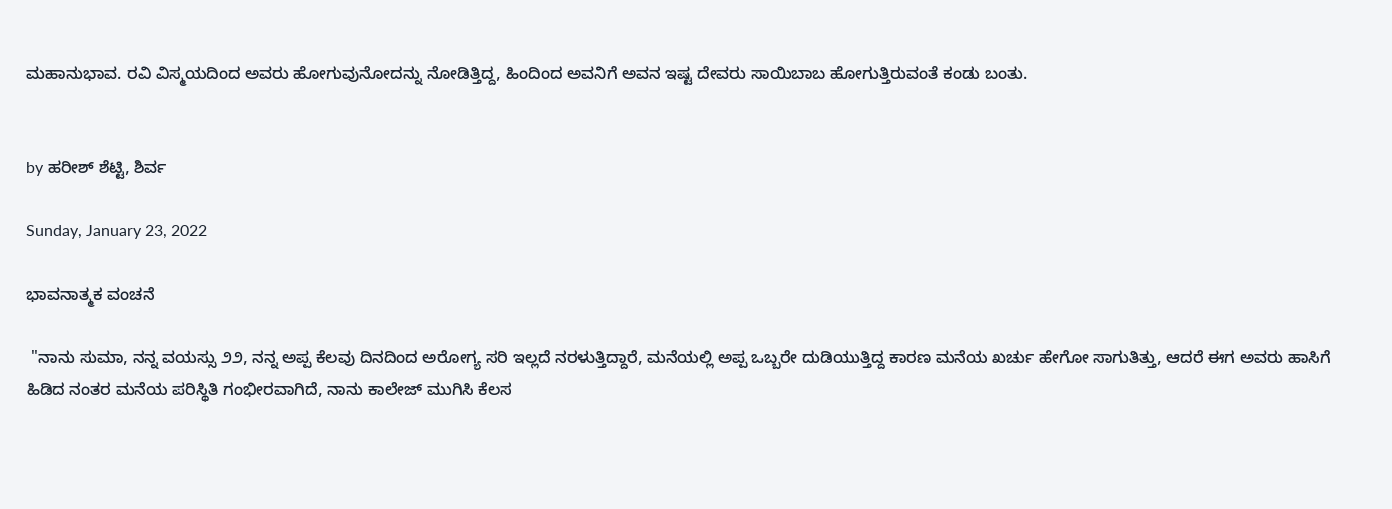ಮಹಾನುಭಾವ. ರವಿ ವಿಸ್ಮಯದಿಂದ ಅವರು ಹೋಗುವುನೋದನ್ನು ನೋಡಿತ್ತಿದ್ದ, ಹಿಂದಿಂದ ಅವನಿಗೆ ಅವನ ಇಷ್ಟ ದೇವರು ಸಾಯಿಬಾಬ ಹೋಗುತ್ತಿರುವಂತೆ ಕಂಡು ಬಂತು.


by ಹರೀಶ್ ಶೆಟ್ಟಿ, ಶಿರ್ವ

Sunday, January 23, 2022

ಭಾವನಾತ್ಮಕ ವಂಚನೆ

 "ನಾನು ಸುಮಾ, ನನ್ನ ವಯಸ್ಸು ೨೨, ನನ್ನ ಅಪ್ಪ ಕೆಲವು ದಿನದಿಂದ ಅರೋಗ್ಯ ಸರಿ ಇಲ್ಲದೆ ನರಳುತ್ತಿದ್ದಾರೆ, ಮನೆಯಲ್ಲಿ ಅಪ್ಪ ಒಬ್ಬರೇ ದುಡಿಯುತ್ತಿದ್ದ ಕಾರಣ ಮನೆಯ ಖರ್ಚು ಹೇಗೋ ಸಾಗುತಿತ್ತು, ಆದರೆ ಈಗ ಅವರು ಹಾಸಿಗೆ ಹಿಡಿದ ನಂತರ ಮನೆಯ ಪರಿಸ್ಥಿತಿ ಗಂಭೀರವಾಗಿದೆ, ನಾನು ಕಾಲೇಜ್ ಮುಗಿಸಿ ಕೆಲಸ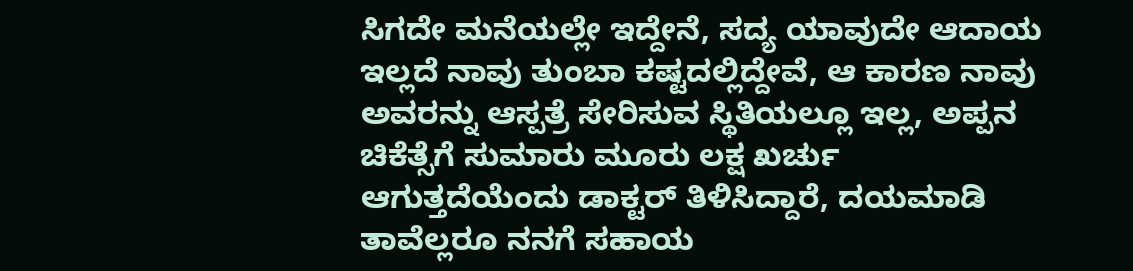ಸಿಗದೇ ಮನೆಯಲ್ಲೇ ಇದ್ದೇನೆ, ಸದ್ಯ ಯಾವುದೇ ಆದಾಯ ಇಲ್ಲದೆ ನಾವು ತುಂಬಾ ಕಷ್ಟದಲ್ಲಿದ್ದೇವೆ, ಆ ಕಾರಣ ನಾವು ಅವರನ್ನು ಆಸ್ಪತ್ರೆ ಸೇರಿಸುವ ಸ್ಥಿತಿಯಲ್ಲೂ ಇಲ್ಲ, ಅಪ್ಪನ ಚಿಕೆತ್ಸೆಗೆ ಸುಮಾರು ಮೂರು ಲಕ್ಷ ಖರ್ಚು ಆಗುತ್ತದೆಯೆಂದು ಡಾಕ್ಟರ್ ತಿಳಿಸಿದ್ದಾರೆ, ದಯಮಾಡಿ ತಾವೆಲ್ಲರೂ ನನಗೆ ಸಹಾಯ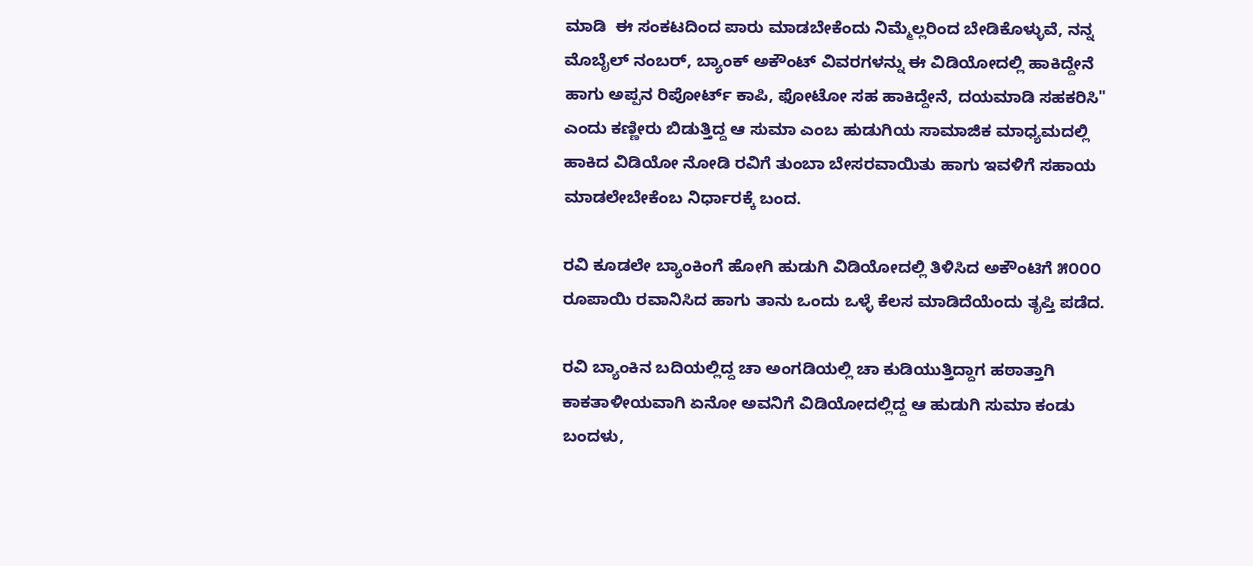ಮಾಡಿ  ಈ ಸಂಕಟದಿಂದ ಪಾರು ಮಾಡಬೇಕೆಂದು ನಿಮ್ಮೆಲ್ಲರಿಂದ ಬೇಡಿಕೊಳ್ಳುವೆ, ನನ್ನ ಮೊಬೈಲ್ ನಂಬರ್, ಬ್ಯಾಂಕ್ ಅಕೌಂಟ್ ವಿವರಗಳನ್ನು ಈ ವಿಡಿಯೋದಲ್ಲಿ ಹಾಕಿದ್ದೇನೆ ಹಾಗು ಅಪ್ಪನ ರಿಪೋರ್ಟ್ ಕಾಪಿ, ಫೋಟೋ ಸಹ ಹಾಕಿದ್ದೇನೆ, ದಯಮಾಡಿ ಸಹಕರಿಸಿ" ಎಂದು ಕಣ್ಣೀರು ಬಿಡುತ್ತಿದ್ದ ಆ ಸುಮಾ ಎಂಬ ಹುಡುಗಿಯ ಸಾಮಾಜಿಕ ಮಾಧ್ಯಮದಲ್ಲಿ ಹಾಕಿದ ವಿಡಿಯೋ ನೋಡಿ ರವಿಗೆ ತುಂಬಾ ಬೇಸರವಾಯಿತು ಹಾಗು ಇವಳಿಗೆ ಸಹಾಯ ಮಾಡಲೇಬೇಕೆಂಬ ನಿರ್ಧಾರಕ್ಕೆ ಬಂದ.

ರವಿ ಕೂಡಲೇ ಬ್ಯಾಂಕಿಂಗೆ ಹೋಗಿ ಹುಡುಗಿ ವಿಡಿಯೋದಲ್ಲಿ ತಿಳಿಸಿದ ಅಕೌಂಟಿಗೆ ೫೦೦೦ ರೂಪಾಯಿ ರವಾನಿಸಿದ ಹಾಗು ತಾನು ಒಂದು ಒಳ್ಳೆ ಕೆಲಸ ಮಾಡಿದೆಯೆಂದು ತೃಪ್ತಿ ಪಡೆದ.

ರವಿ ಬ್ಯಾಂಕಿನ ಬದಿಯಲ್ಲಿದ್ದ ಚಾ ಅಂಗಡಿಯಲ್ಲಿ ಚಾ ಕುಡಿಯುತ್ತಿದ್ದಾಗ ಹಠಾತ್ತಾಗಿ ಕಾಕತಾಳೀಯವಾಗಿ ಏನೋ ಅವನಿಗೆ ವಿಡಿಯೋದಲ್ಲಿದ್ದ ಆ ಹುಡುಗಿ ಸುಮಾ ಕಂಡು ಬಂದಳು,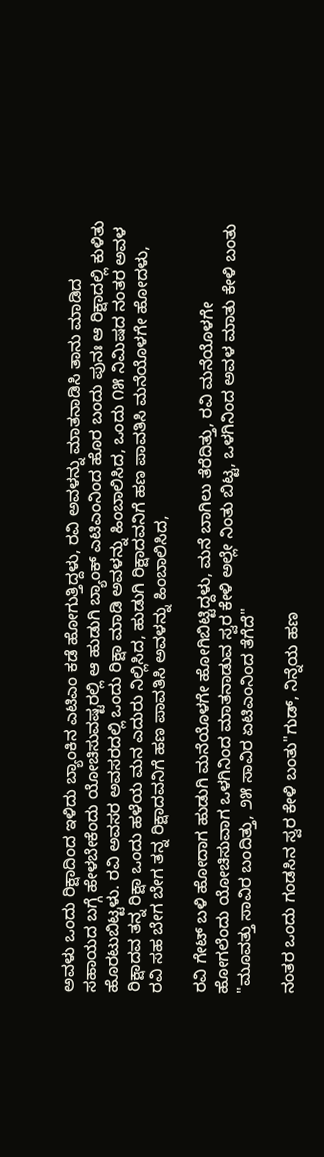ಅವಳು ಒಂದು ರಿಕ್ಷಾದಿಂದ ಇಳಿದು ಬ್ಯಾಂಕಿನ ಎಟಿಎಂ ಕಡೆ ಹೋಗುತ್ತಿದ್ದಳು, ರವಿ ಅವಳನ್ನು ಮಾತನಾಡಿಸಿ ತಾನು ಮಾಡಿದ ಸಹಾಯದ ಬಗ್ಗೆ ಹೇಳಬೇಕೆಂದು ಯೋಚಿಸುವಷ್ಟರಲ್ಲಿ ಆ ಹುಡುಗಿ ಬ್ಯಾಂಕ್ ಎಟಿಎಂನಿಂದ ಹೊರ ಬಂದು ಪುನಃ ಆ ರಿಕ್ಷಾದಲ್ಲಿ ಕುಳಿತು ಹೊರಟುಬಿಟ್ಟಳು. ರವಿ ಅವಸರ ಅವಸರದಲ್ಲಿ ಒಂದು ರಿಕ್ಷಾ ಮಾಡಿ ಅವಳನ್ನು ಹಿಂಬಾಲಿಸಿದ, ಒಂದು ೧೫ ನಿಮಿಷದ ನಂತರ ಅವಳ ರಿಕ್ಷಾದವ ತನ್ನ ರಿಕ್ಷಾ ಒಂದು ಹಳೆಯ ಮನ ಎದುರು ನಿಲ್ಲಿಸಿದ, ಹುಡುಗಿ ರಿಕ್ಷಾದವನಿಗೆ ಹಣ ಪಾವತಿಸಿ ಮನೆಯೊಳಗೇ ಹೋದಳು, ರವಿ ಸಹ ಬೇಗ ಬೇಗ ತನ್ನ ರಿಕ್ಷಾದವನಿಗೆ ಹಣ ಪಾವತಿಸಿ ಅವಳನ್ನು ಹಿಂಬಾಲಿಸಿದ,

ರವಿ ಗೇಟ್ ಬಳಿ ಹೋದಾಗ ಹುಡುಗಿ ಮನೆಯೊಳಗೇ ಹೋಗಿಬಿಟ್ಟಿದ್ದಳು, ಮನೆ ಬಾಗಿಲು ತೆರೆದಿತ್ತು, ರವಿ ಮನೆಯೊಳಗೇ ಹೋಗಲೆಂದು ಯೋಚಿಸುವಾಗ ಒಳಗಿನಿಂದ ಮಾತನಾಡುವ ಸ್ವರ ಕೇಳಿ ಅಲ್ಲೇ ನಿಂತು ಬಿಟ್ಟ, ಒಳಗಿನಿಂದ ಅವಳ ಮಾತು ಕೇಳಿ ಬಂತು "ಮೂವತ್ತು ಸಾವಿರ ಬಂದಿತ್ತು, ೨೫ ಸಾವಿರ ಏಟಿಎಂನಿಂದ ತೆಗೆದೆ"

ನಂತರ ಒಂದು ಗಂಡಸಿನ ಸ್ವರ ಕೇಳಿ ಬಂತು"ಗುಡ್, ನಿನ್ನೆಯ ಹಣ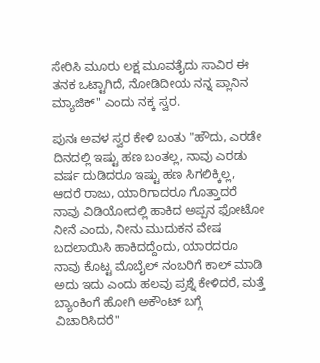ಸೇರಿಸಿ ಮೂರು ಲಕ್ಷ ಮೂವತೈದು ಸಾವಿರ ಈ ತನಕ ಒಟ್ಟಾಗಿದೆ, ನೋಡಿದೀಯ ನನ್ನ ಪ್ಲಾನಿನ ಮ್ಯಾಜಿಕ್" ಎಂದು ನಕ್ಕ ಸ್ವರ.

ಪುನಃ ಅವಳ ಸ್ವರ ಕೇಳಿ ಬಂತು "ಹೌದು, ಎರಡೇ ದಿನದಲ್ಲಿ ಇಷ್ಟು ಹಣ ಬಂತಲ್ಲ, ನಾವು ಎರಡು ವರ್ಷ ದುಡಿದರೂ ಇಷ್ಟು ಹಣ ಸಿಗಲಿಕ್ಕಿಲ್ಲ, ಆದರೆ ರಾಜು, ಯಾರಿಗಾದರೂ ಗೊತ್ತಾದರೆ ನಾವು ವಿಡಿಯೋದಲ್ಲಿ ಹಾಕಿದ ಅಪ್ಪನ ಫೋಟೋ ನೀನೆ ಎಂದು, ನೀನು ಮುದುಕನ ವೇಷ ಬದಲಾಯಿಸಿ ಹಾಕಿದದ್ದೆಂದು, ಯಾರದರೂ ನಾವು ಕೊಟ್ಟ ಮೊಬೈಲ್ ನಂಬರಿಗೆ ಕಾಲ್ ಮಾಡಿ ಅದು ಇದು ಎಂದು ಹಲವು ಪ್ರಶ್ನೆ ಕೇಳಿದರೆ, ಮತ್ತೆ ಬ್ಯಾಂಕಿಂಗೆ ಹೋಗಿ ಅಕೌಂಟ್ ಬಗ್ಗೆ ವಿಚಾರಿಸಿದರೆ"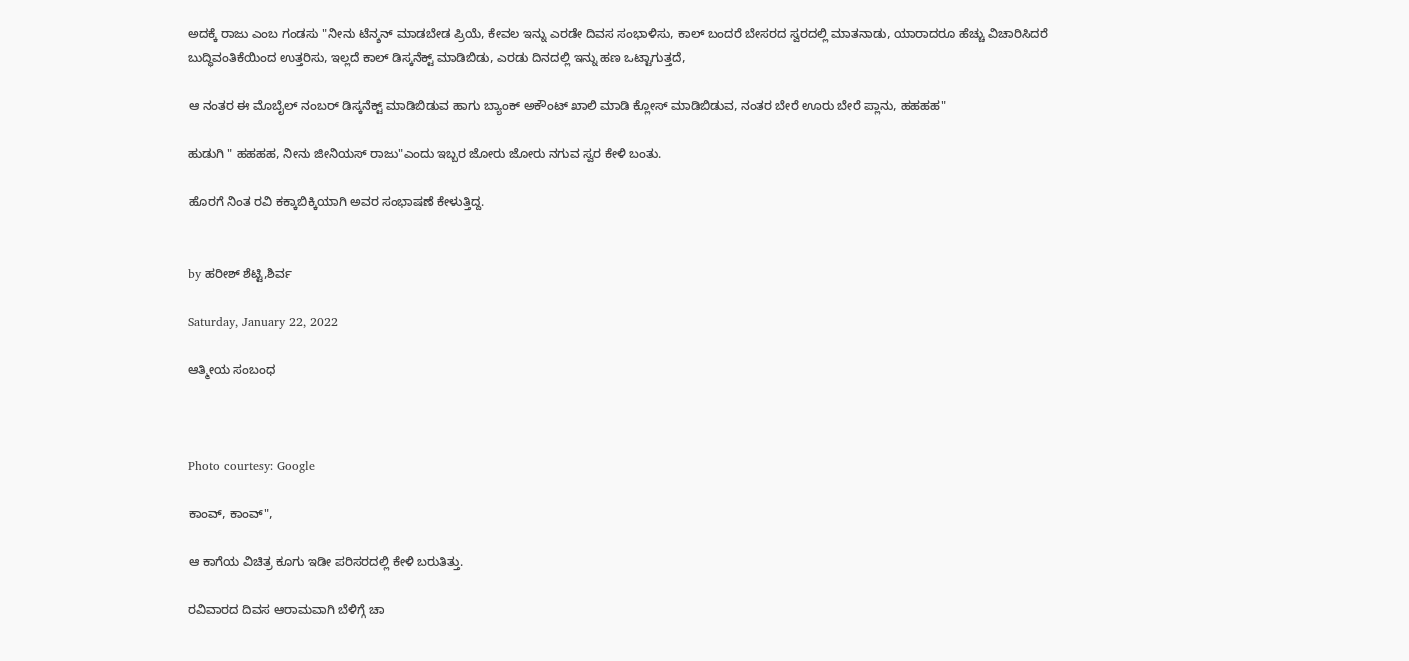ಅದಕ್ಕೆ ರಾಜು ಎಂಬ ಗಂಡಸು "ನೀನು ಟೆನ್ಶನ್ ಮಾಡಬೇಡ ಪ್ರಿಯೆ, ಕೇವಲ ಇನ್ನು ಎರಡೇ ದಿವಸ ಸಂಭಾಳಿಸು, ಕಾಲ್ ಬಂದರೆ ಬೇಸರದ ಸ್ವರದಲ್ಲಿ ಮಾತನಾಡು, ಯಾರಾದರೂ ಹೆಚ್ಚು ವಿಚಾರಿಸಿದರೆ ಬುದ್ಧಿವಂತಿಕೆಯಿಂದ ಉತ್ತರಿಸು, ಇಲ್ಲದೆ ಕಾಲ್ ಡಿಸ್ಕನೆಕ್ಟ್ ಮಾಡಿಬಿಡು, ಎರಡು ದಿನದಲ್ಲಿ ಇನ್ನು ಹಣ ಒಟ್ಟಾಗುತ್ತದೆ,

ಆ ನಂತರ ಈ ಮೊಬೈಲ್ ನಂಬರ್ ಡಿಸ್ಕನೆಕ್ಟ್ ಮಾಡಿಬಿಡುವ ಹಾಗು ಬ್ಯಾಂಕ್ ಅಕೌಂಟ್ ಖಾಲಿ ಮಾಡಿ ಕ್ಲೋಸ್ ಮಾಡಿಬಿಡುವ, ನಂತರ ಬೇರೆ ಊರು ಬೇರೆ ಪ್ಲಾನು, ಹಹಹಹ"

ಹುಡುಗಿ " ಹಹಹಹ, ನೀನು ಜೀನಿಯಸ್ ರಾಜು"ಎಂದು ಇಬ್ಬರ ಜೋರು ಜೋರು ನಗುವ ಸ್ವರ ಕೇಳಿ ಬಂತು.

ಹೊರಗೆ ನಿಂತ ರವಿ ಕಕ್ಕಾಬಿಕ್ಕಿಯಾಗಿ ಅವರ ಸಂಭಾಷಣೆ ಕೇಳುತ್ತಿದ್ದ.


by ಹರೀಶ್ ಶೆಟ್ಟಿ,ಶಿರ್ವ

Saturday, January 22, 2022

ಆತ್ಮೀಯ ಸಂಬಂಧ



Photo courtesy: Google

ಕಾಂವ್, ಕಾಂವ್",

ಆ ಕಾಗೆಯ ವಿಚಿತ್ರ ಕೂಗು ಇಡೀ ಪರಿಸರದಲ್ಲಿ ಕೇಳಿ ಬರುತಿತ್ತು.

ರವಿವಾರದ ದಿವಸ ಆರಾಮವಾಗಿ ಬೆಳಿಗ್ಗೆ ಚಾ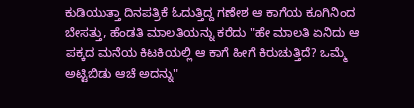ಕುಡಿಯುತ್ತಾ ದಿನಪತ್ರಿಕೆ ಓದುತ್ತಿದ್ದ ಗಣೇಶ ಆ ಕಾಗೆಯ ಕೂಗಿನಿಂದ ಬೇಸತ್ತು, ಹೆಂಡತಿ ಮಾಲತಿಯನ್ನು ಕರೆದು "ಹೇ ಮಾಲತಿ ಏನಿದು ಆ ಪಕ್ಕದ ಮನೆಯ ಕಿಟಕಿಯಲ್ಲಿ ಆ ಕಾಗೆ ಹೀಗೆ ಕಿರುಚುತ್ತಿದೆ? ಒಮ್ಮೆ ಅಟ್ಟಿಬಿಡು ಆಚೆ ಅದನ್ನು"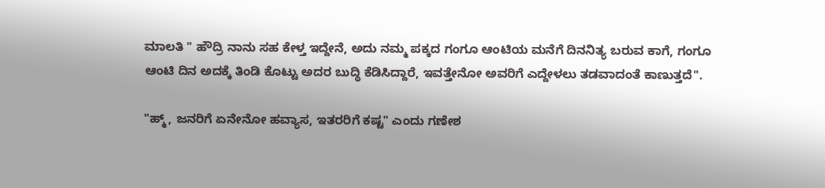ಮಾಲತಿ " ಹೌದ್ರಿ ನಾನು ಸಹ ಕೇಳ್ತ ಇದ್ದೇನೆ, ಅದು ನಮ್ಮ ಪಕ್ಕದ ಗಂಗೂ ಆಂಟಿಯ ಮನೆಗೆ ದಿನನಿತ್ಯ ಬರುವ ಕಾಗೆ, ಗಂಗೂ ಆಂಟಿ ದಿನ ಅದಕ್ಕೆ ತಿಂಡಿ ಕೊಟ್ಟು ಅದರ ಬುದ್ಧಿ ಕೆಡಿಸಿದ್ದಾರೆ, ಇವತ್ತೇನೋ ಅವರಿಗೆ ಎದ್ದೇಳಲು ತಡವಾದಂತೆ ಕಾಣುತ್ತದೆ".

"ಹ್ಮ್, ಜನರಿಗೆ ಏನೇನೋ ಹವ್ಯಾಸ, ಇತರರಿಗೆ ಕಷ್ಟ" ಎಂದು ಗಣೇಶ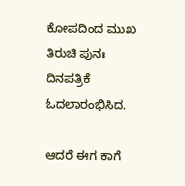ಕೋಪದಿಂದ ಮುಖ ತಿರುಚಿ ಪುನಃ ದಿನಪತ್ರಿಕೆ ಓದಲಾರಂಭಿಸಿದ.

ಆದರೆ ಈಗ ಕಾಗೆ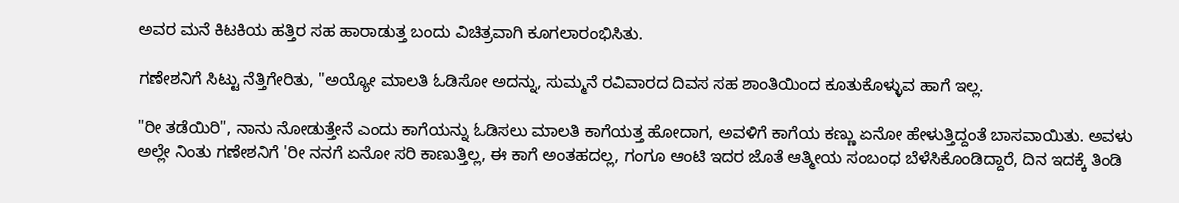ಅವರ ಮನೆ ಕಿಟಕಿಯ ಹತ್ತಿರ ಸಹ ಹಾರಾಡುತ್ತ ಬಂದು ವಿಚಿತ್ರವಾಗಿ ಕೂಗಲಾರಂಭಿಸಿತು.

ಗಣೇಶನಿಗೆ ಸಿಟ್ಟು ನೆತ್ತಿಗೇರಿತು, "ಅಯ್ಯೋ ಮಾಲತಿ ಓಡಿಸೋ ಅದನ್ನು, ಸುಮ್ಮನೆ ರವಿವಾರದ ದಿವಸ ಸಹ ಶಾಂತಿಯಿಂದ ಕೂತುಕೊಳ್ಳುವ ಹಾಗೆ ಇಲ್ಲ.

"ರೀ ತಡೆಯಿರಿ", ನಾನು ನೋಡುತ್ತೇನೆ ಎಂದು ಕಾಗೆಯನ್ನು ಓಡಿಸಲು ಮಾಲತಿ ಕಾಗೆಯತ್ತ ಹೋದಾಗ, ಅವಳಿಗೆ ಕಾಗೆಯ ಕಣ್ಣು ಏನೋ ಹೇಳುತ್ತಿದ್ದಂತೆ ಬಾಸವಾಯಿತು. ಅವಳು ಅಲ್ಲೇ ನಿಂತು ಗಣೇಶನಿಗೆ 'ರೀ ನನಗೆ ಏನೋ ಸರಿ ಕಾಣುತ್ತಿಲ್ಲ, ಈ ಕಾಗೆ ಅಂತಹದಲ್ಲ, ಗಂಗೂ ಆಂಟಿ ಇದರ ಜೊತೆ ಆತ್ಮೀಯ ಸಂಬಂಧ ಬೆಳೆಸಿಕೊಂಡಿದ್ದಾರೆ, ದಿನ ಇದಕ್ಕೆ ತಿಂಡಿ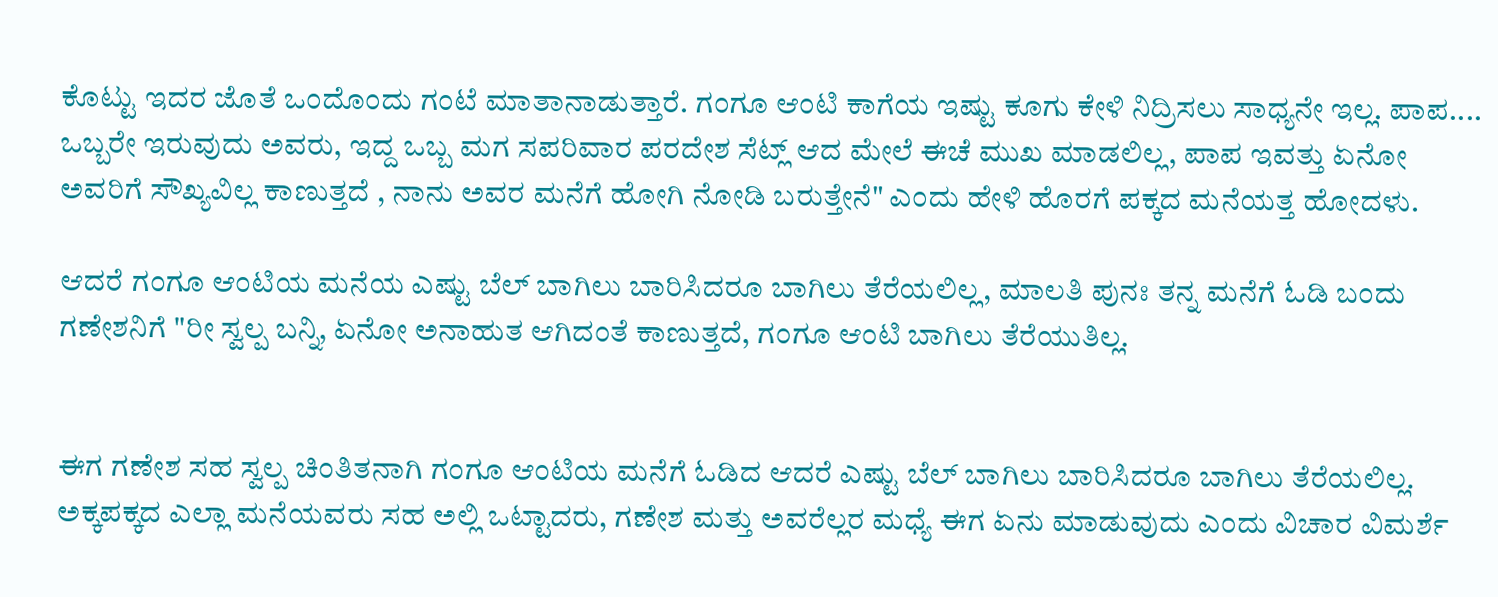ಕೊಟ್ಟು ಇದರ ಜೊತೆ ಒಂದೊಂದು ಗಂಟೆ ಮಾತಾನಾಡುತ್ತಾರೆ. ಗಂಗೂ ಆಂಟಿ ಕಾಗೆಯ ಇಷ್ಟು ಕೂಗು ಕೇಳಿ ನಿದ್ರಿಸಲು ಸಾಧ್ಯನೇ ಇಲ್ಲ. ಪಾಪ.... ಒಬ್ಬರೇ ಇರುವುದು ಅವರು, ಇದ್ದ ಒಬ್ಬ ಮಗ ಸಪರಿವಾರ ಪರದೇಶ ಸೆಟ್ಲ್ ಆದ ಮೇಲೆ ಈಚೆ ಮುಖ ಮಾಡಲಿಲ್ಲ, ಪಾಪ ಇವತ್ತು ಏನೋ ಅವರಿಗೆ ಸೌಖ್ಯವಿಲ್ಲ ಕಾಣುತ್ತದೆ , ನಾನು ಅವರ ಮನೆಗೆ ಹೋಗಿ ನೋಡಿ ಬರುತ್ತೇನೆ" ಎಂದು ಹೇಳಿ ಹೊರಗೆ ಪಕ್ಕದ ಮನೆಯತ್ತ ಹೋದಳು.

ಆದರೆ ಗಂಗೂ ಆಂಟಿಯ ಮನೆಯ ಎಷ್ಟು ಬೆಲ್ ಬಾಗಿಲು ಬಾರಿಸಿದರೂ ಬಾಗಿಲು ತೆರೆಯಲಿಲ್ಲ, ಮಾಲತಿ ಪುನಃ ತನ್ನ ಮನೆಗೆ ಓಡಿ ಬಂದು ಗಣೇಶನಿಗೆ "ರೀ ಸ್ವಲ್ಪ ಬನ್ನಿ, ಏನೋ ಅನಾಹುತ ಆಗಿದಂತೆ ಕಾಣುತ್ತದೆ, ಗಂಗೂ ಆಂಟಿ ಬಾಗಿಲು ತೆರೆಯುತಿಲ್ಲ.


ಈಗ ಗಣೇಶ ಸಹ ಸ್ವಲ್ಪ ಚಿಂತಿತನಾಗಿ ಗಂಗೂ ಆಂಟಿಯ ಮನೆಗೆ ಓಡಿದ ಆದರೆ ಎಷ್ಟು ಬೆಲ್ ಬಾಗಿಲು ಬಾರಿಸಿದರೂ ಬಾಗಿಲು ತೆರೆಯಲಿಲ್ಲ. ಅಕ್ಕಪಕ್ಕದ ಎಲ್ಲಾ ಮನೆಯವರು ಸಹ ಅಲ್ಲಿ ಒಟ್ಟಾದರು, ಗಣೇಶ ಮತ್ತು ಅವರೆಲ್ಲರ ಮಧ್ಯೆ ಈಗ ಏನು ಮಾಡುವುದು ಎಂದು ವಿಚಾರ ವಿಮರ್ಶೆ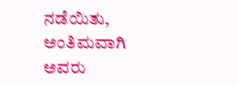ನಡೆಯಿತು, ಅಂತಿಮವಾಗಿ ಅವರು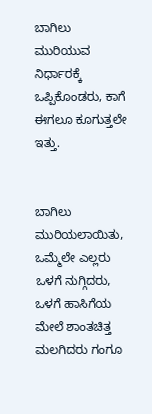ಬಾಗಿಲು ಮುರಿಯುವ ನಿರ್ಧಾರಕ್ಕೆ ಒಪ್ಪಿಕೊಂಡರು, ಕಾಗೆ ಈಗಲೂ ಕೂಗುತ್ತಲೇ ಇತ್ತು.


ಬಾಗಿಲು ಮುರಿಯಲಾಯಿತು, ಒಮ್ಮೆಲೇ ಎಲ್ಲರು ಒಳಗೆ ನುಗ್ಗಿದರು, ಒಳಗೆ ಹಾಸಿಗೆಯ ಮೇಲೆ ಶಾಂತಚಿತ್ತ ಮಲಗಿದರು ಗಂಗೂ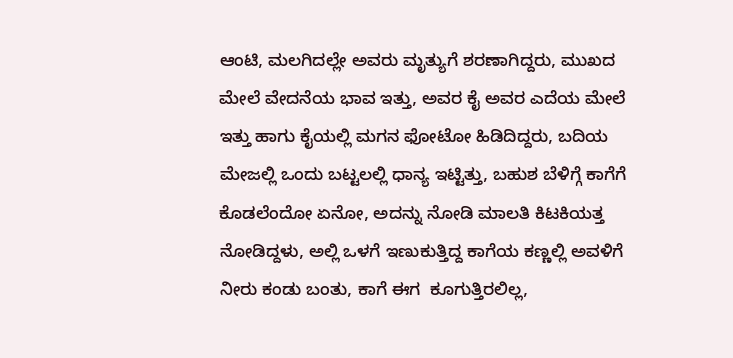ಆಂಟಿ, ಮಲಗಿದಲ್ಲೇ ಅವರು ಮೃತ್ಯುಗೆ ಶರಣಾಗಿದ್ದರು, ಮುಖದ ಮೇಲೆ ವೇದನೆಯ ಭಾವ ಇತ್ತು, ಅವರ ಕೈ ಅವರ ಎದೆಯ ಮೇಲೆ ಇತ್ತು ಹಾಗು ಕೈಯಲ್ಲಿ ಮಗನ ಫೋಟೋ ಹಿಡಿದಿದ್ದರು, ಬದಿಯ ಮೇಜಲ್ಲಿ ಒಂದು ಬಟ್ಟಲಲ್ಲಿ ಧಾನ್ಯ ಇಟ್ಟಿತ್ತು, ಬಹುಶ ಬೆಳಿಗ್ಗೆ ಕಾಗೆಗೆ ಕೊಡಲೆಂದೋ ಏನೋ, ಅದನ್ನು ನೋಡಿ ಮಾಲತಿ ಕಿಟಕಿಯತ್ತ ನೋಡಿದ್ದಳು, ಅಲ್ಲಿ ಒಳಗೆ ಇಣುಕುತ್ತಿದ್ದ ಕಾಗೆಯ ಕಣ್ಣಲ್ಲಿ ಅವಳಿಗೆ ನೀರು ಕಂಡು ಬಂತು, ಕಾಗೆ ಈಗ  ಕೂಗುತ್ತಿರಲಿಲ್ಲ,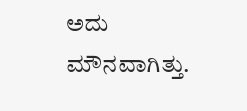ಅದು ಮೌನವಾಗಿತ್ತು.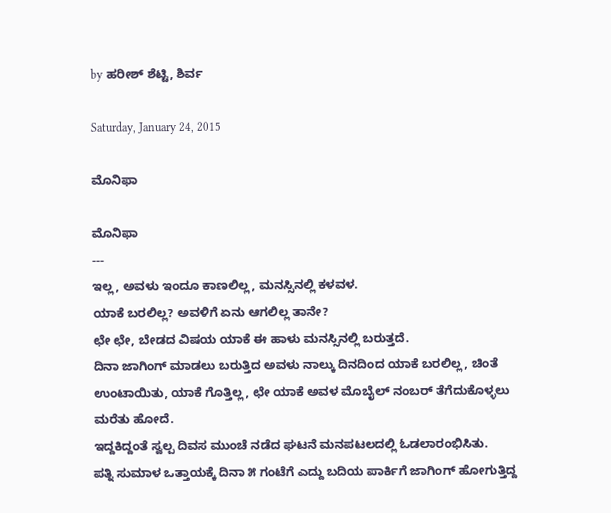by ಹರೀಶ್ ಶೆಟ್ಟಿ, ಶಿರ್ವ

Saturday, January 24, 2015

ಮೊನಿಫಾ

ಮೊನಿಫಾ
---
ಇಲ್ಲ, ಅವಳು ಇಂದೂ ಕಾಣಲಿಲ್ಲ, ಮನಸ್ಸಿನಲ್ಲಿ ಕಳವಳ.
ಯಾಕೆ ಬರಲಿಲ್ಲ? ಅವಳಿಗೆ ಏನು ಆಗಲಿಲ್ಲ ತಾನೇ?
ಛೇ ಛೇ, ಬೇಡದ ವಿಷಯ ಯಾಕೆ ಈ ಹಾಳು ಮನಸ್ಸಿನಲ್ಲಿ ಬರುತ್ತದೆ.
ದಿನಾ ಜಾಗಿಂಗ್ ಮಾಡಲು ಬರುತ್ತಿದ ಅವಳು ನಾಲ್ಕು ದಿನದಿಂದ ಯಾಕೆ ಬರಲಿಲ್ಲ, ಚಿಂತೆ ಉಂಟಾಯಿತು, ಯಾಕೆ ಗೊತ್ತಿಲ್ಲ, ಛೇ ಯಾಕೆ ಅವಳ ಮೊಬೈಲ್ ನಂಬರ್ ತೆಗೆದುಕೊಳ್ಳಲು ಮರೆತು ಹೋದೆ.
ಇದ್ದಕಿದ್ದಂತೆ ಸ್ವಲ್ಪ ದಿವಸ ಮುಂಚೆ ನಡೆದ ಘಟನೆ ಮನಪಟಲದಲ್ಲಿ ಓಡಲಾರಂಭಿಸಿತು.
ಪತ್ನಿ ಸುಮಾಳ ಒತ್ತಾಯಕ್ಕೆ ದಿನಾ ೫ ಗಂಟೆಗೆ ಎದ್ದು ಬದಿಯ ಪಾರ್ಕಿಗೆ ಜಾಗಿಂಗ್ ಹೋಗುತ್ತಿದ್ದ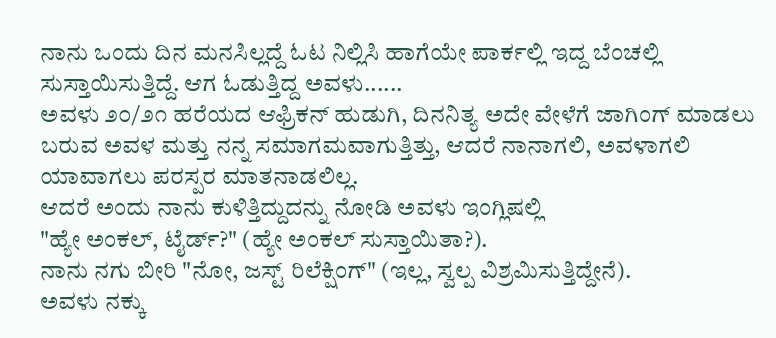ನಾನು ಒಂದು ದಿನ ಮನಸಿಲ್ಲದ್ದೆ ಓಟ ನಿಲ್ಲಿಸಿ ಹಾಗೆಯೇ ಪಾರ್ಕಲ್ಲಿ ಇದ್ದ ಬೆಂಚಲ್ಲಿ ಸುಸ್ತಾಯಿಸುತ್ತಿದ್ದೆ. ಆಗ ಓಡುತ್ತಿದ್ದ ಅವಳು......
ಅವಳು ೨೦/೨೧ ಹರೆಯದ ಆಫ್ರಿಕನ್ ಹುಡುಗಿ, ದಿನನಿತ್ಯ ಅದೇ ವೇಳೆಗೆ ಜಾಗಿಂಗ್ ಮಾಡಲು ಬರುವ ಅವಳ ಮತ್ತು ನನ್ನ ಸಮಾಗಮವಾಗುತ್ತಿತ್ತು, ಆದರೆ ನಾನಾಗಲಿ, ಅವಳಾಗಲಿ ಯಾವಾಗಲು ಪರಸ್ಪರ ಮಾತನಾಡಲಿಲ್ಲ.
ಆದರೆ ಅಂದು ನಾನು ಕುಳಿತ್ತಿದ್ದುದನ್ನು ನೋಡಿ ಅವಳು ಇಂಗ್ಲಿಷಲ್ಲಿ
"ಹ್ಯೇ ಅಂಕಲ್, ಟೈರ್ಡ್?" (ಹ್ಯೇ ಅಂಕಲ್ ಸುಸ್ತಾಯಿತಾ?).
ನಾನು ನಗು ಬೀರಿ "ನೋ, ಜಸ್ಟ್ ರಿಲೆಕ್ಷಿಂಗ್" (ಇಲ್ಲ, ಸ್ವಲ್ಪ ವಿಶ್ರಮಿಸುತ್ತಿದ್ದೇನೆ).
ಅವಳು ನಕ್ಕು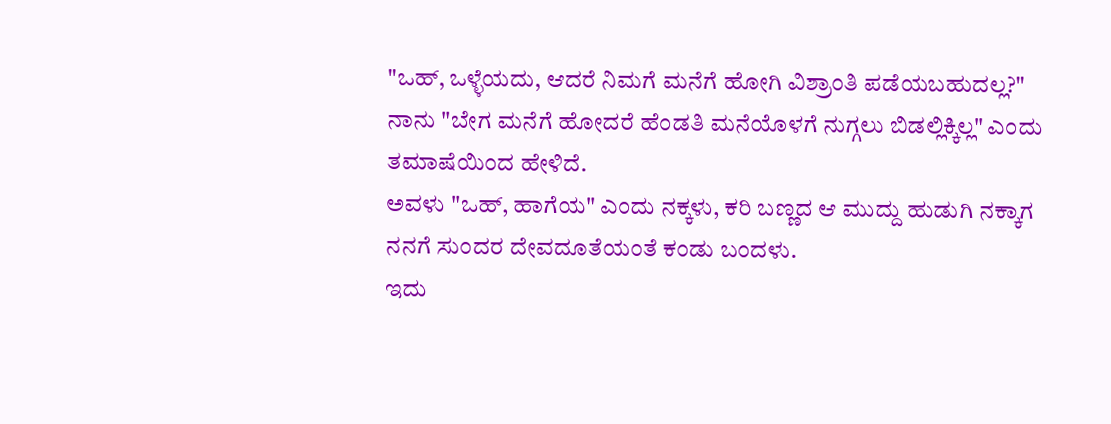"ಒಹ್, ಒಳ್ಳೆಯದು, ಆದರೆ ನಿಮಗೆ ಮನೆಗೆ ಹೋಗಿ ವಿಶ್ರಾಂತಿ ಪಡೆಯಬಹುದಲ್ಲ?"
ನಾನು "ಬೇಗ ಮನೆಗೆ ಹೋದರೆ ಹೆಂಡತಿ ಮನೆಯೊಳಗೆ ನುಗ್ಗಲು ಬಿಡಲ್ಲಿಕ್ಕಿಲ್ಲ" ಎಂದು ತಮಾಷೆಯಿಂದ ಹೇಳಿದೆ.
ಅವಳು "ಒಹ್, ಹಾಗೆಯ" ಎಂದು ನಕ್ಕಳು, ಕರಿ ಬಣ್ಣದ ಆ ಮುದ್ದು ಹುಡುಗಿ ನಕ್ಕಾಗ ನನಗೆ ಸುಂದರ ದೇವದೂತೆಯಂತೆ ಕಂಡು ಬಂದಳು.
ಇದು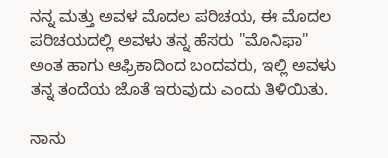ನನ್ನ ಮತ್ತು ಅವಳ ಮೊದಲ ಪರಿಚಯ, ಈ ಮೊದಲ ಪರಿಚಯದಲ್ಲಿ ಅವಳು ತನ್ನ ಹೆಸರು "ಮೊನಿಫಾ" ಅಂತ ಹಾಗು ಆಫ್ರಿಕಾದಿಂದ ಬಂದವರು, ಇಲ್ಲಿ ಅವಳು ತನ್ನ ತಂದೆಯ ಜೊತೆ ಇರುವುದು ಎಂದು ತಿಳಿಯಿತು.

ನಾನು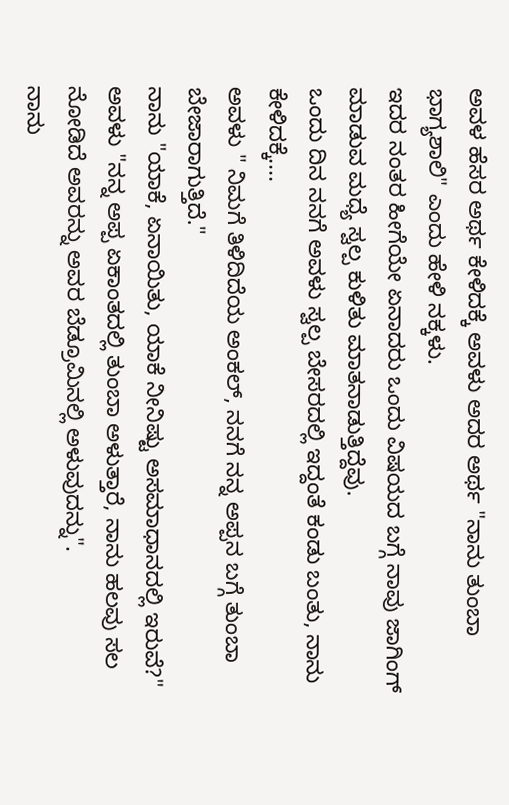ಅವಳ ಹೆಸರ ಅರ್ಥ ಕೇಳಿದಕ್ಕೆ ಅವಳು ಅದರ ಅರ್ಥ "ನಾನು ತುಂಬಾ ಭಾಗ್ಯಶಾಲಿ" ಎಂದು ಹೇಳಿ ನಕ್ಕಳು.
ಇದರ ನಂತರ ಹೀಗೆಯೇ ಏನಾದರು ಒಂದು ವಿಷಯದ ಬಗ್ಗೆ ನಾವು ಜಾಗಿಂಗ್ ಮಾಡುವ ಮಧ್ಯೆ ಸ್ವಲ್ಪ ಕುಳಿತು ಮಾತನಾಡುತ್ತಿದ್ದೆವು.
ಒಂದು ದಿನ ನನಗೆ ಅವಳು ಸ್ವಲ್ಪ ಬೇಸರದಲ್ಲಿ ಇದ್ದಂತೆ ಕಂಡು ಬಂತು, ನಾನು ಕೇಳಿದಕ್ಕೆ....
ಅವಳು " ನಿಮಗೆ ತಿಳಿದಿದೆಯ ಅಂಕಲ್, ನನಗೆ ನನ್ನ ಅಪ್ಪನ ಬಗ್ಗೆ ತುಂಬಾ ಬೇಜಾರಾಗುತ್ತಿದೆ."
ನಾನು "ಯಾಕೆ, ಏನಾಯಿತು, ಯಾಕೆ ನೀನಿಷ್ಟು ಅಸಮಾಧಾನದಲ್ಲಿ ಇರುವೆ?"
ಅವಳು "ನನ್ನ ಅಪ್ಪ ಏಕಾಂತದಲ್ಲಿ ತುಂಬಾ ಅಳುತ್ತಾರೆ, ನಾನು ಹಲವು ಸಲ ನೋಡಿದೆ ಅವರನ್ನು ಅವರ ಬೆಡ್ರೂಮಿನಲ್ಲಿ ಅಳುವುದನ್ನು".
ನಾನು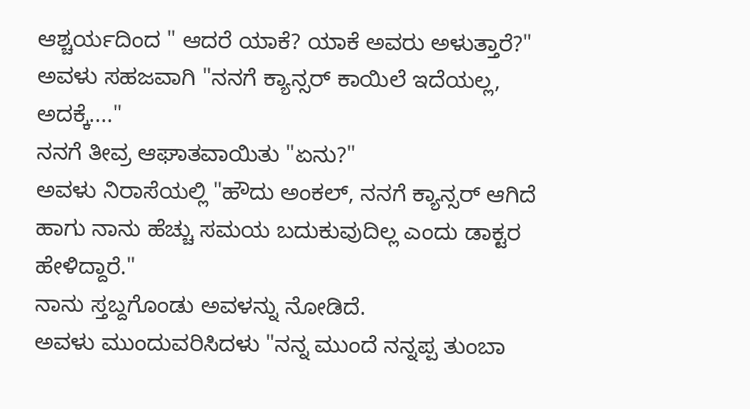ಆಶ್ಚರ್ಯದಿಂದ " ಆದರೆ ಯಾಕೆ? ಯಾಕೆ ಅವರು ಅಳುತ್ತಾರೆ?"
ಅವಳು ಸಹಜವಾಗಿ "ನನಗೆ ಕ್ಯಾನ್ಸರ್ ಕಾಯಿಲೆ ಇದೆಯಲ್ಲ, ಅದಕ್ಕೆ...."
ನನಗೆ ತೀವ್ರ ಆಘಾತವಾಯಿತು "ಏನು?"
ಅವಳು ನಿರಾಸೆಯಲ್ಲಿ "ಹೌದು ಅಂಕಲ್, ನನಗೆ ಕ್ಯಾನ್ಸರ್ ಆಗಿದೆ ಹಾಗು ನಾನು ಹೆಚ್ಚು ಸಮಯ ಬದುಕುವುದಿಲ್ಲ ಎಂದು ಡಾಕ್ಟರ ಹೇಳಿದ್ದಾರೆ."
ನಾನು ಸ್ತಬ್ದಗೊಂಡು ಅವಳನ್ನು ನೋಡಿದೆ.
ಅವಳು ಮುಂದುವರಿಸಿದಳು "ನನ್ನ ಮುಂದೆ ನನ್ನಪ್ಪ ತುಂಬಾ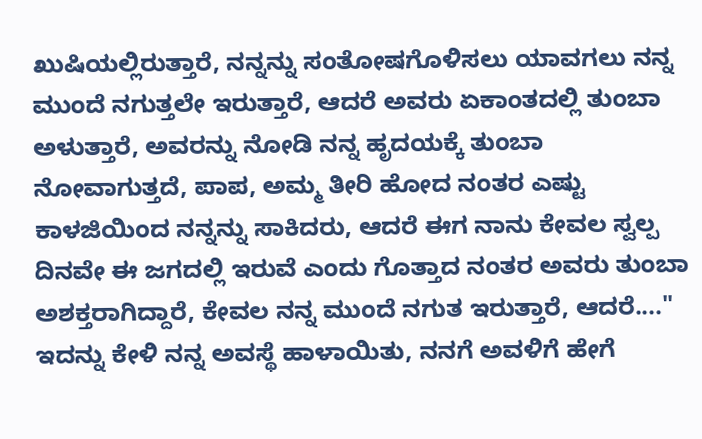ಖುಷಿಯಲ್ಲಿರುತ್ತಾರೆ, ನನ್ನನ್ನು ಸಂತೋಷಗೊಳಿಸಲು ಯಾವಗಲು ನನ್ನ ಮುಂದೆ ನಗುತ್ತಲೇ ಇರುತ್ತಾರೆ, ಆದರೆ ಅವರು ಏಕಾಂತದಲ್ಲಿ ತುಂಬಾ ಅಳುತ್ತಾರೆ, ಅವರನ್ನು ನೋಡಿ ನನ್ನ ಹೃದಯಕ್ಕೆ ತುಂಬಾ ನೋವಾಗುತ್ತದೆ, ಪಾಪ, ಅಮ್ಮ ತೀರಿ ಹೋದ ನಂತರ ಎಷ್ಟು ಕಾಳಜಿಯಿಂದ ನನ್ನನ್ನು ಸಾಕಿದರು, ಆದರೆ ಈಗ ನಾನು ಕೇವಲ ಸ್ವಲ್ಪ ದಿನವೇ ಈ ಜಗದಲ್ಲಿ ಇರುವೆ ಎಂದು ಗೊತ್ತಾದ ನಂತರ ಅವರು ತುಂಬಾ ಅಶಕ್ತರಾಗಿದ್ದಾರೆ, ಕೇವಲ ನನ್ನ ಮುಂದೆ ನಗುತ ಇರುತ್ತಾರೆ, ಆದರೆ...."
ಇದನ್ನು ಕೇಳಿ ನನ್ನ ಅವಸ್ಥೆ ಹಾಳಾಯಿತು, ನನಗೆ ಅವಳಿಗೆ ಹೇಗೆ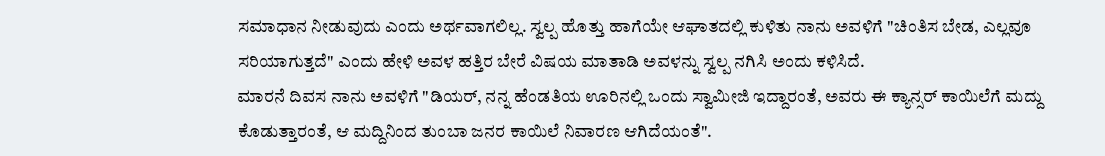ಸಮಾಧಾನ ನೀಡುವುದು ಎಂದು ಅರ್ಥವಾಗಲಿಲ್ಲ. ಸ್ವಲ್ಪ ಹೊತ್ತು ಹಾಗೆಯೇ ಆಘಾತದಲ್ಲಿ ಕುಳಿತು ನಾನು ಅವಳಿಗೆ "ಚಿಂತಿಸ ಬೇಡ, ಎಲ್ಲವೂ ಸರಿಯಾಗುತ್ತದೆ" ಎಂದು ಹೇಳಿ ಅವಳ ಹತ್ತಿರ ಬೇರೆ ವಿಷಯ ಮಾತಾಡಿ ಅವಳನ್ನು ಸ್ವಲ್ಪ ನಗಿಸಿ ಅಂದು ಕಳಿಸಿದೆ.
ಮಾರನೆ ದಿವಸ ನಾನು ಅವಳಿಗೆ "ಡಿಯರ್, ನನ್ನ ಹೆಂಡತಿಯ ಊರಿನಲ್ಲಿ ಒಂದು ಸ್ವಾಮೀಜಿ ಇದ್ದಾರಂತೆ, ಅವರು ಈ ಕ್ಯಾನ್ಸರ್ ಕಾಯಿಲೆಗೆ ಮದ್ದು ಕೊಡುತ್ತಾರಂತೆ, ಆ ಮದ್ದಿನಿಂದ ತುಂಬಾ ಜನರ ಕಾಯಿಲೆ ನಿವಾರಣ ಆಗಿದೆಯಂತೆ".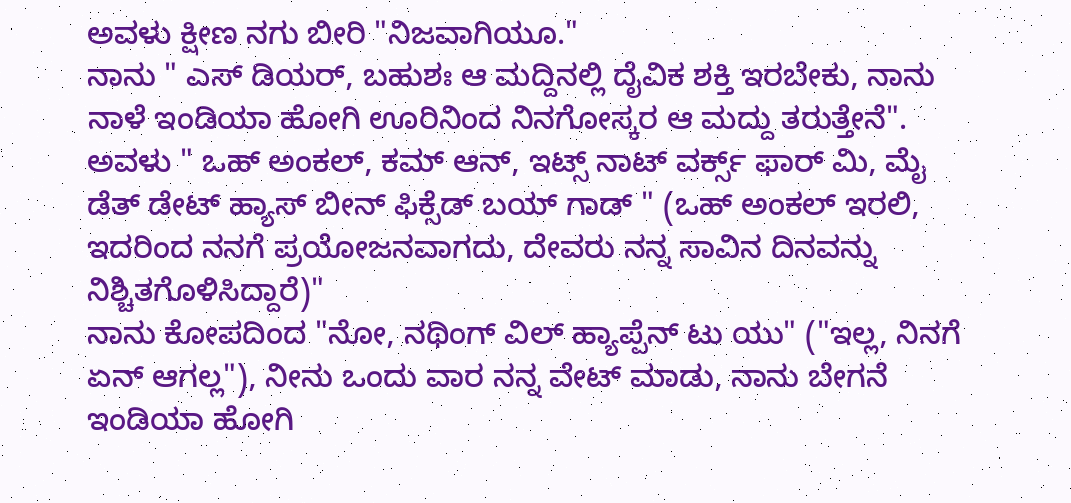ಅವಳು ಕ್ಷೀಣ ನಗು ಬೀರಿ "ನಿಜವಾಗಿಯೂ."
ನಾನು " ಎಸ್ ಡಿಯರ್, ಬಹುಶಃ ಆ ಮದ್ದಿನಲ್ಲಿ ದೈವಿಕ ಶಕ್ತಿ ಇರಬೇಕು, ನಾನು ನಾಳೆ ಇಂಡಿಯಾ ಹೋಗಿ ಊರಿನಿಂದ ನಿನಗೋಸ್ಕರ ಆ ಮದ್ದು ತರುತ್ತೇನೆ".
ಅವಳು " ಒಹ್ ಅಂಕಲ್, ಕಮ್ ಆನ್, ಇಟ್ಸ್ ನಾಟ್ ವರ್ಕ್ಸ್ ಫಾರ್ ಮಿ, ಮೈ ಡೆತ್ ಡೇಟ್ ಹ್ಯಾಸ್ ಬೀನ್ ಫಿಕ್ಸೆಡ್ ಬಯ್ ಗಾಡ್ " (ಒಹ್ ಅಂಕಲ್ ಇರಲಿ, ಇದರಿಂದ ನನಗೆ ಪ್ರಯೋಜನವಾಗದು, ದೇವರು ನನ್ನ ಸಾವಿನ ದಿನವನ್ನು ನಿಶ್ಚಿತಗೊಳಿಸಿದ್ದಾರೆ)"
ನಾನು ಕೋಪದಿಂದ "ನೋ, ನಥಿಂಗ್ ವಿಲ್ ಹ್ಯಾಪ್ಪೆನ್ ಟು ಯು" ("ಇಲ್ಲ, ನಿನಗೆ ಏನ್ ಆಗಲ್ಲ"), ನೀನು ಒಂದು ವಾರ ನನ್ನ ವೇಟ್ ಮಾಡು, ನಾನು ಬೇಗನೆ ಇಂಡಿಯಾ ಹೋಗಿ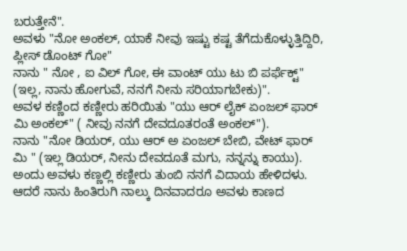ಬರುತ್ತೇನೆ".
ಅವಳು "ನೋ ಅಂಕಲ್, ಯಾಕೆ ನೀವು ಇಷ್ಟು ಕಷ್ಟ ತೆಗೆದುಕೊಳ್ಳುತ್ತಿದ್ದಿರಿ, ಪ್ಲೀಸ್ ಡೊಂಟ್ ಗೋ"
ನಾನು " ನೋ , ಐ ವಿಲ್ ಗೋ, ಈ ವಾಂಟ್ ಯು ಟು ಬಿ ಪರ್ಫೆಕ್ಟ್" (ಇಲ್ಲ, ನಾನು ಹೋಗುವೆ, ನನಗೆ ನೀನು ಸರಿಯಾಗಬೇಕು)".
ಅವಳ ಕಣ್ಣಿಂದ ಕಣ್ಣೀರು ಹರಿಯಿತು "ಯು ಆರ್ ಲೈಕ್ ಏಂಜಲ್ ಫಾರ್ ಮಿ ಅಂಕಲ್" ( ನೀವು ನನಗೆ ದೇವದೂತರಂತೆ ಅಂಕಲ್").
ನಾನು "ನೋ ಡಿಯರ್, ಯು ಆರ್ ಅ ಏಂಜಲ್ ಬೇಬಿ, ವೇಟ್ ಫಾರ್ ಮಿ " (ಇಲ್ಲ ಡಿಯರ್, ನೀನು ದೇವದೂತೆ ಮಗು, ನನ್ನನ್ನು ಕಾಯು).
ಅಂದು ಅವಳು ಕಣ್ಣಲ್ಲಿ ಕಣ್ಣೀರು ತುಂಬಿ ನನಗೆ ವಿದಾಯ ಹೇಳಿದಳು.
ಆದರೆ ನಾನು ಹಿಂತಿರುಗಿ ನಾಲ್ಕು ದಿನವಾದರೂ ಅವಳು ಕಾಣದ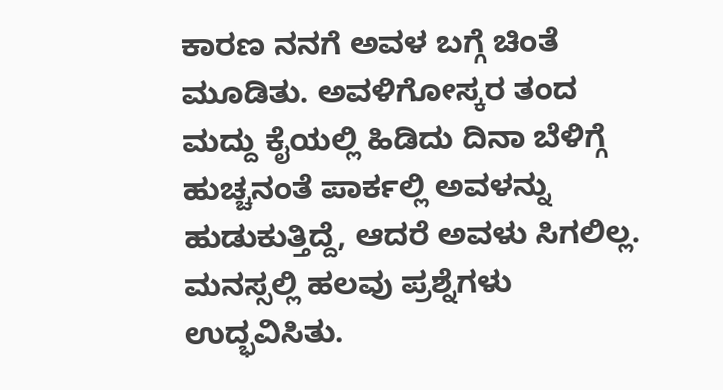ಕಾರಣ ನನಗೆ ಅವಳ ಬಗ್ಗೆ ಚಿಂತೆ ಮೂಡಿತು. ಅವಳಿಗೋಸ್ಕರ ತಂದ ಮದ್ದು ಕೈಯಲ್ಲಿ ಹಿಡಿದು ದಿನಾ ಬೆಳಿಗ್ಗೆ ಹುಚ್ಚನಂತೆ ಪಾರ್ಕಲ್ಲಿ ಅವಳನ್ನು ಹುಡುಕುತ್ತಿದ್ದೆ, ಆದರೆ ಅವಳು ಸಿಗಲಿಲ್ಲ. ಮನಸ್ಸಲ್ಲಿ ಹಲವು ಪ್ರಶ್ನೆಗಳು ಉದ್ಭವಿಸಿತು.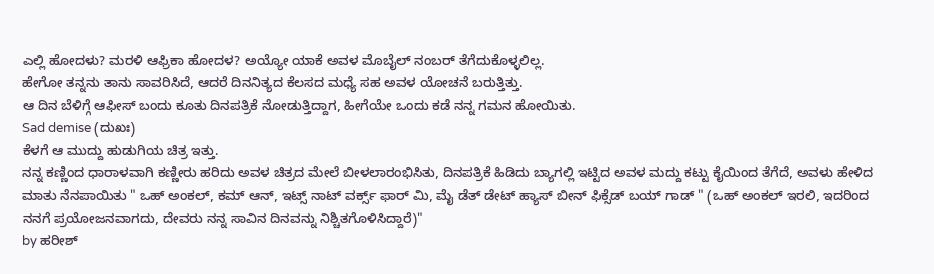ಎಲ್ಲಿ ಹೋದಳು? ಮರಳಿ ಆಫ್ರಿಕಾ ಹೋದಳ? ಅಯ್ಯೋ ಯಾಕೆ ಅವಳ ಮೊಬೈಲ್ ನಂಬರ್ ತೆಗೆದುಕೊಳ್ಳಲಿಲ್ಲ.
ಹೇಗೋ ತನ್ನನು ತಾನು ಸಾವರಿಸಿದೆ, ಆದರೆ ದಿನನಿತ್ಯದ ಕೆಲಸದ ಮಧ್ಯೆ ಸಹ ಅವಳ ಯೋಚನೆ ಬರುತ್ತಿತ್ತು.
ಆ ದಿನ ಬೆಳಿಗ್ಗೆ ಆಫೀಸ್ ಬಂದು ಕೂತು ದಿನಪತ್ರಿಕೆ ನೋಡುತ್ತಿದ್ದಾಗ, ಹೀಗೆಯೇ ಒಂದು ಕಡೆ ನನ್ನ ಗಮನ ಹೋಯಿತು.
Sad demise (ದುಖಃ)
ಕೆಳಗೆ ಆ ಮುದ್ದು ಹುಡುಗಿಯ ಚಿತ್ರ ಇತ್ತು.
ನನ್ನ ಕಣ್ಣಿಂದ ಧಾರಾಳವಾಗಿ ಕಣ್ಣೀರು ಹರಿದು ಅವಳ ಚಿತ್ರದ ಮೇಲೆ ಬೀಳಲಾರಂಭಿಸಿತು, ದಿನಪತ್ರಿಕೆ ಹಿಡಿದು ಬ್ಯಾಗಲ್ಲಿ ಇಟ್ಟಿದ ಅವಳ ಮದ್ದು ಕಟ್ಟು ಕೈಯಿಂದ ತೆಗೆದೆ, ಅವಳು ಹೇಳಿದ ಮಾತು ನೆನಪಾಯಿತು " ಒಹ್ ಅಂಕಲ್, ಕಮ್ ಆನ್, ಇಟ್ಸ್ ನಾಟ್ ವರ್ಕ್ಸ್ ಫಾರ್ ಮಿ, ಮೈ ಡೆತ್ ಡೇಟ್ ಹ್ಯಾಸ್ ಬೀನ್ ಫಿಕ್ಸೆಡ್ ಬಯ್ ಗಾಡ್ " (ಒಹ್ ಅಂಕಲ್ ಇರಲಿ, ಇದರಿಂದ ನನಗೆ ಪ್ರಯೋಜನವಾಗದು, ದೇವರು ನನ್ನ ಸಾವಿನ ದಿನವನ್ನು ನಿಶ್ಚಿತಗೊಳಿಸಿದ್ದಾರೆ)"
by ಹರೀಶ್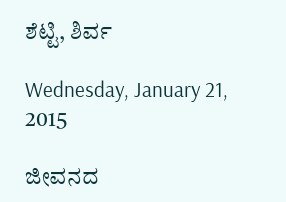ಶೆಟ್ಟಿ, ಶಿರ್ವ

Wednesday, January 21, 2015

ಜೀವನದ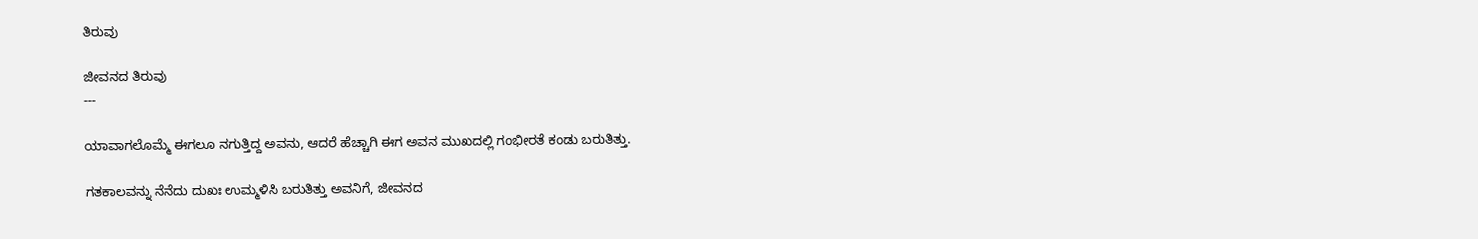ತಿರುವು

ಜೀವನದ ತಿರುವು
---

ಯಾವಾಗಲೊಮ್ಮೆ ಈಗಲೂ ನಗುತ್ತಿದ್ದ ಅವನು, ಆದರೆ ಹೆಚ್ಚಾಗಿ ಈಗ ಅವನ ಮುಖದಲ್ಲಿ ಗಂಭೀರತೆ ಕಂಡು ಬರುತಿತ್ತು.

ಗತಕಾಲವನ್ನು ನೆನೆದು ದುಖಃ ಉಮ್ಮಳಿಸಿ ಬರುತಿತ್ತು ಅವನಿಗೆ, ಜೀವನದ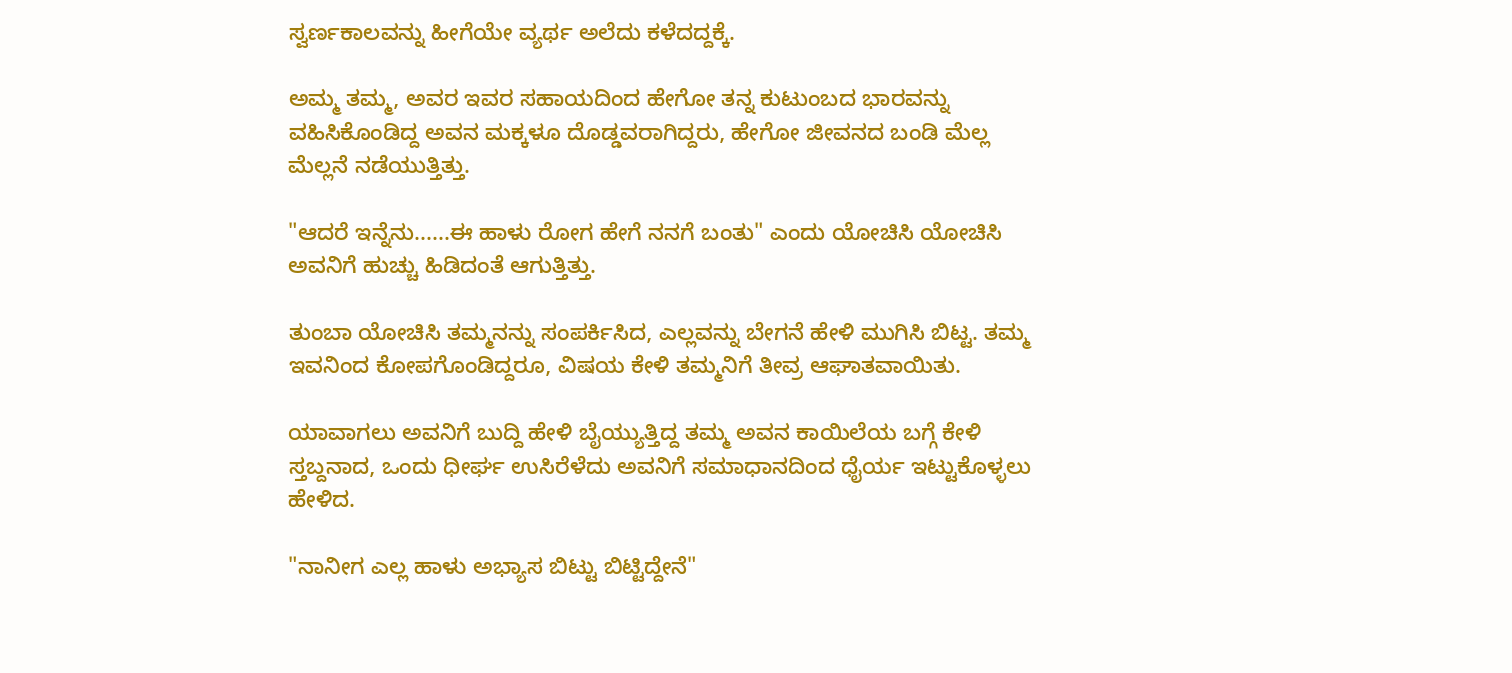ಸ್ವರ್ಣಕಾಲವನ್ನು ಹೀಗೆಯೇ ವ್ಯರ್ಥ ಅಲೆದು ಕಳೆದದ್ದಕ್ಕೆ.

ಅಮ್ಮ ತಮ್ಮ, ಅವರ ಇವರ ಸಹಾಯದಿಂದ ಹೇಗೋ ತನ್ನ ಕುಟುಂಬದ ಭಾರವನ್ನು ವಹಿಸಿಕೊಂಡಿದ್ದ ಅವನ ಮಕ್ಕಳೂ ದೊಡ್ಡವರಾಗಿದ್ದರು, ಹೇಗೋ ಜೀವನದ ಬಂಡಿ ಮೆಲ್ಲ ಮೆಲ್ಲನೆ ನಡೆಯುತ್ತಿತ್ತು.

"ಆದರೆ ಇನ್ನೆನು......ಈ ಹಾಳು ರೋಗ ಹೇಗೆ ನನಗೆ ಬಂತು" ಎಂದು ಯೋಚಿಸಿ ಯೋಚಿಸಿ ಅವನಿಗೆ ಹುಚ್ಚು ಹಿಡಿದಂತೆ ಆಗುತ್ತಿತ್ತು.

ತುಂಬಾ ಯೋಚಿಸಿ ತಮ್ಮನನ್ನು ಸಂಪರ್ಕಿಸಿದ, ಎಲ್ಲವನ್ನು ಬೇಗನೆ ಹೇಳಿ ಮುಗಿಸಿ ಬಿಟ್ಟ. ತಮ್ಮ ಇವನಿಂದ ಕೋಪಗೊಂಡಿದ್ದರೂ, ವಿಷಯ ಕೇಳಿ ತಮ್ಮನಿಗೆ ತೀವ್ರ ಆಘಾತವಾಯಿತು.

ಯಾವಾಗಲು ಅವನಿಗೆ ಬುದ್ದಿ ಹೇಳಿ ಬೈಯ್ಯುತ್ತಿದ್ದ ತಮ್ಮ ಅವನ ಕಾಯಿಲೆಯ ಬಗ್ಗೆ ಕೇಳಿ ಸ್ತಬ್ದನಾದ, ಒಂದು ಧೀರ್ಘ ಉಸಿರೆಳೆದು ಅವನಿಗೆ ಸಮಾಧಾನದಿಂದ ಧೈರ್ಯ ಇಟ್ಟುಕೊಳ್ಳಲು ಹೇಳಿದ.

"ನಾನೀಗ ಎಲ್ಲ ಹಾಳು ಅಭ್ಯಾಸ ಬಿಟ್ಟು ಬಿಟ್ಟಿದ್ದೇನೆ"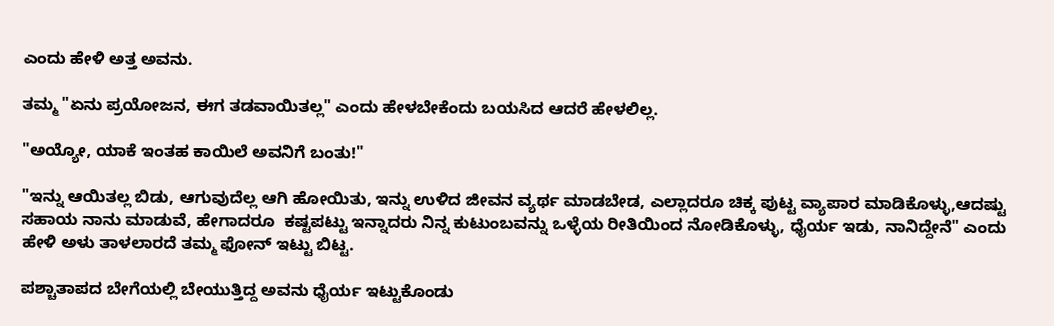ಎಂದು ಹೇಳಿ ಅತ್ತ ಅವನು.

ತಮ್ಮ "ಏನು ಪ್ರಯೋಜನ, ಈಗ ತಡವಾಯಿತಲ್ಲ" ಎಂದು ಹೇಳಬೇಕೆಂದು ಬಯಸಿದ ಆದರೆ ಹೇಳಲಿಲ್ಲ.

"ಅಯ್ಯೋ, ಯಾಕೆ ಇಂತಹ ಕಾಯಿಲೆ ಅವನಿಗೆ ಬಂತು!"

"ಇನ್ನು ಆಯಿತಲ್ಲ ಬಿಡು, ಆಗುವುದೆಲ್ಲ ಆಗಿ ಹೋಯಿತು, ಇನ್ನು ಉಳಿದ ಜೀವನ ವ್ಯರ್ಥ ಮಾಡಬೇಡ, ಎಲ್ಲಾದರೂ ಚಿಕ್ಕ ಪುಟ್ಟ ವ್ಯಾಪಾರ ಮಾಡಿಕೊಳ್ಳು,ಆದಷ್ಟು ಸಹಾಯ ನಾನು ಮಾಡುವೆ, ಹೇಗಾದರೂ  ಕಷ್ಟಪಟ್ಟು ಇನ್ನಾದರು ನಿನ್ನ ಕುಟುಂಬವನ್ನು ಒಳ್ಳೆಯ ರೀತಿಯಿಂದ ನೋಡಿಕೊಳ್ಳು, ಧೈರ್ಯ ಇಡು, ನಾನಿದ್ದೇನೆ" ಎಂದು ಹೇಳಿ ಅಳು ತಾಳಲಾರದೆ ತಮ್ಮ ಫೋನ್ ಇಟ್ಟು ಬಿಟ್ಟ.

ಪಶ್ಚಾತಾಪದ ಬೇಗೆಯಲ್ಲಿ ಬೇಯುತ್ತಿದ್ದ ಅವನು ಧೈರ್ಯ ಇಟ್ಟುಕೊಂಡು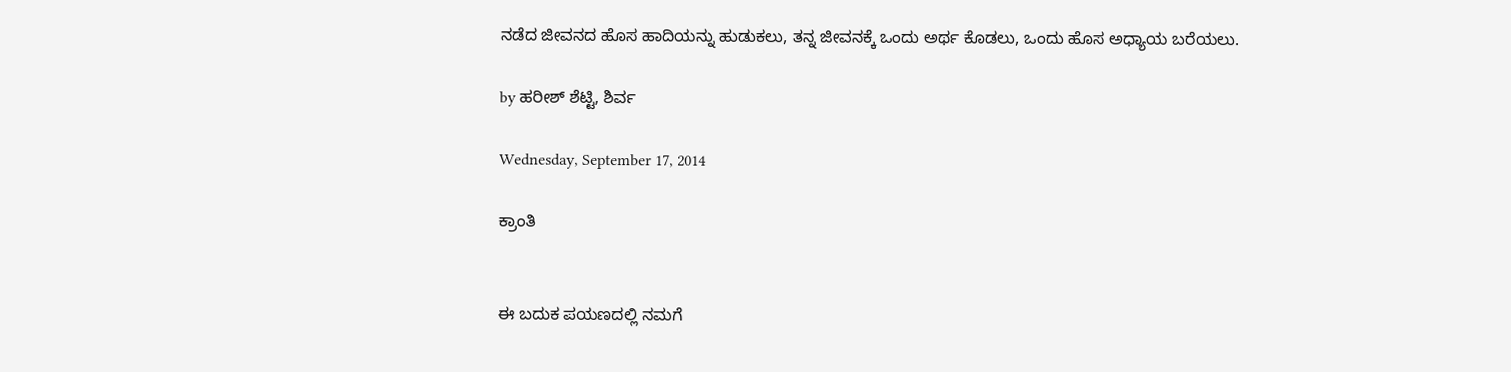ನಡೆದ ಜೀವನದ ಹೊಸ ಹಾದಿಯನ್ನು ಹುಡುಕಲು, ತನ್ನ ಜೀವನಕ್ಕೆ ಒಂದು ಅರ್ಥ ಕೊಡಲು, ಒಂದು ಹೊಸ ಅಧ್ಯಾಯ ಬರೆಯಲು.

by ಹರೀಶ್ ಶೆಟ್ಟಿ, ಶಿರ್ವ

Wednesday, September 17, 2014

ಕ್ರಾಂತಿ


ಈ ಬದುಕ ಪಯಣದಲ್ಲಿ ನಮಗೆ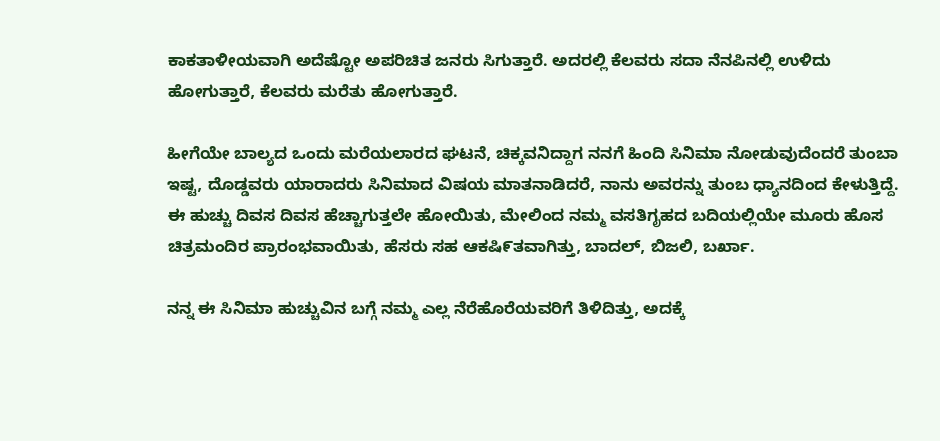ಕಾಕತಾಳೀಯವಾಗಿ ಅದೆಷ್ಟೋ ಅಪರಿಚಿತ ಜನರು ಸಿಗುತ್ತಾರೆ. ಅದರಲ್ಲಿ ಕೆಲವರು ಸದಾ ನೆನಪಿನಲ್ಲಿ ಉಳಿದು ಹೋಗುತ್ತಾರೆ, ಕೆಲವರು ಮರೆತು ಹೋಗುತ್ತಾರೆ.

ಹೀಗೆಯೇ ಬಾಲ್ಯದ ಒಂದು ಮರೆಯಲಾರದ ಘಟನೆ, ಚಿಕ್ಕವನಿದ್ದಾಗ ನನಗೆ ಹಿಂದಿ ಸಿನಿಮಾ ನೋಡುವುದೆಂದರೆ ತುಂಬಾ ಇಷ್ಟ, ದೊಡ್ಡವರು ಯಾರಾದರು ಸಿನಿಮಾದ ವಿಷಯ ಮಾತನಾಡಿದರೆ, ನಾನು ಅವರನ್ನು ತುಂಬ ಧ್ಯಾನದಿಂದ ಕೇಳುತ್ತಿದ್ದೆ. ಈ ಹುಚ್ಚು ದಿವಸ ದಿವಸ ಹೆಚ್ಚಾಗುತ್ತಲೇ ಹೋಯಿತು, ಮೇಲಿಂದ ನಮ್ಮ ವಸತಿಗೃಹದ ಬದಿಯಲ್ಲಿಯೇ ಮೂರು ಹೊಸ ಚಿತ್ರಮಂದಿರ ಪ್ರಾರಂಭವಾಯಿತು, ಹೆಸರು ಸಹ ಆಕಷಿ೯ತವಾಗಿತ್ತು, ಬಾದಲ್, ಬಿಜಲಿ, ಬರ್ಖಾ.

ನನ್ನ ಈ ಸಿನಿಮಾ ಹುಚ್ಚುವಿನ ಬಗ್ಗೆ ನಮ್ಮ ಎಲ್ಲ ನೆರೆಹೊರೆಯವರಿಗೆ ತಿಳಿದಿತ್ತು, ಅದಕ್ಕೆ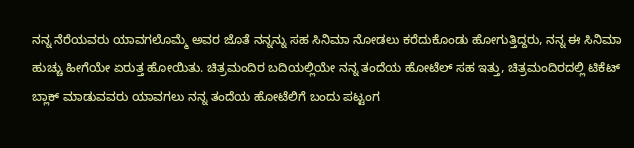ನನ್ನ ನೆರೆಯವರು ಯಾವಗಲೊಮ್ಮೆ ಅವರ ಜೊತೆ ನನ್ನನ್ನು ಸಹ ಸಿನಿಮಾ ನೋಡಲು ಕರೆದುಕೊಂಡು ಹೋಗುತ್ತಿದ್ದರು, ನನ್ನ ಈ ಸಿನಿಮಾ ಹುಚ್ಚು ಹೀಗೆಯೇ ಏರುತ್ತ ಹೋಯಿತು. ಚಿತ್ರಮಂದಿರ ಬದಿಯಲ್ಲಿಯೇ ನನ್ನ ತಂದೆಯ ಹೋಟೆಲ್ ಸಹ ಇತ್ತು, ಚಿತ್ರಮಂದಿರದಲ್ಲಿ ಟಿಕೆಟ್ ಬ್ಲಾಕ್ ಮಾಡುವವರು ಯಾವಗಲು ನನ್ನ ತಂದೆಯ ಹೋಟೆಲಿಗೆ ಬಂದು ಪಟ್ಟಂಗ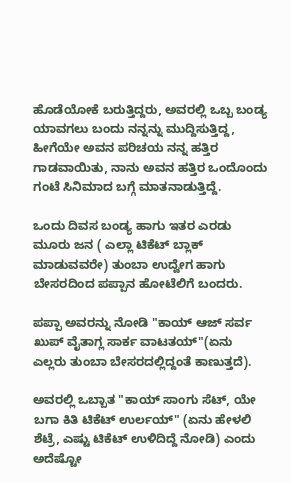ಹೊಡೆಯೋಕೆ ಬರುತ್ತಿದ್ದರು, ಅವರಲ್ಲಿ ಒಬ್ಬ ಬಂಡ್ಯ ಯಾವಗಲು ಬಂದು ನನ್ನನ್ನು ಮುದ್ದಿಸುತ್ತಿದ್ದ, ಹೀಗೆಯೇ ಅವನ ಪರಿಚಯ ನನ್ನ ಹತ್ತಿರ ಗಾಡವಾಯಿತು, ನಾನು ಅವನ ಹತ್ತಿರ ಒಂದೊಂದು ಗಂಟೆ ಸಿನಿಮಾದ ಬಗ್ಗೆ ಮಾತನಾಡುತ್ತಿದ್ದೆ.

ಒಂದು ದಿವಸ ಬಂಡ್ಯ ಹಾಗು ಇತರ ಎರಡು ಮೂರು ಜನ ( ಎಲ್ಲಾ ಟಿಕೆಟ್ ಬ್ಲಾಕ್ ಮಾಡುವವರೇ) ತುಂಬಾ ಉದ್ವೇಗ ಹಾಗು ಬೇಸರದಿಂದ ಪಪ್ಪಾನ ಹೋಟೆಲಿಗೆ ಬಂದರು.

ಪಪ್ಪಾ ಅವರನ್ನು ನೋಡಿ "ಕಾಯ್ ಆಜ್ ಸರ್ವ ಖುಪ್ ವೈತಾಗ್ಲ ಸಾರ್ಕ ವಾಟತಯ್"(ಏನು ಎಲ್ಲರು ತುಂಬಾ ಬೇಸರದಲ್ಲಿದ್ದಂತೆ ಕಾಣುತ್ತದೆ).

ಅವರಲ್ಲಿ ಒಬ್ಬಾತ "ಕಾಯ್ ಸಾಂಗು ಸೆಟ್, ಯೇ ಬಗಾ ಕಿತಿ ಟಿಕೆಟ್ ಉರ್ಲಯ್" (ಏನು ಹೇಳಲಿ ಶೆಟ್ರೆ, ಎಷ್ಟು ಟಿಕೆಟ್ ಉಳಿದಿದ್ದೆ ನೋಡಿ) ಎಂದು ಅದೆಷ್ಟೋ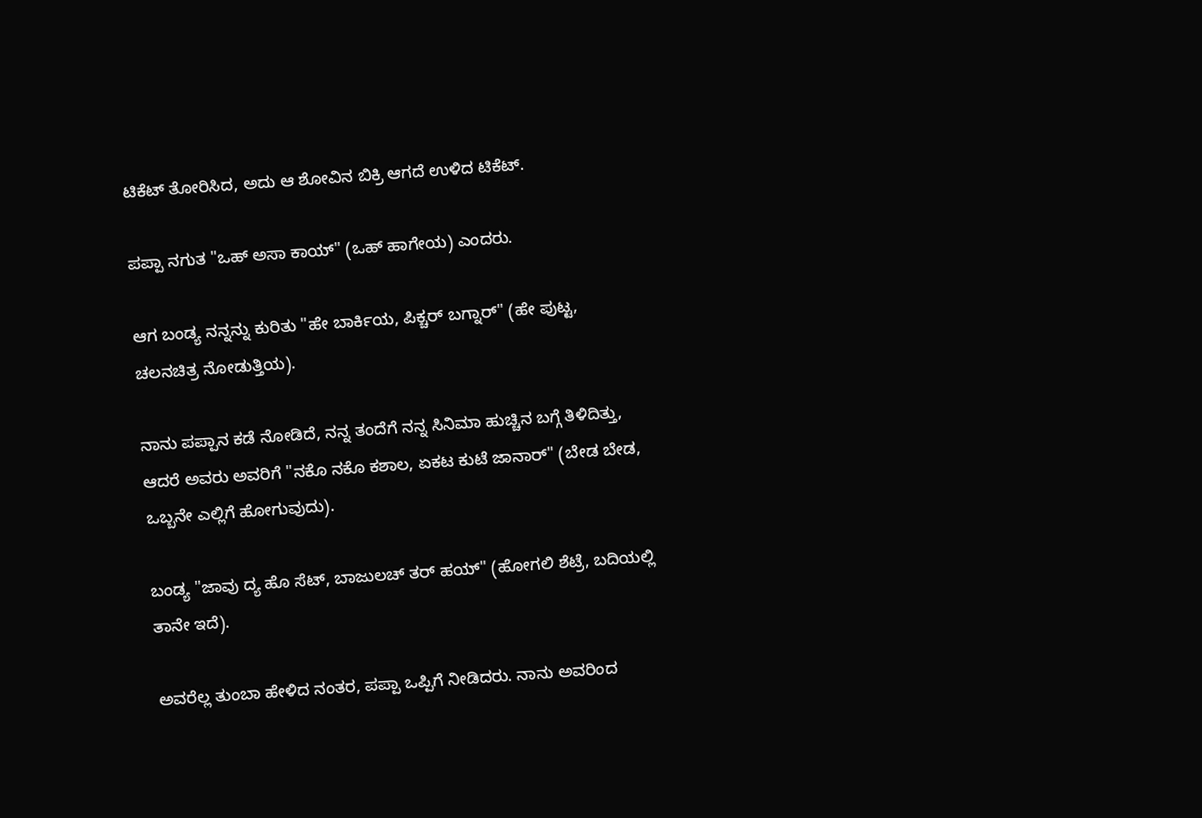ಟಿಕೆಟ್ ತೋರಿಸಿದ, ಅದು ಆ ಶೋವಿನ ಬಿಕ್ರಿ ಆಗದೆ ಉಳಿದ ಟಿಕೆಟ್.

ಪಪ್ಪಾ ನಗುತ "ಒಹ್ ಅಸಾ ಕಾಯ್" (ಒಹ್ ಹಾಗೇಯ) ಎಂದರು.

ಆಗ ಬಂಡ್ಯ ನನ್ನನ್ನು ಕುರಿತು "ಹೇ ಬಾರ್ಕಿಯ, ಪಿಕ್ಚರ್ ಬಗ್ನಾರ್" (ಹೇ ಪುಟ್ಟ, ಚಲನಚಿತ್ರ ನೋಡುತ್ತಿಯ).

ನಾನು ಪಪ್ಪಾನ ಕಡೆ ನೋಡಿದೆ, ನನ್ನ ತಂದೆಗೆ ನನ್ನ ಸಿನಿಮಾ ಹುಚ್ಚಿನ ಬಗ್ಗೆ ತಿಳಿದಿತ್ತು, ಆದರೆ ಅವರು ಅವರಿಗೆ "ನಕೊ ನಕೊ ಕಶಾಲ, ಏಕಟ ಕುಟೆ ಜಾನಾರ್" (ಬೇಡ ಬೇಡ, ಒಬ್ಬನೇ ಎಲ್ಲಿಗೆ ಹೋಗುವುದು).

ಬಂಡ್ಯ "ಜಾವು ದ್ಯ ಹೊ ಸೆಟ್, ಬಾಜುಲಚ್ ತರ್ ಹಯ್" (ಹೋಗಲಿ ಶೆಟ್ರೆ, ಬದಿಯಲ್ಲಿ ತಾನೇ ಇದೆ).

ಅವರೆಲ್ಲ ತುಂಬಾ ಹೇಳಿದ ನಂತರ, ಪಪ್ಪಾ ಒಪ್ಪಿಗೆ ನೀಡಿದರು. ನಾನು ಅವರಿಂದ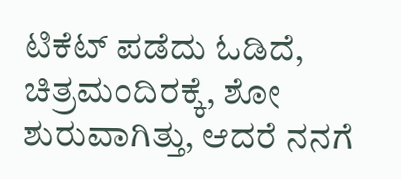ಟಿಕೆಟ್ ಪಡೆದು ಓಡಿದೆ, ಚಿತ್ರಮಂದಿರಕ್ಕೆ, ಶೋ ಶುರುವಾಗಿತ್ತು, ಆದರೆ ನನಗೆ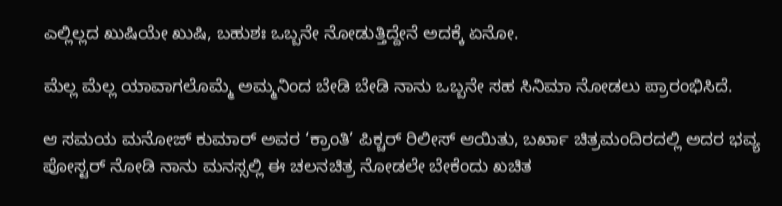ಎಲ್ಲಿಲ್ಲದ ಖುಷಿಯೇ ಖುಷಿ, ಬಹುಶಃ ಒಬ್ಬನೇ ನೋಡುತ್ತಿದ್ದೇನೆ ಅದಕ್ಕೆ ಏನೋ.

ಮೆಲ್ಲ ಮೆಲ್ಲ ಯಾವಾಗಲೊಮ್ಮೆ ಅಮ್ಮನಿಂದ ಬೇಡಿ ಬೇಡಿ ನಾನು ಒಬ್ಬನೇ ಸಹ ಸಿನಿಮಾ ನೋಡಲು ಪ್ರಾರಂಭಿಸಿದೆ.

ಆ ಸಮಯ ಮನೋಜ್ ಕುಮಾರ್ ಅವರ ‘ಕ್ರಾಂತಿ’ ಪಿಕ್ಚರ್ ರಿಲೀಸ್ ಆಯಿತು, ಬರ್ಖಾ ಚಿತ್ರಮಂದಿರದಲ್ಲಿ ಅದರ ಭವ್ಯ ಪೋಸ್ಟರ್ ನೋಡಿ ನಾನು ಮನಸ್ಸಲ್ಲಿ ಈ ಚಲನಚಿತ್ರ ನೋಡಲೇ ಬೇಕೆಂದು ಖಚಿತ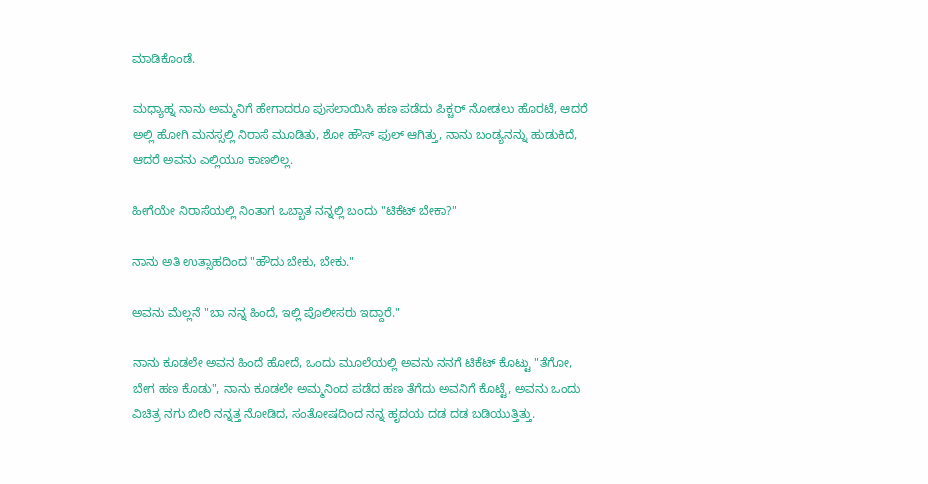ಮಾಡಿಕೊಂಡೆ.

ಮಧ್ಯಾಹ್ನ ನಾನು ಅಮ್ಮನಿಗೆ ಹೇಗಾದರೂ ಪುಸಲಾಯಿಸಿ ಹಣ ಪಡೆದು ಪಿಕ್ಚರ್ ನೋಡಲು ಹೊರಟೆ, ಆದರೆ ಅಲ್ಲಿ ಹೋಗಿ ಮನಸ್ಸಲ್ಲಿ ನಿರಾಸೆ ಮೂಡಿತು, ಶೋ ಹೌಸ್ ಫುಲ್ ಆಗಿತ್ತು, ನಾನು ಬಂಡ್ಯನನ್ನು ಹುಡುಕಿದೆ, ಆದರೆ ಅವನು ಎಲ್ಲಿಯೂ ಕಾಣಲಿಲ್ಲ.

ಹೀಗೆಯೇ ನಿರಾಸೆಯಲ್ಲಿ ನಿಂತಾಗ ಒಬ್ಬಾತ ನನ್ನಲ್ಲಿ ಬಂದು "ಟಿಕೆಟ್ ಬೇಕಾ?"

ನಾನು ಅತಿ ಉತ್ಸಾಹದಿಂದ "ಹೌದು ಬೇಕು, ಬೇಕು."

ಅವನು ಮೆಲ್ಲನೆ "ಬಾ ನನ್ನ ಹಿಂದೆ, ಇಲ್ಲಿ ಪೊಲೀಸರು ಇದ್ದಾರೆ."

ನಾನು ಕೂಡಲೇ ಅವನ ಹಿಂದೆ ಹೋದೆ, ಒಂದು ಮೂಲೆಯಲ್ಲಿ ಅವನು ನನಗೆ ಟಿಕೆಟ್ ಕೊಟ್ಟು "ತೆಗೋ, ಬೇಗ ಹಣ ಕೊಡು", ನಾನು ಕೂಡಲೇ ಅಮ್ಮನಿಂದ ಪಡೆದ ಹಣ ತೆಗೆದು ಅವನಿಗೆ ಕೊಟ್ಟೆ, ಅವನು ಒಂದು ವಿಚಿತ್ರ ನಗು ಬೀರಿ ನನ್ನತ್ತ ನೋಡಿದ, ಸಂತೋಷದಿಂದ ನನ್ನ ಹೃದಯ ದಡ ದಡ ಬಡಿಯುತ್ತಿತ್ತು.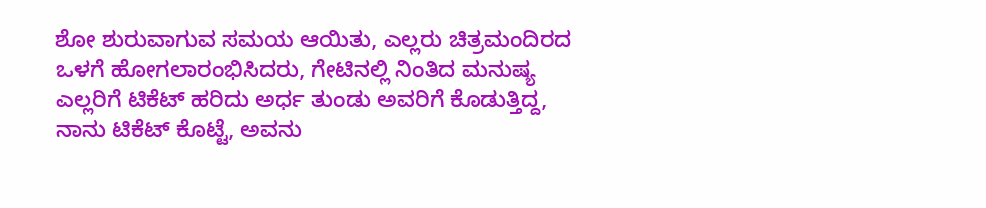ಶೋ ಶುರುವಾಗುವ ಸಮಯ ಆಯಿತು, ಎಲ್ಲರು ಚಿತ್ರಮಂದಿರದ ಒಳಗೆ ಹೋಗಲಾರಂಭಿಸಿದರು, ಗೇಟಿನಲ್ಲಿ ನಿಂತಿದ ಮನುಷ್ಯ ಎಲ್ಲರಿಗೆ ಟಿಕೆಟ್ ಹರಿದು ಅರ್ಧ ತುಂಡು ಅವರಿಗೆ ಕೊಡುತ್ತಿದ್ದ, ನಾನು ಟಿಕೆಟ್ ಕೊಟ್ಟೆ, ಅವನು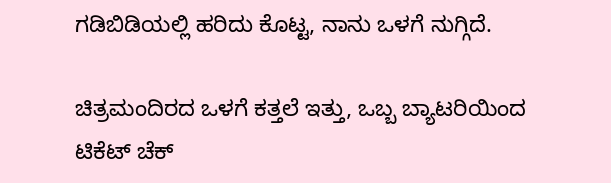ಗಡಿಬಿಡಿಯಲ್ಲಿ ಹರಿದು ಕೊಟ್ಟ, ನಾನು ಒಳಗೆ ನುಗ್ಗಿದೆ.

ಚಿತ್ರಮಂದಿರದ ಒಳಗೆ ಕತ್ತಲೆ ಇತ್ತು, ಒಬ್ಬ ಬ್ಯಾಟರಿಯಿಂದ ಟಿಕೆಟ್ ಚೆಕ್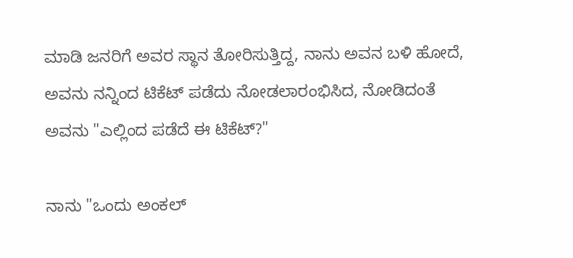ಮಾಡಿ ಜನರಿಗೆ ಅವರ ಸ್ಥಾನ ತೋರಿಸುತ್ತಿದ್ದ, ನಾನು ಅವನ ಬಳಿ ಹೋದೆ, ಅವನು ನನ್ನಿಂದ ಟಿಕೆಟ್ ಪಡೆದು ನೋಡಲಾರಂಭಿಸಿದ, ನೋಡಿದಂತೆ ಅವನು "ಎಲ್ಲಿಂದ ಪಡೆದೆ ಈ ಟಿಕೆಟ್?"

ನಾನು "ಒಂದು ಅಂಕಲ್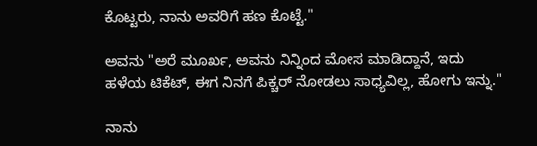ಕೊಟ್ಟರು, ನಾನು ಅವರಿಗೆ ಹಣ ಕೊಟ್ಟೆ."

ಅವನು "ಅರೆ ಮೂರ್ಖ, ಅವನು ನಿನ್ನಿಂದ ಮೋಸ ಮಾಡಿದ್ದಾನೆ, ಇದು ಹಳೆಯ ಟಿಕೆಟ್, ಈಗ ನಿನಗೆ ಪಿಕ್ಚರ್ ನೋಡಲು ಸಾಧ್ಯವಿಲ್ಲ, ಹೋಗು ಇನ್ನು."

ನಾನು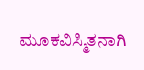ಮೂಕವಿಸ್ಮಿತನಾಗಿ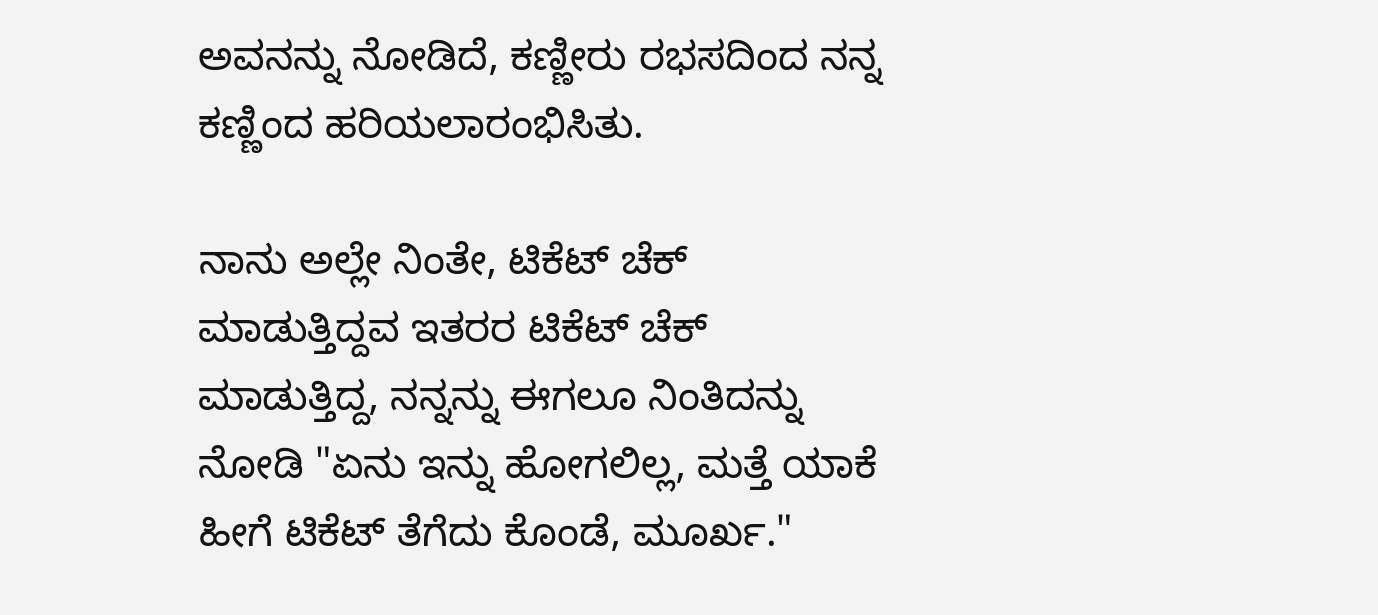ಅವನನ್ನು ನೋಡಿದೆ, ಕಣ್ಣೀರು ರಭಸದಿಂದ ನನ್ನ ಕಣ್ಣಿಂದ ಹರಿಯಲಾರಂಭಿಸಿತು.

ನಾನು ಅಲ್ಲೇ ನಿಂತೇ, ಟಿಕೆಟ್ ಚೆಕ್ ಮಾಡುತ್ತಿದ್ದವ ಇತರರ ಟಿಕೆಟ್ ಚೆಕ್ ಮಾಡುತ್ತಿದ್ದ, ನನ್ನನ್ನು ಈಗಲೂ ನಿಂತಿದನ್ನು ನೋಡಿ "ಏನು ಇನ್ನು ಹೋಗಲಿಲ್ಲ, ಮತ್ತೆ ಯಾಕೆ ಹೀಗೆ ಟಿಕೆಟ್ ತೆಗೆದು ಕೊಂಡೆ, ಮೂರ್ಖ."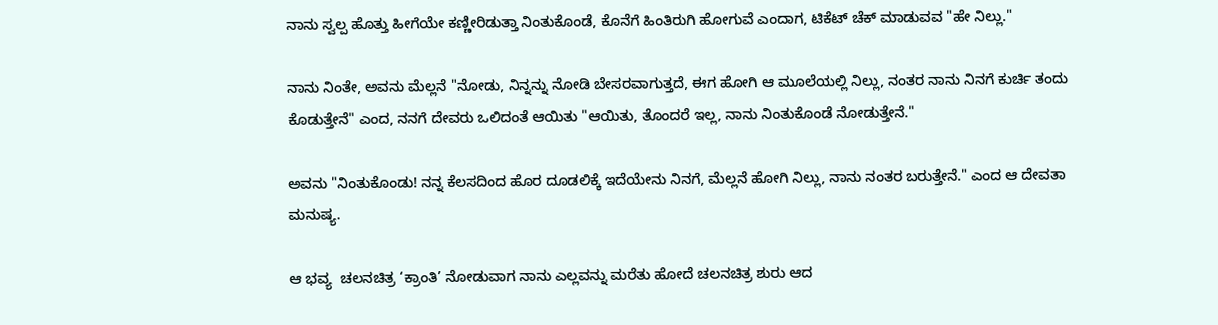ನಾನು ಸ್ವಲ್ಪ ಹೊತ್ತು ಹೀಗೆಯೇ ಕಣ್ಣೀರಿಡುತ್ತಾ ನಿಂತುಕೊಂಡೆ, ಕೊನೆಗೆ ಹಿಂತಿರುಗಿ ಹೋಗುವೆ ಎಂದಾಗ, ಟಿಕೆಟ್ ಚೆಕ್ ಮಾಡುವವ "ಹೇ ನಿಲ್ಲು."

ನಾನು ನಿಂತೇ, ಅವನು ಮೆಲ್ಲನೆ "ನೋಡು, ನಿನ್ನನ್ನು ನೋಡಿ ಬೇಸರವಾಗುತ್ತದೆ, ಈಗ ಹೋಗಿ ಆ ಮೂಲೆಯಲ್ಲಿ ನಿಲ್ಲು, ನಂತರ ನಾನು ನಿನಗೆ ಕುರ್ಚಿ ತಂದು ಕೊಡುತ್ತೇನೆ" ಎಂದ, ನನಗೆ ದೇವರು ಒಲಿದಂತೆ ಆಯಿತು "ಆಯಿತು, ತೊಂದರೆ ಇಲ್ಲ, ನಾನು ನಿಂತುಕೊಂಡೆ ನೋಡುತ್ತೇನೆ."

ಅವನು "ನಿಂತುಕೊಂಡು! ನನ್ನ ಕೆಲಸದಿಂದ ಹೊರ ದೂಡಲಿಕ್ಕೆ ಇದೆಯೇನು ನಿನಗೆ, ಮೆಲ್ಲನೆ ಹೋಗಿ ನಿಲ್ಲು, ನಾನು ನಂತರ ಬರುತ್ತೇನೆ." ಎಂದ ಆ ದೇವತಾ ಮನುಷ್ಯ.

ಆ ಭವ್ಯ  ಚಲನಚಿತ್ರ ‘ಕ್ರಾಂತಿ’ ನೋಡುವಾಗ ನಾನು ಎಲ್ಲವನ್ನು ಮರೆತು ಹೋದೆ ಚಲನಚಿತ್ರ ಶುರು ಆದ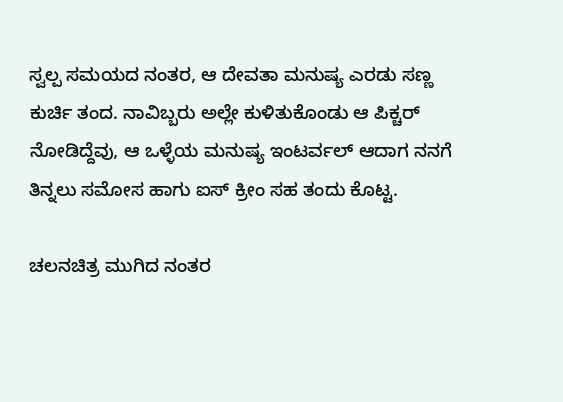ಸ್ವಲ್ಪ ಸಮಯದ ನಂತರ, ಆ ದೇವತಾ ಮನುಷ್ಯ ಎರಡು ಸಣ್ಣ ಕುರ್ಚಿ ತಂದ. ನಾವಿಬ್ಬರು ಅಲ್ಲೇ ಕುಳಿತುಕೊಂಡು ಆ ಪಿಕ್ಚರ್ ನೋಡಿದ್ದೆವು, ಆ ಒಳ್ಳೆಯ ಮನುಷ್ಯ ಇಂಟರ್ವಲ್ ಆದಾಗ ನನಗೆ ತಿನ್ನಲು ಸಮೋಸ ಹಾಗು ಐಸ್ ಕ್ರೀಂ ಸಹ ತಂದು ಕೊಟ್ಟ.

ಚಲನಚಿತ್ರ ಮುಗಿದ ನಂತರ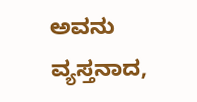ಅವನು ವ್ಯಸ್ತನಾದ,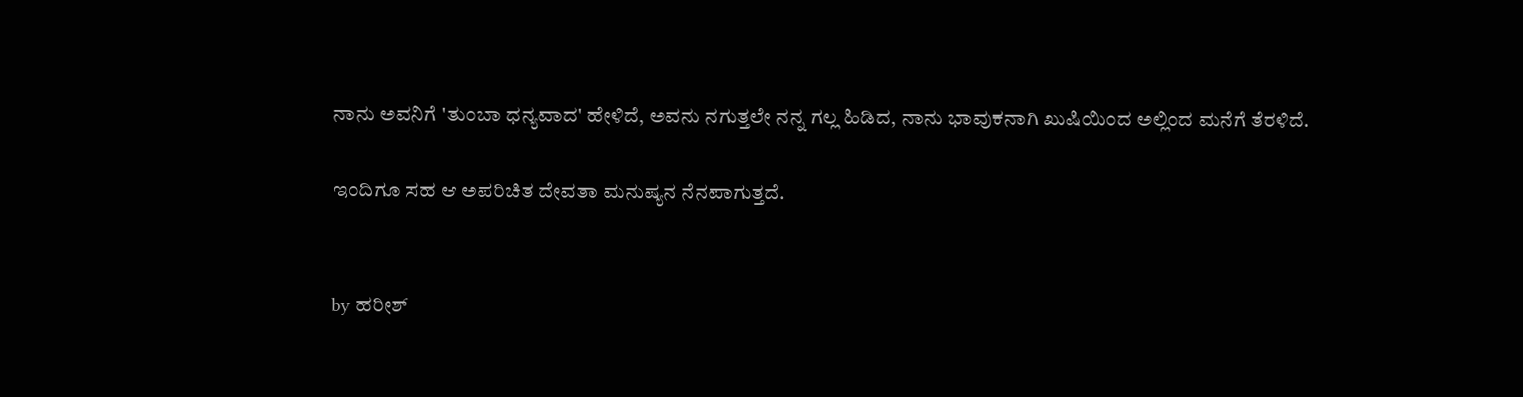ನಾನು ಅವನಿಗೆ 'ತುಂಬಾ ಧನ್ಯವಾದ' ಹೇಳಿದೆ, ಅವನು ನಗುತ್ತಲೇ ನನ್ನ ಗಲ್ಲ ಹಿಡಿದ, ನಾನು ಭಾವುಕನಾಗಿ ಖುಷಿಯಿಂದ ಅಲ್ಲಿಂದ ಮನೆಗೆ ತೆರಳಿದೆ.

ಇಂದಿಗೂ ಸಹ ಆ ಅಪರಿಚಿತ ದೇವತಾ ಮನುಷ್ಯನ ನೆನಪಾಗುತ್ತದೆ.


by ಹರೀಶ್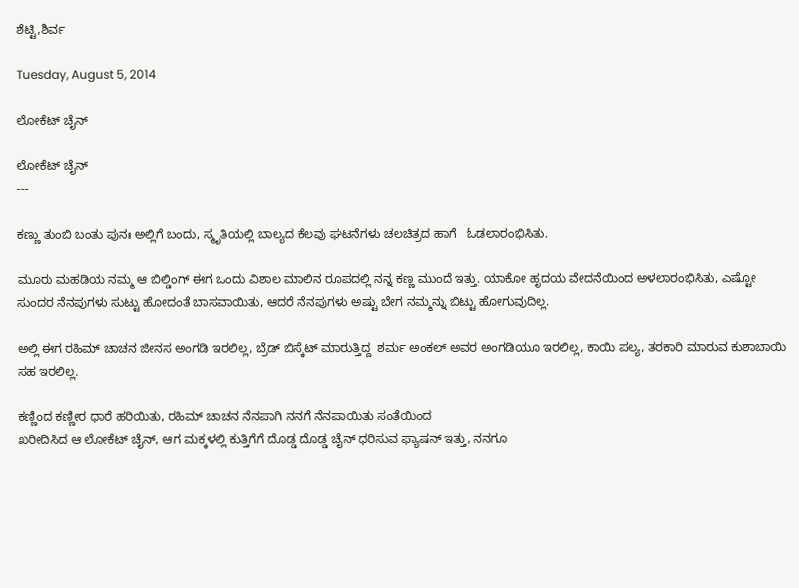ಶೆಟ್ಟಿ,ಶಿರ್ವ

Tuesday, August 5, 2014

ಲೋಕೆಟ್ ಚೈನ್

ಲೋಕೆಟ್ ಚೈನ್
---

ಕಣ್ಣು ತುಂಬಿ ಬಂತು ಪುನಃ ಅಲ್ಲಿಗೆ ಬಂದು, ಸ್ಮೃತಿಯಲ್ಲಿ ಬಾಲ್ಯದ ಕೆಲವು ಘಟನೆಗಳು ಚಲಚಿತ್ರದ ಹಾಗೆ   ಓಡಲಾರಂಭಿಸಿತು.

ಮೂರು ಮಹಡಿಯ ನಮ್ಮ ಆ ಬಿಲ್ಡಿಂಗ್ ಈಗ ಒಂದು ವಿಶಾಲ ಮಾಲಿನ ರೂಪದಲ್ಲಿ ನನ್ನ ಕಣ್ಣ ಮುಂದೆ ಇತ್ತು. ಯಾಕೋ ಹೃದಯ ವೇದನೆಯಿಂದ ಅಳಲಾರಂಭಿಸಿತು, ಎಷ್ಟೋ ಸುಂದರ ನೆನಪುಗಳು ಸುಟ್ಟು ಹೋದಂತೆ ಬಾಸವಾಯಿತು, ಆದರೆ ನೆನಪುಗಳು ಅಷ್ಟು ಬೇಗ ನಮ್ಮನ್ನು ಬಿಟ್ಟು ಹೋಗುವುದಿಲ್ಲ.

ಅಲ್ಲಿ ಈಗ ರಹಿಮ್ ಚಾಚನ ಜೀನಸ ಅಂಗಡಿ ಇರಲಿಲ್ಲ, ಬ್ರೆಡ್ ಬಿಸ್ಕೆಟ್ ಮಾರುತ್ತಿದ್ದ  ಶರ್ಮ ಅಂಕಲ್ ಅವರ ಅಂಗಡಿಯೂ ಇರಲಿಲ್ಲ, ಕಾಯಿ ಪಲ್ಯ, ತರಕಾರಿ ಮಾರುವ ಕುಶಾಬಾಯಿ ಸಹ ಇರಲಿಲ್ಲ.

ಕಣ್ಣಿಂದ ಕಣ್ಣೀರ ಧಾರೆ ಹರಿಯಿತು, ರಹಿಮ್ ಚಾಚನ ನೆನಪಾಗಿ ನನಗೆ ನೆನಪಾಯಿತು ಸಂತೆಯಿಂದ
ಖರೀದಿಸಿದ ಆ ಲೋಕೆಟ್ ಚೈನ್, ಆಗ ಮಕ್ಕಳಲ್ಲಿ ಕುತ್ತಿಗೆಗೆ ದೊಡ್ಡ ದೊಡ್ಡ ಚೈನ್ ಧರಿಸುವ ಫ್ಯಾಷನ್ ಇತ್ತು, ನನಗೂ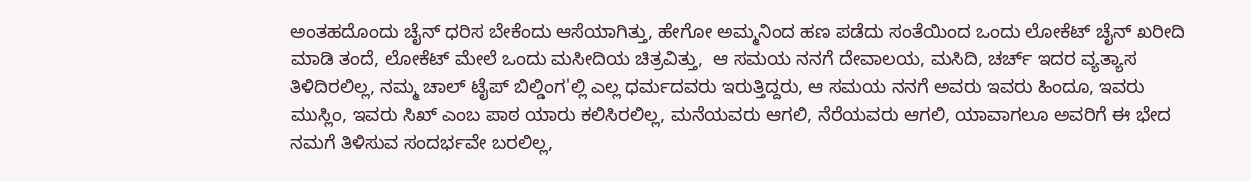ಅಂತಹದೊಂದು ಚೈನ್ ಧರಿಸ ಬೇಕೆಂದು ಆಸೆಯಾಗಿತ್ತು, ಹೇಗೋ ಅಮ್ಮನಿಂದ ಹಣ ಪಡೆದು ಸಂತೆಯಿಂದ ಒಂದು ಲೋಕೆಟ್ ಚೈನ್ ಖರೀದಿ ಮಾಡಿ ತಂದೆ, ಲೋಕೆಟ್ ಮೇಲೆ ಒಂದು ಮಸೀದಿಯ ಚಿತ್ರವಿತ್ತು,  ಆ ಸಮಯ ನನಗೆ ದೇವಾಲಯ, ಮಸಿದಿ, ಚರ್ಚ್ ಇದರ ವ್ಯತ್ಯಾಸ ತಿಳಿದಿರಲಿಲ್ಲ, ನಮ್ಮ ಚಾಲ್ ಟೈಪ್ ಬಿಲ್ಡಿಂಗ'ಲ್ಲಿ ಎಲ್ಲ ಧರ್ಮದವರು ಇರುತ್ತಿದ್ದರು, ಆ ಸಮಯ ನನಗೆ ಅವರು ಇವರು ಹಿಂದೂ, ಇವರು ಮುಸ್ಲಿಂ, ಇವರು ಸಿಖ್ ಎಂಬ ಪಾಠ ಯಾರು ಕಲಿಸಿರಲಿಲ್ಲ, ಮನೆಯವರು ಆಗಲಿ, ನೆರೆಯವರು ಆಗಲಿ, ಯಾವಾಗಲೂ ಅವರಿಗೆ ಈ ಭೇದ ನಮಗೆ ತಿಳಿಸುವ ಸಂದರ್ಭವೇ ಬರಲಿಲ್ಲ,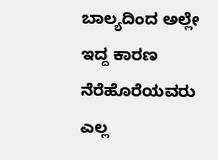ಬಾಲ್ಯದಿಂದ ಅಲ್ಲೇ ಇದ್ದ ಕಾರಣ ನೆರೆಹೊರೆಯವರು ಎಲ್ಲ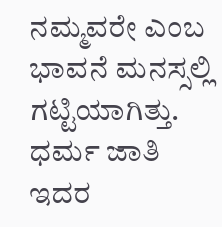ನಮ್ಮವರೇ ಎಂಬ ಭಾವನೆ ಮನಸ್ಸಲ್ಲಿ ಗಟ್ಟಿಯಾಗಿತ್ತು. ಧರ್ಮ ಜಾತಿ ಇದರ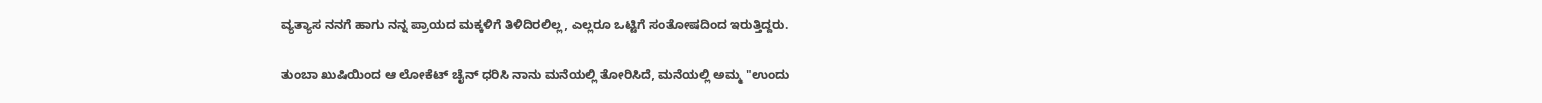ವ್ಯತ್ಯಾಸ ನನಗೆ ಹಾಗು ನನ್ನ ಪ್ರಾಯದ ಮಕ್ಕಳಿಗೆ ತಿಳಿದಿರಲಿಲ್ಲ, ಎಲ್ಲರೂ ಒಟ್ಟಿಗೆ ಸಂತೋಷದಿಂದ ಇರುತ್ತಿದ್ದರು.

ತುಂಬಾ ಖುಷಿಯಿಂದ ಆ ಲೋಕೆಟ್ ಚೈನ್ ಧರಿಸಿ ನಾನು ಮನೆಯಲ್ಲಿ ತೋರಿಸಿದೆ, ಮನೆಯಲ್ಲಿ ಅಮ್ಮ "ಉಂದು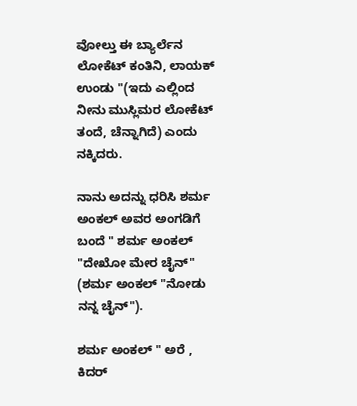ವೋಲ್ತು ಈ ಬ್ಯಾರ್ಲೆನ ಲೋಕೆಟ್ ಕಂತಿನಿ, ಲಾಯಕ್ ಉಂಡು "(ಇದು ಎಲ್ಲಿಂದ ನೀನು ಮುಸ್ಲಿಮರ ಲೋಕೆಟ್ ತಂದೆ, ಚೆನ್ನಾಗಿದೆ) ಎಂದು ನಕ್ಕಿದರು.

ನಾನು ಅದನ್ನು ಧರಿಸಿ ಶರ್ಮ ಅಂಕಲ್ ಅವರ ಅಂಗಡಿಗೆ ಬಂದೆ " ಶರ್ಮ ಅಂಕಲ್  "ದೇಖೋ ಮೇರ ಚೈನ್" (ಶರ್ಮ ಅಂಕಲ್ "ನೋಡು ನನ್ನ ಚೈನ್").

ಶರ್ಮ ಅಂಕಲ್ " ಅರೆ , ಕಿದರ್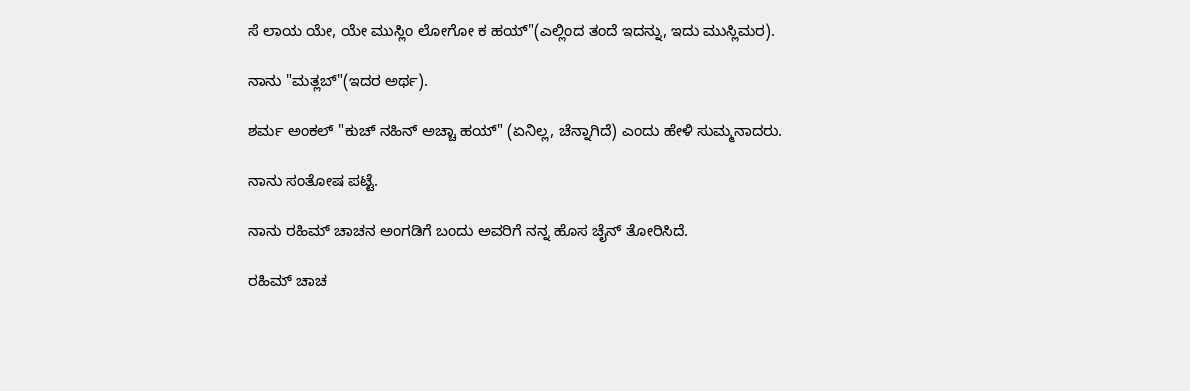ಸೆ ಲಾಯ ಯೇ, ಯೇ ಮುಸ್ಲಿಂ ಲೋಗೋ ಕ ಹಯ್"(ಎಲ್ಲಿಂದ ತಂದೆ ಇದನ್ನು, ಇದು ಮುಸ್ಲಿಮರ).

ನಾನು "ಮತ್ಲಬ್"(ಇದರ ಅರ್ಥ).

ಶರ್ಮ ಅಂಕಲ್ "ಕುಚ್ ನಹಿನ್ ಅಚ್ಚಾ ಹಯ್" (ಏನಿಲ್ಲ, ಚೆನ್ನಾಗಿದೆ) ಎಂದು ಹೇಳಿ ಸುಮ್ಮನಾದರು.

ನಾನು ಸಂತೋಷ ಪಟ್ಟೆ.

ನಾನು ರಹಿಮ್ ಚಾಚನ ಅಂಗಡಿಗೆ ಬಂದು ಅವರಿಗೆ ನನ್ನ ಹೊಸ ಚೈನ್ ತೋರಿಸಿದೆ.

ರಹಿಮ್ ಚಾಚ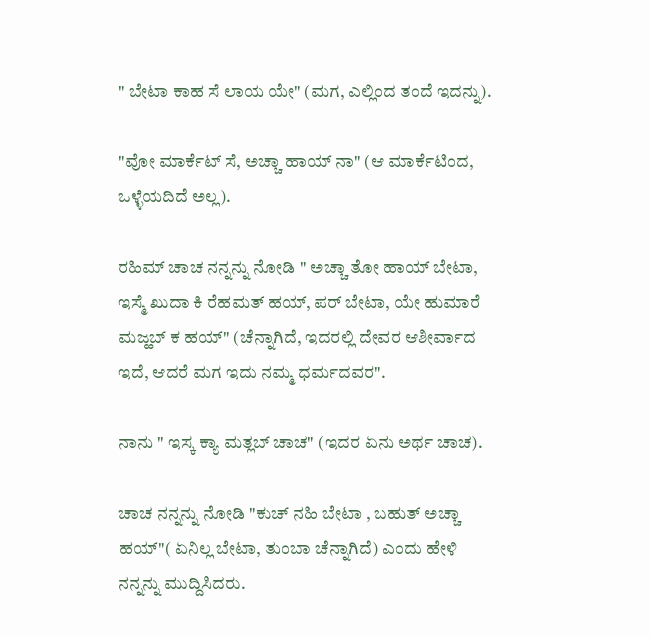" ಬೇಟಾ ಕಾಹ ಸೆ ಲಾಯ ಯೇ" (ಮಗ, ಎಲ್ಲಿಂದ ತಂದೆ ಇದನ್ನು).

"ವೋ ಮಾರ್ಕೆಟ್ ಸೆ, ಅಚ್ಚಾ ಹಾಯ್ ನಾ" (ಆ ಮಾರ್ಕೆಟಿಂದ, ಒಳ್ಳೆಯದಿದೆ ಅಲ್ಲ).

ರಹಿಮ್ ಚಾಚ ನನ್ನನ್ನು ನೋಡಿ " ಅಚ್ಚಾ ತೋ ಹಾಯ್ ಬೇಟಾ, ಇಸ್ಮೆ ಖುದಾ ಕಿ ರೆಹಮತ್ ಹಯ್, ಪರ್ ಬೇಟಾ, ಯೇ ಹುಮಾರೆ ಮಜ್ಹಬ್ ಕ ಹಯ್" (ಚೆನ್ನಾಗಿದೆ, ಇದರಲ್ಲಿ ದೇವರ ಆಶೀರ್ವಾದ ಇದೆ, ಆದರೆ ಮಗ ಇದು ನಮ್ಮ ಧರ್ಮದವರ".

ನಾನು " ಇಸ್ಕ ಕ್ಯಾ ಮತ್ಲಬ್ ಚಾಚ" (ಇದರ ಏನು ಅರ್ಥ ಚಾಚ).

ಚಾಚ ನನ್ನನ್ನು ನೋಡಿ "ಕುಚ್ ನಹಿ ಬೇಟಾ , ಬಹುತ್ ಅಚ್ಚಾ ಹಯ್"( ಏನಿಲ್ಲ ಬೇಟಾ, ತುಂಬಾ ಚೆನ್ನಾಗಿದೆ) ಎಂದು ಹೇಳಿ ನನ್ನನ್ನು ಮುದ್ದಿಸಿದರು.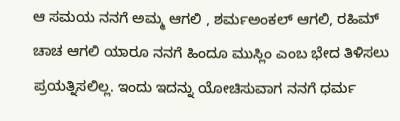ಆ ಸಮಯ ನನಗೆ ಅಮ್ಮ ಆಗಲಿ , ಶರ್ಮಅಂಕಲ್ ಆಗಲಿ, ರಹಿಮ್ ಚಾಚ ಆಗಲಿ ಯಾರೂ ನನಗೆ ಹಿಂದೂ ಮುಸ್ಲಿಂ ಎಂಬ ಭೇದ ತಿಳಿಸಲು ಪ್ರಯತ್ನಿಸಲಿಲ್ಲ. ಇಂದು ಇದನ್ನು ಯೋಚಿಸುವಾಗ ನನಗೆ ಧರ್ಮ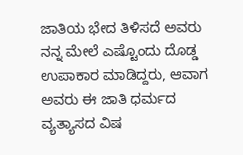ಜಾತಿಯ ಭೇದ ತಿಳಿಸದೆ ಅವರು ನನ್ನ ಮೇಲೆ ಎಷ್ಟೊಂದು ದೊಡ್ಡ ಉಪಾಕಾರ ಮಾಡಿದ್ದರು, ಆವಾಗ ಅವರು ಈ ಜಾತಿ ಧರ್ಮದ ವ್ಯತ್ಯಾಸದ ವಿಷ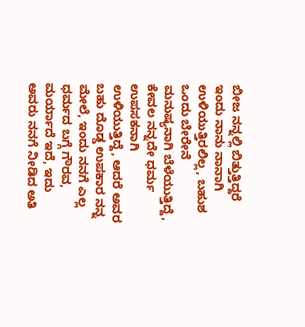ಬೀಜ ನನ್ನಲ್ಲಿ ಬಿತ್ತುತ್ತಿದ್ದರೆ  ಇಂದು ನಾನು ನಾನಾಗಿ ಉಳಿಯುತ್ತಿರಲಿಲ್ಲ, ಬಹುಶ ಒಂದು ಬೇರೇನೆ ಮನುಷ್ಯನಾಗಿ ಬೆಳೆಯುತ್ತಿದ್ದೆ, ಕೇವಲ ನನ್ನದೇ ಧರ್ಮ ಉಪಸಕನಾಗಿ ಉಳಿಯುತ್ತಿದ್ದೆ, ಆದರೆ ಅವರ ಬಹು ದೊಡ್ಡ ಉಪಕಾರ ನನ್ನ ಮೇಲೆ, ಇಂದು ನನಗೆ ಎಲ್ಲ ಧರ್ಮದ ಬಗ್ಗೆ ಗೌರವ, ಮರ್ಯಾದೆ ಇದೆ, ಇದು ಅವರು ನನಗೆ ನೀಡಿದ ಅತಿ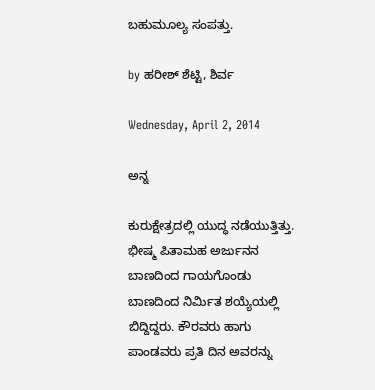ಬಹುಮೂಲ್ಯ ಸಂಪತ್ತು.

by ಹರೀಶ್ ಶೆಟ್ಟಿ, ಶಿರ್ವ

Wednesday, April 2, 2014

ಅನ್ನ

ಕುರುಕ್ಷೇತ್ರದಲ್ಲಿ ಯುದ್ಧ ನಡೆಯುತ್ತಿತ್ತು. ಭೀಷ್ಮ ಪಿತಾಮಹ ಅರ್ಜುನನ ಬಾಣದಿಂದ ಗಾಯಗೊಂಡು ಬಾಣದಿಂದ ನಿರ್ಮಿತ ಶಯ್ಯೆಯಲ್ಲಿ ಬಿದ್ದಿದ್ದರು. ಕೌರವರು ಹಾಗು ಪಾಂಡವರು ಪ್ರತಿ ದಿನ ಅವರನ್ನು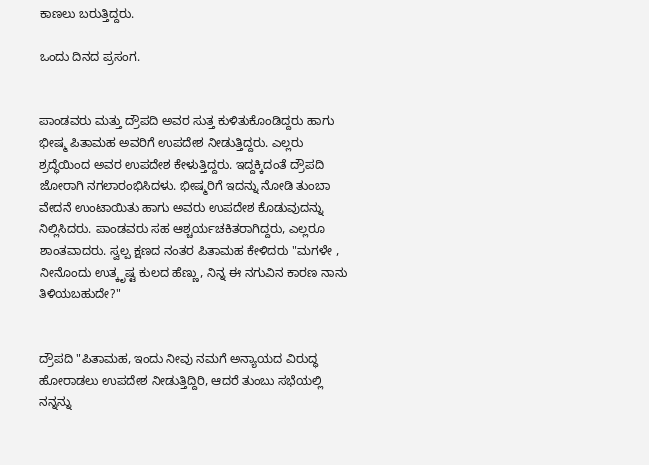ಕಾಣಲು ಬರುತ್ತಿದ್ದರು.

ಒಂದು ದಿನದ ಪ್ರಸಂಗ.


ಪಾಂಡವರು ಮತ್ತು ದ್ರೌಪದಿ ಅವರ ಸುತ್ತ ಕುಳಿತುಕೊಂಡಿದ್ದರು ಹಾಗು ಭೀಷ್ಮ ಪಿತಾಮಹ ಅವರಿಗೆ ಉಪದೇಶ ನೀಡುತ್ತಿದ್ದರು. ಎಲ್ಲರು ಶ್ರದ್ಧೆಯಿಂದ ಅವರ ಉಪದೇಶ ಕೇಳುತ್ತಿದ್ದರು. ಇದ್ದಕ್ಕಿದಂತೆ ದ್ರೌಪದಿ ಜೋರಾಗಿ ನಗಲಾರಂಭಿಸಿದಳು. ಭೀಷ್ಮರಿಗೆ ಇದನ್ನು ನೋಡಿ ತುಂಬಾ ವೇದನೆ ಉಂಟಾಯಿತು ಹಾಗು ಅವರು ಉಪದೇಶ ಕೊಡುವುದನ್ನು ನಿಲ್ಲಿಸಿದರು. ಪಾಂಡವರು ಸಹ ಆಶ್ಚರ್ಯಚಕಿತರಾಗಿದ್ದರು, ಎಲ್ಲರೂ ಶಾಂತವಾದರು. ಸ್ವಲ್ಪ ಕ್ಷಣದ ನಂತರ ಪಿತಾಮಹ ಕೇಳಿದರು "ಮಗಳೇ , ನೀನೊಂದು ಉತ್ಕೃಷ್ಟ ಕುಲದ ಹೆಣ್ಣು, ನಿನ್ನ ಈ ನಗುವಿನ ಕಾರಣ ನಾನು ತಿಳಿಯಬಹುದೇ?"


ದ್ರೌಪದಿ "ಪಿತಾಮಹ, ಇಂದು ನೀವು ನಮಗೆ ಅನ್ಯಾಯದ ವಿರುದ್ಧ ಹೋರಾಡಲು ಉಪದೇಶ ನೀಡುತ್ತಿದ್ದಿರಿ, ಆದರೆ ತುಂಬು ಸಭೆಯಲ್ಲಿ ನನ್ನನ್ನು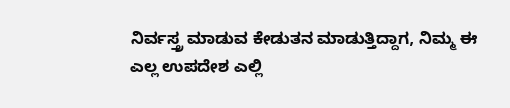ನಿರ್ವಸ್ತ್ರ ಮಾಡುವ ಕೇಡುತನ ಮಾಡುತ್ತಿದ್ದಾಗ, ನಿಮ್ಮ ಈ ಎಲ್ಲ ಉಪದೇಶ ಎಲ್ಲಿ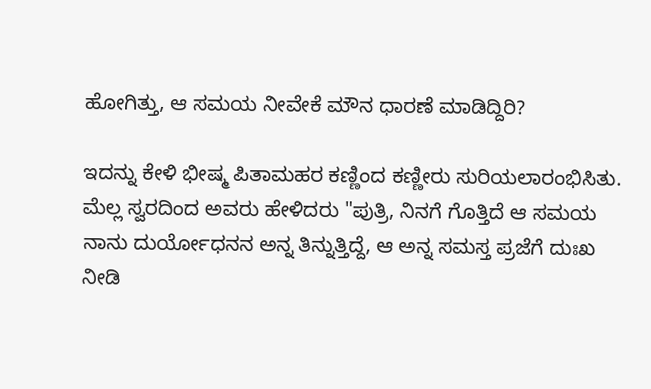ಹೋಗಿತ್ತು, ಆ ಸಮಯ ನೀವೇಕೆ ಮೌನ ಧಾರಣೆ ಮಾಡಿದ್ದಿರಿ?

ಇದನ್ನು ಕೇಳಿ ಭೀಷ್ಮ ಪಿತಾಮಹರ ಕಣ್ಣಿಂದ ಕಣ್ಣೀರು ಸುರಿಯಲಾರಂಭಿಸಿತು. ಮೆಲ್ಲ ಸ್ವರದಿಂದ ಅವರು ಹೇಳಿದರು "ಪುತ್ರಿ, ನಿನಗೆ ಗೊತ್ತಿದೆ ಆ ಸಮಯ ನಾನು ದುರ್ಯೋಧನನ ಅನ್ನ ತಿನ್ನುತ್ತಿದ್ದೆ, ಆ ಅನ್ನ ಸಮಸ್ತ ಪ್ರಜೆಗೆ ದುಃಖ ನೀಡಿ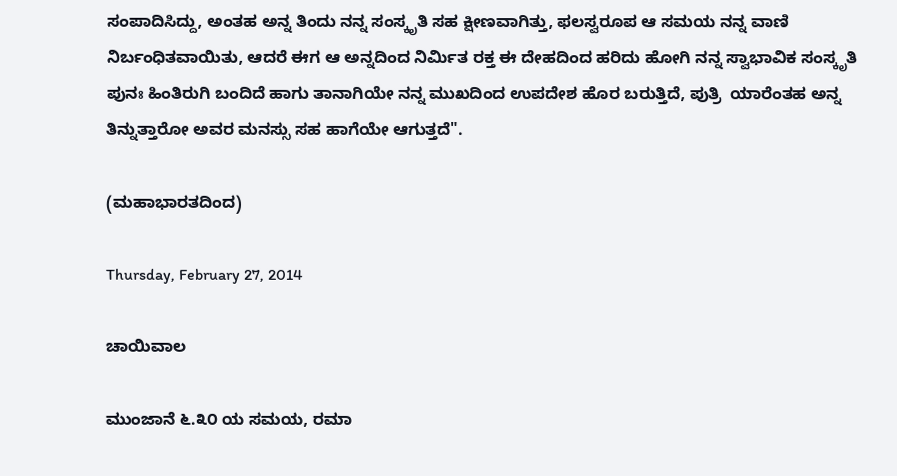ಸಂಪಾದಿಸಿದ್ದು, ಅಂತಹ ಅನ್ನ ತಿಂದು ನನ್ನ ಸಂಸ್ಕೃತಿ ಸಹ ಕ್ಷೀಣವಾಗಿತ್ತು, ಫಲಸ್ವರೂಪ ಆ ಸಮಯ ನನ್ನ ವಾಣಿ ನಿರ್ಬಂಧಿತವಾಯಿತು, ಆದರೆ ಈಗ ಆ ಅನ್ನದಿಂದ ನಿರ್ಮಿತ ರಕ್ತ ಈ ದೇಹದಿಂದ ಹರಿದು ಹೋಗಿ ನನ್ನ ಸ್ವಾಭಾವಿಕ ಸಂಸ್ಕೃತಿ ಪುನಃ ಹಿಂತಿರುಗಿ ಬಂದಿದೆ ಹಾಗು ತಾನಾಗಿಯೇ ನನ್ನ ಮುಖದಿಂದ ಉಪದೇಶ ಹೊರ ಬರುತ್ತಿದೆ, ಪುತ್ರಿ  ಯಾರೆಂತಹ ಅನ್ನ ತಿನ್ನುತ್ತಾರೋ ಅವರ ಮನಸ್ಸು ಸಹ ಹಾಗೆಯೇ ಆಗುತ್ತದೆ".

(ಮಹಾಭಾರತದಿಂದ)

Thursday, February 27, 2014

ಚಾಯಿವಾಲ

ಮುಂಜಾನೆ ೬.೩೦ ಯ ಸಮಯ, ರಮಾ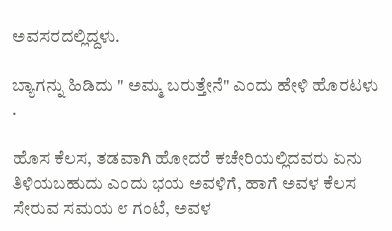ಅವಸರದಲ್ಲಿದ್ದಳು.

ಬ್ಯಾಗನ್ನು ಹಿಡಿದು " ಅಮ್ಮ ಬರುತ್ತೇನೆ" ಎಂದು ಹೇಳಿ ಹೊರಟಳು .

ಹೊಸ ಕೆಲಸ, ತಡವಾಗಿ ಹೋದರೆ ಕಚೇರಿಯಲ್ಲಿದವರು ಏನು ತಿಳಿಯಬಹುದು ಎಂದು ಭಯ ಅವಳಿಗೆ, ಹಾಗೆ ಅವಳ ಕೆಲಸ ಸೇರುವ ಸಮಯ ೮ ಗಂಟೆ, ಅವಳ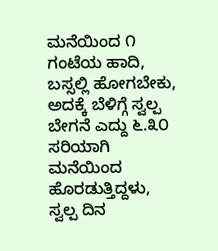ಮನೆಯಿಂದ ೧ ಗಂಟೆಯ ಹಾದಿ, ಬಸ್ಸಲ್ಲಿ ಹೋಗಬೇಕು, ಅದಕ್ಕೆ ಬೆಳಿಗ್ಗೆ ಸ್ವಲ್ಪ ಬೇಗನೆ ಎದ್ದು ೬.೩೦ ಸರಿಯಾಗಿ ಮನೆಯಿಂದ ಹೊರಡುತ್ತಿದ್ದಳು, ಸ್ವಲ್ಪ ದಿನ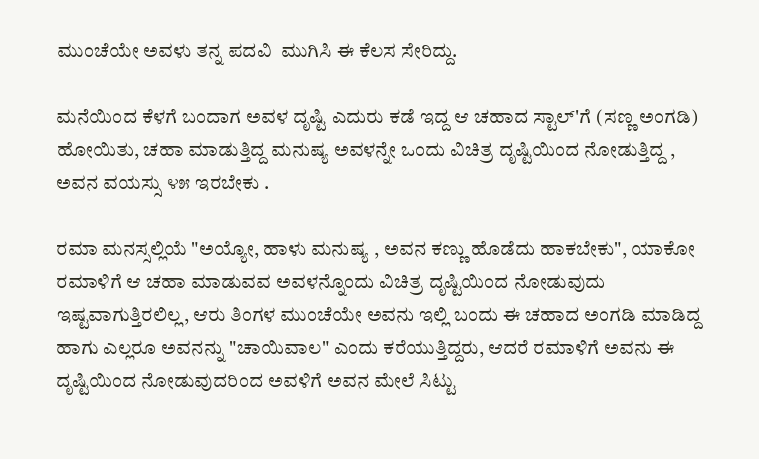ಮುಂಚೆಯೇ ಅವಳು ತನ್ನ ಪದವಿ  ಮುಗಿಸಿ ಈ ಕೆಲಸ ಸೇರಿದ್ದು.

ಮನೆಯಿಂದ ಕೆಳಗೆ ಬಂದಾಗ ಅವಳ ದೃಷ್ಟಿ ಎದುರು ಕಡೆ ಇದ್ದ ಆ ಚಹಾದ ಸ್ಟಾಲ್'ಗೆ (ಸಣ್ಣ ಅಂಗಡಿ) ಹೋಯಿತು, ಚಹಾ ಮಾಡುತ್ತಿದ್ದ ಮನುಷ್ಯ ಅವಳನ್ನೇ ಒಂದು ವಿಚಿತ್ರ ದೃಷ್ಟಿಯಿಂದ ನೋಡುತ್ತಿದ್ದ , ಅವನ ವಯಸ್ಸು ೪೫ ಇರಬೇಕು .

ರಮಾ ಮನಸ್ಸಲ್ಲಿಯೆ "ಅಯ್ಯೋ, ಹಾಳು ಮನುಷ್ಯ , ಅವನ ಕಣ್ಣು ಹೊಡೆದು ಹಾಕಬೇಕು", ಯಾಕೋ ರಮಾಳಿಗೆ ಆ ಚಹಾ ಮಾಡುವವ ಅವಳನ್ನೊಂದು ವಿಚಿತ್ರ ದೃಷ್ಟಿಯಿಂದ ನೋಡುವುದು ಇಷ್ಟವಾಗುತ್ತಿರಲಿಲ್ಲ, ಆರು ತಿಂಗಳ ಮುಂಚೆಯೇ ಅವನು ಇಲ್ಲಿ ಬಂದು ಈ ಚಹಾದ ಅಂಗಡಿ ಮಾಡಿದ್ದ ಹಾಗು ಎಲ್ಲರೂ ಅವನನ್ನು "ಚಾಯಿವಾಲ" ಎಂದು ಕರೆಯುತ್ತಿದ್ದರು, ಆದರೆ ರಮಾಳಿಗೆ ಅವನು ಈ ದೃಷ್ಟಿಯಿಂದ ನೋಡುವುದರಿಂದ ಅವಳಿಗೆ ಅವನ ಮೇಲೆ ಸಿಟ್ಟು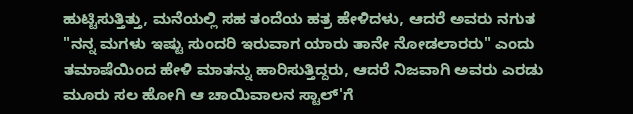ಹುಟ್ಟಿಸುತ್ತಿತ್ತು, ಮನೆಯಲ್ಲಿ ಸಹ ತಂದೆಯ ಹತ್ರ ಹೇಳಿದಳು, ಆದರೆ ಅವರು ನಗುತ "ನನ್ನ ಮಗಳು ಇಷ್ಟು ಸುಂದರಿ ಇರುವಾಗ ಯಾರು ತಾನೇ ನೋಡಲಾರರು" ಎಂದು ತಮಾಷೆಯಿಂದ ಹೇಳಿ ಮಾತನ್ನು ಹಾರಿಸುತ್ತಿದ್ದರು, ಆದರೆ ನಿಜವಾಗಿ ಅವರು ಎರಡು ಮೂರು ಸಲ ಹೋಗಿ ಆ ಚಾಯಿವಾಲನ ಸ್ಟಾಲ್'ಗೆ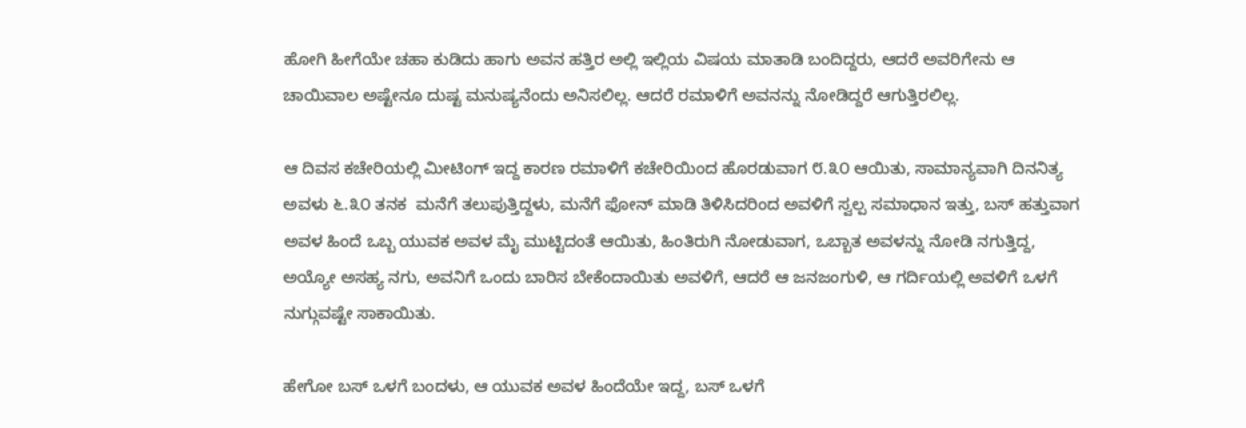ಹೋಗಿ ಹೀಗೆಯೇ ಚಹಾ ಕುಡಿದು ಹಾಗು ಅವನ ಹತ್ತಿರ ಅಲ್ಲಿ ಇಲ್ಲಿಯ ವಿಷಯ ಮಾತಾಡಿ ಬಂದಿದ್ದರು, ಆದರೆ ಅವರಿಗೇನು ಆ ಚಾಯಿವಾಲ ಅಷ್ಟೇನೂ ದುಷ್ಟ ಮನುಷ್ಯನೆಂದು ಅನಿಸಲಿಲ್ಲ. ಆದರೆ ರಮಾಳಿಗೆ ಅವನನ್ನು ನೋಡಿದ್ದರೆ ಆಗುತ್ತಿರಲಿಲ್ಲ.

ಆ ದಿವಸ ಕಚೇರಿಯಲ್ಲಿ ಮೀಟಿಂಗ್ ಇದ್ದ ಕಾರಣ ರಮಾಳಿಗೆ ಕಚೇರಿಯಿಂದ ಹೊರಡುವಾಗ ೮.೩೦ ಆಯಿತು, ಸಾಮಾನ್ಯವಾಗಿ ದಿನನಿತ್ಯ ಅವಳು ೬.೩೦ ತನಕ  ಮನೆಗೆ ತಲುಪುತ್ತಿದ್ದಳು, ಮನೆಗೆ ಫೋನ್ ಮಾಡಿ ತಿಳಿಸಿದರಿಂದ ಅವಳಿಗೆ ಸ್ವಲ್ಪ ಸಮಾಧಾನ ಇತ್ತು, ಬಸ್ ಹತ್ತುವಾಗ ಅವಳ ಹಿಂದೆ ಒಬ್ಬ ಯುವಕ ಅವಳ ಮೈ ಮುಟ್ಟಿದಂತೆ ಆಯಿತು, ಹಿಂತಿರುಗಿ ನೋಡುವಾಗ, ಒಬ್ಬಾತ ಅವಳನ್ನು ನೋಡಿ ನಗುತ್ತಿದ್ದ, ಅಯ್ಯೋ ಅಸಹ್ಯ ನಗು, ಅವನಿಗೆ ಒಂದು ಬಾರಿಸ ಬೇಕೆಂದಾಯಿತು ಅವಳಿಗೆ, ಆದರೆ ಆ ಜನಜಂಗುಳಿ, ಆ ಗರ್ದಿಯಲ್ಲಿ ಅವಳಿಗೆ ಒಳಗೆ ನುಗ್ಗುವಷ್ಟೇ ಸಾಕಾಯಿತು.

ಹೇಗೋ ಬಸ್ ಒಳಗೆ ಬಂದಳು, ಆ ಯುವಕ ಅವಳ ಹಿಂದೆಯೇ ಇದ್ದ, ಬಸ್ ಒಳಗೆ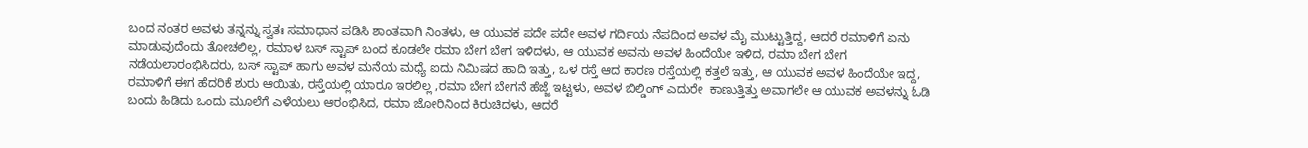ಬಂದ ನಂತರ ಅವಳು ತನ್ನನ್ನು ಸ್ವತಃ ಸಮಾಧಾನ ಪಡಿಸಿ ಶಾಂತವಾಗಿ ನಿಂತಳು, ಆ ಯುವಕ ಪದೇ ಪದೇ ಅವಳ ಗರ್ದಿಯ ನೆಪದಿಂದ ಅವಳ ಮೈ ಮುಟ್ಟುತ್ತಿದ್ದ, ಆದರೆ ರಮಾಳಿಗೆ ಏನು ಮಾಡುವುದೆಂದು ತೋಚಲಿಲ್ಲ, ರಮಾಳ ಬಸ್ ಸ್ಟಾಪ್ ಬಂದ ಕೂಡಲೇ ರಮಾ ಬೇಗ ಬೇಗ ಇಳಿದಳು, ಆ ಯುವಕ ಅವನು ಅವಳ ಹಿಂದೆಯೇ ಇಳಿದ, ರಮಾ ಬೇಗ ಬೇಗ ನಡೆಯಲಾರಂಭಿಸಿದರು, ಬಸ್ ಸ್ಟಾಪ್ ಹಾಗು ಅವಳ ಮನೆಯ ಮಧ್ಯೆ ಐದು ನಿಮಿಷದ ಹಾದಿ ಇತ್ತು, ಒಳ ರಸ್ತೆ ಆದ ಕಾರಣ ರಸ್ತೆಯಲ್ಲಿ ಕತ್ತಲೆ ಇತ್ತು, ಆ ಯುವಕ ಅವಳ ಹಿಂದೆಯೇ ಇದ್ದ, ರಮಾಳಿಗೆ ಈಗ ಹೆದರಿಕೆ ಶುರು ಆಯಿತು, ರಸ್ತೆಯಲ್ಲಿ ಯಾರೂ ಇರಲಿಲ್ಲ ,ರಮಾ ಬೇಗ ಬೇಗನೆ ಹೆಜ್ಜೆ ಇಟ್ಟಳು, ಅವಳ ಬಿಲ್ಡಿಂಗ್ ಎದುರೇ  ಕಾಣುತ್ತಿತ್ತು ಅವಾಗಲೇ ಆ ಯುವಕ ಅವಳನ್ನು ಓಡಿ ಬಂದು ಹಿಡಿದು ಒಂದು ಮೂಲೆಗೆ ಎಳೆಯಲು ಆರಂಭಿಸಿದ, ರಮಾ ಜೋರಿನಿಂದ ಕಿರುಚಿದಳು, ಆದರೆ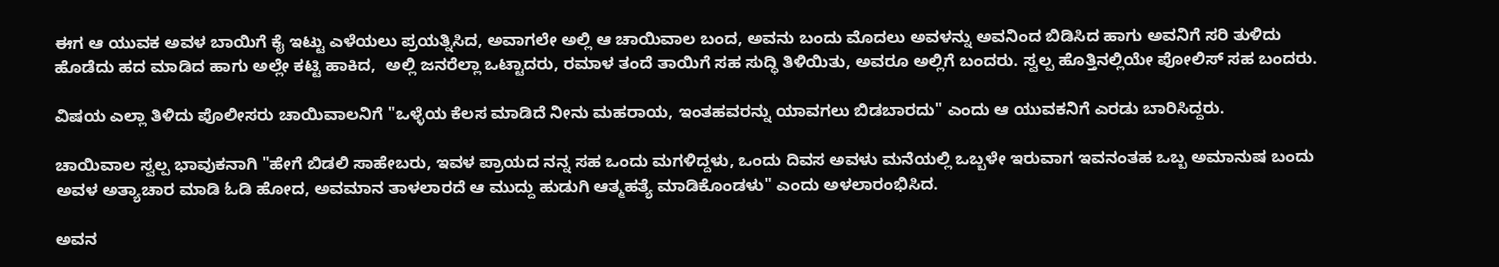ಈಗ ಆ ಯುವಕ ಅವಳ ಬಾಯಿಗೆ ಕೈ ಇಟ್ಟು ಎಳೆಯಲು ಪ್ರಯತ್ನಿಸಿದ, ಅವಾಗಲೇ ಅಲ್ಲಿ ಆ ಚಾಯಿವಾಲ ಬಂದ, ಅವನು ಬಂದು ಮೊದಲು ಅವಳನ್ನು ಅವನಿಂದ ಬಿಡಿಸಿದ ಹಾಗು ಅವನಿಗೆ ಸರಿ ತುಳಿದು ಹೊಡೆದು ಹದ ಮಾಡಿದ ಹಾಗು ಅಲ್ಲೇ ಕಟ್ಟಿ ಹಾಕಿದ,  ಅಲ್ಲಿ ಜನರೆಲ್ಲಾ ಒಟ್ಟಾದರು, ರಮಾಳ ತಂದೆ ತಾಯಿಗೆ ಸಹ ಸುದ್ಧಿ ತಿಳಿಯಿತು, ಅವರೂ ಅಲ್ಲಿಗೆ ಬಂದರು. ಸ್ವಲ್ಪ ಹೊತ್ತಿನಲ್ಲಿಯೇ ಪೋಲಿಸ್ ಸಹ ಬಂದರು.

ವಿಷಯ ಎಲ್ಲಾ ತಿಳಿದು ಪೊಲೀಸರು ಚಾಯಿವಾಲನಿಗೆ "ಒಳ್ಳೆಯ ಕೆಲಸ ಮಾಡಿದೆ ನೀನು ಮಹರಾಯ, ಇಂತಹವರನ್ನು ಯಾವಗಲು ಬಿಡಬಾರದು" ಎಂದು ಆ ಯುವಕನಿಗೆ ಎರಡು ಬಾರಿಸಿದ್ದರು.

ಚಾಯಿವಾಲ ಸ್ವಲ್ಪ ಭಾವುಕನಾಗಿ "ಹೇಗೆ ಬಿಡಲಿ ಸಾಹೇಬರು, ಇವಳ ಪ್ರಾಯದ ನನ್ನ ಸಹ ಒಂದು ಮಗಳಿದ್ದಳು, ಒಂದು ದಿವಸ ಅವಳು ಮನೆಯಲ್ಲಿ ಒಬ್ಬಳೇ ಇರುವಾಗ ಇವನಂತಹ ಒಬ್ಬ ಅಮಾನುಷ ಬಂದು ಅವಳ ಅತ್ಯಾಚಾರ ಮಾಡಿ ಓಡಿ ಹೋದ, ಅವಮಾನ ತಾಳಲಾರದೆ ಆ ಮುದ್ದು ಹುಡುಗಿ ಆತ್ಮಹತ್ಯೆ ಮಾಡಿಕೊಂಡಳು" ಎಂದು ಅಳಲಾರಂಭಿಸಿದ.

ಅವನ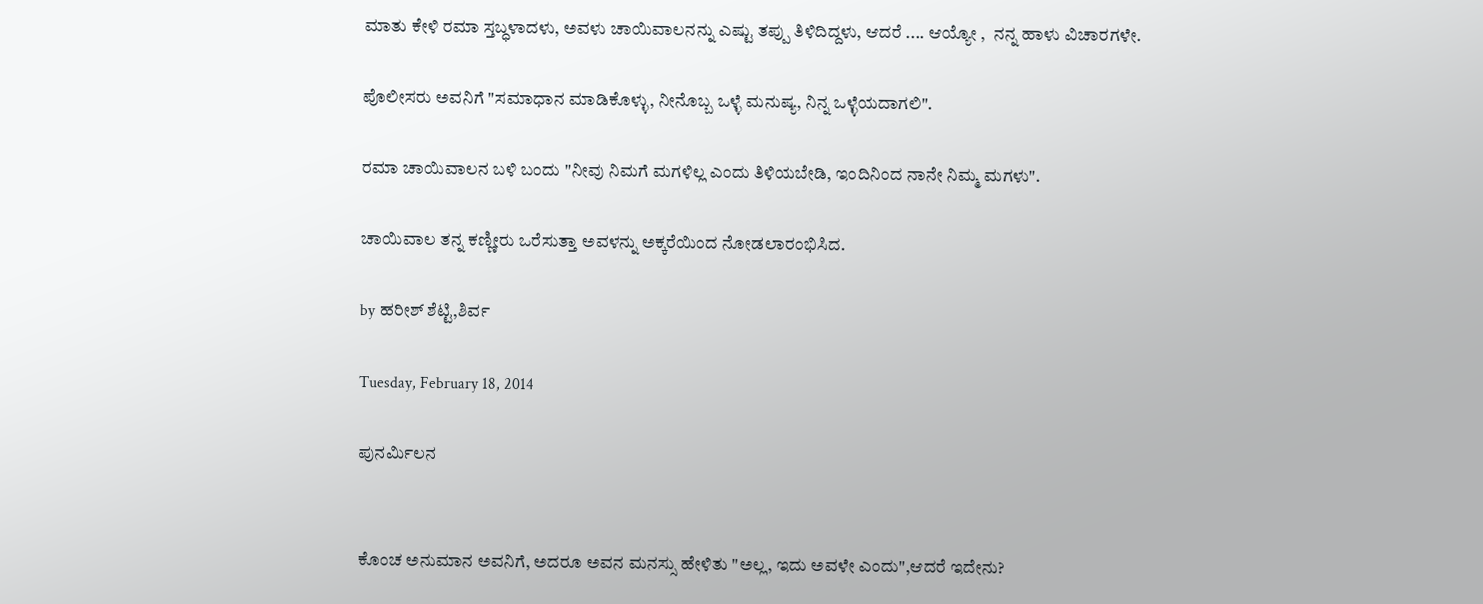ಮಾತು ಕೇಳಿ ರಮಾ ಸ್ತಬ್ಧಳಾದಳು, ಅವಳು ಚಾಯಿವಾಲನನ್ನು ಎಷ್ಟು ತಪ್ಪು ತಿಳಿದಿದ್ದಳು, ಆದರೆ .... ಆಯ್ಯೋ ,  ನನ್ನ ಹಾಳು ವಿಚಾರಗಳೇ.

ಪೊಲೀಸರು ಅವನಿಗೆ "ಸಮಾಧಾನ ಮಾಡಿಕೊಳ್ಳು, ನೀನೊಬ್ಬ ಒಳ್ಳೆ ಮನುಷ್ಯ, ನಿನ್ನ ಒಳ್ಳೆಯದಾಗಲಿ".

ರಮಾ ಚಾಯಿವಾಲನ ಬಳಿ ಬಂದು "ನೀವು ನಿಮಗೆ ಮಗಳಿಲ್ಲ ಎಂದು ತಿಳಿಯಬೇಡಿ, ಇಂದಿನಿಂದ ನಾನೇ ನಿಮ್ಮ ಮಗಳು".

ಚಾಯಿವಾಲ ತನ್ನ ಕಣ್ಣೀರು ಒರೆಸುತ್ತಾ ಅವಳನ್ನು ಅಕ್ಕರೆಯಿಂದ ನೋಡಲಾರಂಭಿಸಿದ.

by ಹರೀಶ್ ಶೆಟ್ಟಿ,ಶಿರ್ವ

Tuesday, February 18, 2014

ಪುನರ್ಮಿಲನ


ಕೊಂಚ ಅನುಮಾನ ಅವನಿಗೆ, ಅದರೂ ಅವನ ಮನಸ್ಸು ಹೇಳಿತು "ಅಲ್ಲ, ಇದು ಅವಳೇ ಎಂದು",ಆದರೆ ಇದೇನು?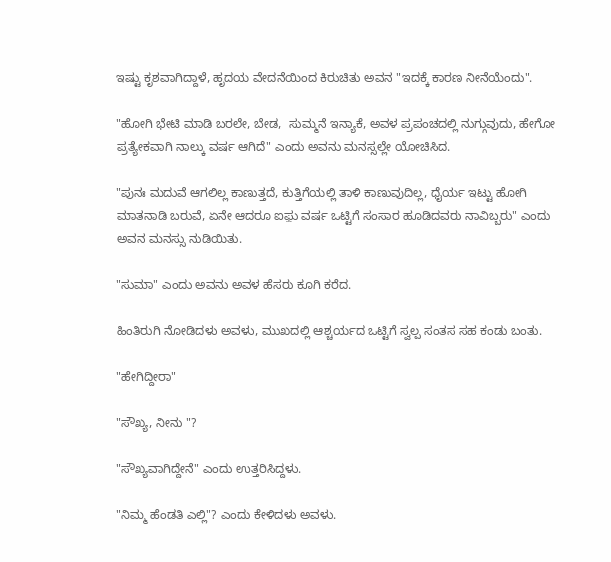ಇಷ್ಟು ಕೃಶವಾಗಿದ್ದಾಳೆ, ಹೃದಯ ವೇದನೆಯಿಂದ ಕಿರುಚಿತು ಅವನ "ಇದಕ್ಕೆ ಕಾರಣ ನೀನೆಯೆಂದು".

"ಹೋಗಿ ಭೇಟಿ ಮಾಡಿ ಬರಲೇ, ಬೇಡ,  ಸುಮ್ಮನೆ ಇನ್ಯಾಕೆ, ಅವಳ ಪ್ರಪಂಚದಲ್ಲಿ ನುಗ್ಗುವುದು, ಹೇಗೋ ಪ್ರತ್ಯೇಕವಾಗಿ ನಾಲ್ಕು ವರ್ಷ ಆಗಿದೆ" ಎಂದು ಅವನು ಮನಸ್ಸಲ್ಲೇ ಯೋಚಿಸಿದ.

"ಪುನಃ ಮದುವೆ ಆಗಲಿಲ್ಲ ಕಾಣುತ್ತದೆ, ಕುತ್ತಿಗೆಯಲ್ಲಿ ತಾಳಿ ಕಾಣುವುದಿಲ್ಲ, ಧೈರ್ಯ ಇಟ್ಟು ಹೋಗಿ ಮಾತನಾಡಿ ಬರುವೆ, ಏನೇ ಆದರೂ ಐಫ಼ು ವರ್ಷ ಒಟ್ಟಿಗೆ ಸಂಸಾರ ಹೂಡಿದವರು ನಾವಿಬ್ಬರು" ಎಂದು ಅವನ ಮನಸ್ಸು ನುಡಿಯಿತು.

"ಸುಮಾ" ಎಂದು ಅವನು ಅವಳ ಹೆಸರು ಕೂಗಿ ಕರೆದ.

ಹಿಂತಿರುಗಿ ನೋಡಿದಳು ಅವಳು, ಮುಖದಲ್ಲಿ ಆಶ್ಚರ್ಯದ ಒಟ್ಟಿಗೆ ಸ್ವಲ್ಪ ಸಂತಸ ಸಹ ಕಂಡು ಬಂತು.

"ಹೇಗಿದ್ದೀರಾ"

"ಸೌಖ್ಯ, ನೀನು "?

"ಸೌಖ್ಯವಾಗಿದ್ದೇನೆ" ಎಂದು ಉತ್ತರಿಸಿದ್ದಳು.

"ನಿಮ್ಮ ಹೆಂಡತಿ ಎಲ್ಲಿ"? ಎಂದು ಕೇಳಿದಳು ಅವಳು.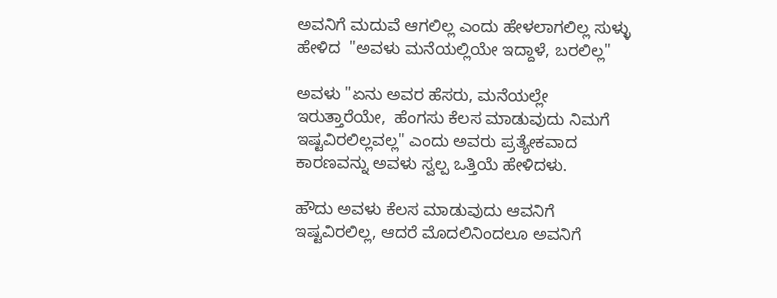ಅವನಿಗೆ ಮದುವೆ ಆಗಲಿಲ್ಲ ಎಂದು ಹೇಳಲಾಗಲಿಲ್ಲ ಸುಳ್ಳು ಹೇಳಿದ  "ಅವಳು ಮನೆಯಲ್ಲಿಯೇ ಇದ್ದಾಳೆ, ಬರಲಿಲ್ಲ"

ಅವಳು "ಏನು ಅವರ ಹೆಸರು, ಮನೆಯಲ್ಲೇ ಇರುತ್ತಾರೆಯೇ,  ಹೆಂಗಸು ಕೆಲಸ ಮಾಡುವುದು ನಿಮಗೆ ಇಷ್ಟವಿರಲಿಲ್ಲವಲ್ಲ" ಎಂದು ಅವರು ಪ್ರತ್ಯೇಕವಾದ ಕಾರಣವನ್ನು ಅವಳು ಸ್ವಲ್ಪ ಒತ್ತಿಯೆ ಹೇಳಿದಳು.

ಹೌದು ಅವಳು ಕೆಲಸ ಮಾಡುವುದು ಆವನಿಗೆ ಇಷ್ಟವಿರಲಿಲ್ಲ, ಆದರೆ ಮೊದಲಿನಿಂದಲೂ ಅವನಿಗೆ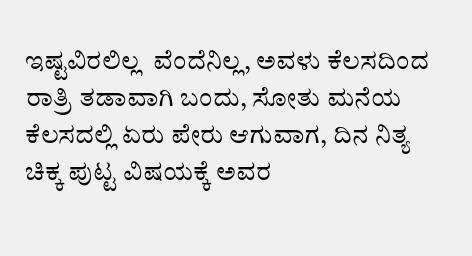ಇಷ್ಟವಿರಲಿಲ್ಲ  ವೆಂದೆನಿಲ್ಲ, ಅವಳು ಕೆಲಸದಿಂದ ರಾತ್ರಿ ತಡಾವಾಗಿ ಬಂದು, ಸೋತು ಮನೆಯ ಕೆಲಸದಲ್ಲಿ ಏರು ಪೇರು ಆಗುವಾಗ, ದಿನ ನಿತ್ಯ ಚಿಕ್ಕ ಪುಟ್ಟ ವಿಷಯಕ್ಕೆ ಅವರ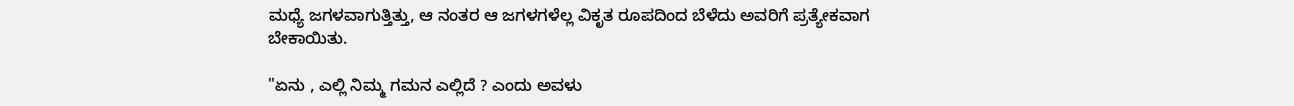ಮಧ್ಯೆ ಜಗಳವಾಗುತ್ತಿತ್ತು, ಆ ನಂತರ ಆ ಜಗಳಗಳೆಲ್ಲ ವಿಕೃತ ರೂಪದಿಂದ ಬೆಳೆದು ಅವರಿಗೆ ಪ್ರತ್ಯೇಕವಾಗ ಬೇಕಾಯಿತು.

"ಏನು , ಎಲ್ಲಿ ನಿಮ್ಮ ಗಮನ ಎಲ್ಲಿದೆ ? ಎಂದು ಅವಳು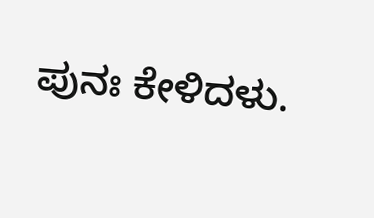ಪುನಃ ಕೇಳಿದಳು.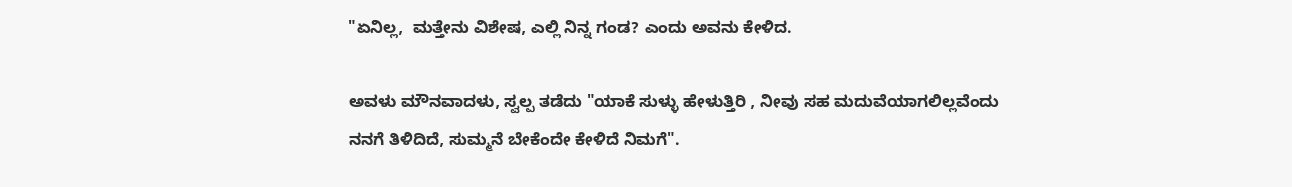"ಏನಿಲ್ಲ,  ಮತ್ತೇನು ವಿಶೇಷ, ಎಲ್ಲಿ ನಿನ್ನ ಗಂಡ? ಎಂದು ಅವನು ಕೇಳಿದ.

ಅವಳು ಮೌನವಾದಳು, ಸ್ವಲ್ಪ ತಡೆದು "ಯಾಕೆ ಸುಳ್ಳು ಹೇಳುತ್ತಿರಿ , ನೀವು ಸಹ ಮದುವೆಯಾಗಲಿಲ್ಲವೆಂದು ನನಗೆ ತಿಳಿದಿದೆ, ಸುಮ್ಮನೆ ಬೇಕೆಂದೇ ಕೇಳಿದೆ ನಿಮಗೆ".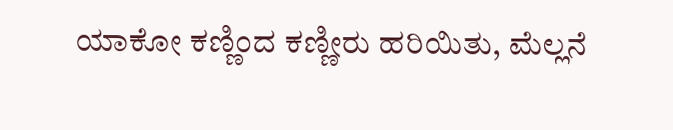ಯಾಕೋ ಕಣ್ಣಿಂದ ಕಣ್ಣೀರು ಹರಿಯಿತು, ಮೆಲ್ಲನೆ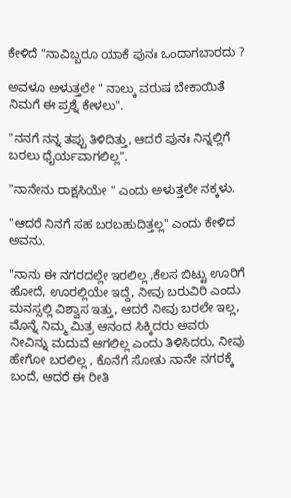ಕೇಳಿದೆ "ನಾವಿಬ್ಬರೂ ಯಾಕೆ ಪುನಃ ಒಂದಾಗಬಾರದು ?

ಅವಳೂ ಅಳುತ್ತಲೇ " ನಾಲ್ಕು ವರುಷ ಬೇಕಾಯಿತೆ ನಿಮಗೆ ಈ ಪ್ರಶ್ನೆ ಕೇಳಲು".

"ನನಗೆ ನನ್ನ ತಪ್ಪು ತಿಳಿದಿತ್ತು, ಆದರೆ ಪುನಃ ನಿನ್ನಲ್ಲಿಗೆ ಬರಲು ಧೈರ್ಯವಾಗಲಿಲ್ಲ".

"ನಾನೇನು ರಾಕ್ಷಸಿಯೇ " ಎಂದು ಅಳುತ್ತಲೇ ನಕ್ಕಳು.

"ಆದರೆ ನಿನಗೆ ಸಹ ಬರಬಹುದಿತ್ತಲ್ಲ" ಎಂದು ಕೇಳಿದ ಅವನು.

"ನಾನು ಈ ನಗರದಲ್ಲೇ ಇರಲಿಲ್ಲ ,ಕೆಲಸ ಬಿಟ್ಟು ಊರಿಗೆ ಹೋದೆ, ಊರಲ್ಲಿಯೇ ಇದ್ದೆ, ನೀವು ಬರುವಿರಿ ಎಂದು ಮನಸ್ಸಲ್ಲಿ ವಿಶ್ವಾಸ ಇತ್ತು, ಆದರೆ ನೀವು ಬರಲೇ ಇಲ್ಲ, ಮೊನ್ನೆ ನಿಮ್ಮ ಮಿತ್ರ ಆನಂದ ಸಿಕ್ಕಿದರು ಅವರು ನೀವಿನ್ನು ಮದುವೆ ಆಗಲಿಲ್ಲ ಎಂದು ತಿಳಿಸಿದರು, ನೀವು ಹೇಗೋ ಬರಲಿಲ್ಲ , ಕೊನೆಗೆ ಸೋತು ನಾನೇ ನಗರಕ್ಕೆ ಬಂದೆ, ಆದರೆ ಈ ರೀತಿ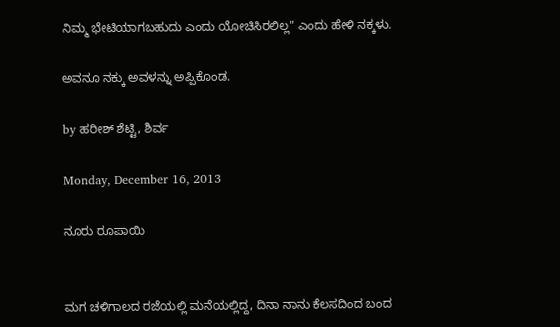ನಿಮ್ಮ ಭೇಟಿಯಾಗಬಹುದು ಎಂದು ಯೋಚಿಸಿರಲಿಲ್ಲ" ಎಂದು ಹೇಳಿ ನಕ್ಕಳು.

ಅವನೂ ನಕ್ಕು ಅವಳನ್ನು ಅಪ್ಪಿಕೊಂಡ.

by ಹರೀಶ್ ಶೆಟ್ಟಿ, ಶಿರ್ವ

Monday, December 16, 2013

ನೂರು ರೂಪಾಯಿ


ಮಗ ಚಳಿಗಾಲದ ರಜೆಯಲ್ಲಿ ಮನೆಯಲ್ಲಿದ್ದ, ದಿನಾ ನಾನು ಕೆಲಸದಿಂದ ಬಂದ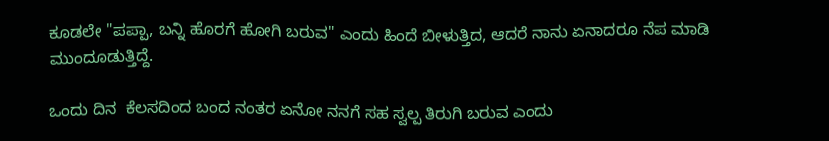ಕೂಡಲೇ "ಪಪ್ಪಾ, ಬನ್ನಿ ಹೊರಗೆ ಹೋಗಿ ಬರುವ" ಎಂದು ಹಿಂದೆ ಬೀಳುತ್ತಿದ, ಆದರೆ ನಾನು ಏನಾದರೂ ನೆಪ ಮಾಡಿ ಮುಂದೂಡುತ್ತಿದ್ದೆ.

ಒಂದು ದಿನ  ಕೆಲಸದಿಂದ ಬಂದ ನಂತರ ಏನೋ ನನಗೆ ಸಹ ಸ್ವಲ್ಪ ತಿರುಗಿ ಬರುವ ಎಂದು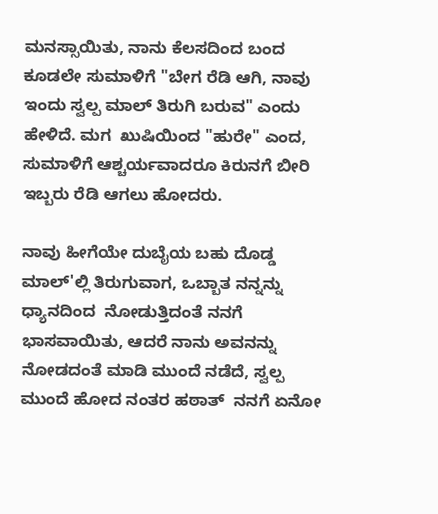ಮನಸ್ಸಾಯಿತು, ನಾನು ಕೆಲಸದಿಂದ ಬಂದ ಕೂಡಲೇ ಸುಮಾಳಿಗೆ "ಬೇಗ ರೆಡಿ ಆಗಿ, ನಾವು ಇಂದು ಸ್ವಲ್ಪ ಮಾಲ್ ತಿರುಗಿ ಬರುವ" ಎಂದು ಹೇಳಿದೆ. ಮಗ  ಖುಷಿಯಿಂದ "ಹುರೇ" ಎಂದ, ಸುಮಾಳಿಗೆ ಆಶ್ಚರ್ಯವಾದರೂ ಕಿರುನಗೆ ಬೀರಿ ಇಬ್ಬರು ರೆಡಿ ಆಗಲು ಹೋದರು.

ನಾವು ಹೀಗೆಯೇ ದುಬೈಯ ಬಹು ದೊಡ್ಡ ಮಾಲ್'ಲ್ಲಿ ತಿರುಗುವಾಗ, ಒಬ್ಬಾತ ನನ್ನನ್ನು ಧ್ಯಾನದಿಂದ  ನೋಡುತ್ತಿದಂತೆ ನನಗೆ ಭಾಸವಾಯಿತು, ಆದರೆ ನಾನು ಅವನನ್ನು ನೋಡದಂತೆ ಮಾಡಿ ಮುಂದೆ ನಡೆದೆ, ಸ್ವಲ್ಪ ಮುಂದೆ ಹೋದ ನಂತರ ಹಠಾತ್  ನನಗೆ ಏನೋ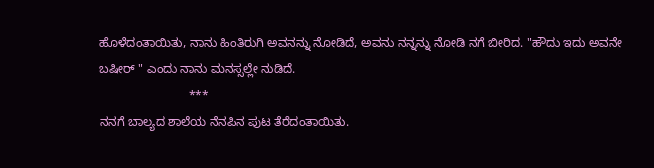ಹೊಳೆದಂತಾಯಿತು, ನಾನು ಹಿಂತಿರುಗಿ ಅವನನ್ನು ನೋಡಿದೆ, ಅವನು ನನ್ನನ್ನು ನೋಡಿ ನಗೆ ಬೀರಿದ. "ಹೌದು ಇದು ಅವನೇ ಬಷೀರ್ " ಎಂದು ನಾನು ಮನಸ್ಸಲ್ಲೇ ನುಡಿದೆ.
                          ***
ನನಗೆ ಬಾಲ್ಯದ ಶಾಲೆಯ ನೆನಪಿನ ಪುಟ ತೆರೆದಂತಾಯಿತು.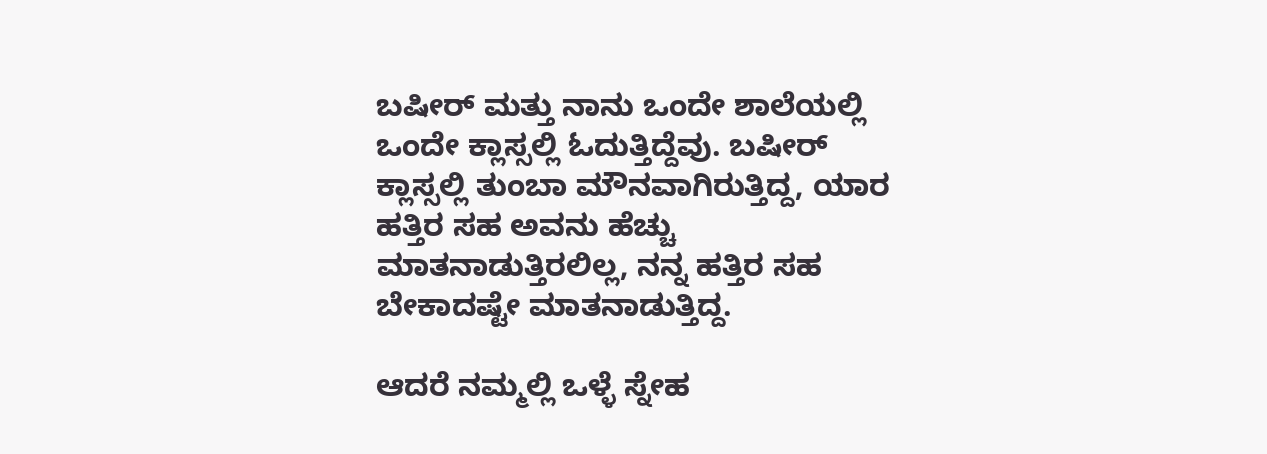ಬಷೀರ್ ಮತ್ತು ನಾನು ಒಂದೇ ಶಾಲೆಯಲ್ಲಿ ಒಂದೇ ಕ್ಲಾಸ್ಸಲ್ಲಿ ಓದುತ್ತಿದ್ದೆವು. ಬಷೀರ್ ಕ್ಲಾಸ್ಸಲ್ಲಿ ತುಂಬಾ ಮೌನವಾಗಿರುತ್ತಿದ್ದ, ಯಾರ ಹತ್ತಿರ ಸಹ ಅವನು ಹೆಚ್ಚು ಮಾತನಾಡುತ್ತಿರಲಿಲ್ಲ, ನನ್ನ ಹತ್ತಿರ ಸಹ ಬೇಕಾದಷ್ಟೇ ಮಾತನಾಡುತ್ತಿದ್ದ.

ಆದರೆ ನಮ್ಮಲ್ಲಿ ಒಳ್ಳೆ ಸ್ನೇಹ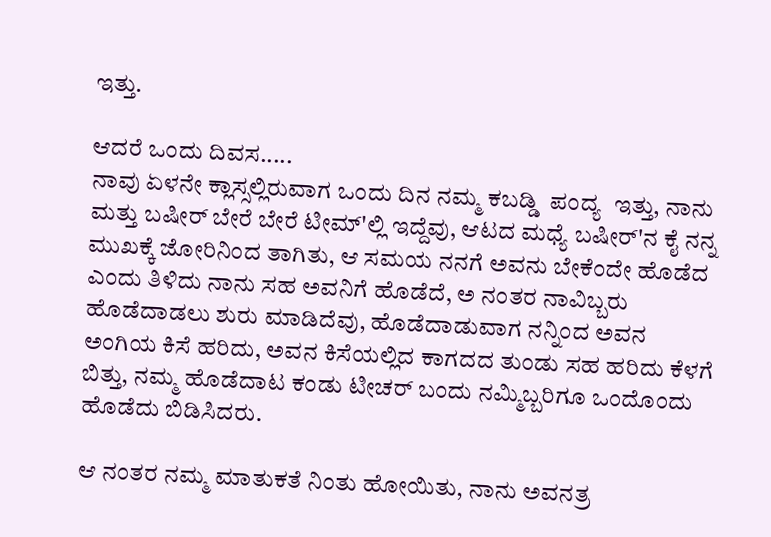ಇತ್ತು.

ಆದರೆ ಒಂದು ದಿವಸ.....
ನಾವು ಏಳನೇ ಕ್ಲಾಸ್ಸಲ್ಲಿರುವಾಗ ಒಂದು ದಿನ ನಮ್ಮ ಕಬಡ್ಡಿ  ಪಂದ್ಯ  ಇತ್ತು, ನಾನು ಮತ್ತು ಬಷೀರ್ ಬೇರೆ ಬೇರೆ ಟೀಮ್'ಲ್ಲಿ ಇದ್ದೆವು, ಆಟದ ಮಧ್ಯೆ ಬಷೀರ್'ನ ಕೈ ನನ್ನ ಮುಖಕ್ಕೆ ಜೋರಿನಿಂದ ತಾಗಿತು, ಆ ಸಮಯ ನನಗೆ ಅವನು ಬೇಕೆಂದೇ ಹೊಡೆದ ಎಂದು ತಿಳಿದು ನಾನು ಸಹ ಅವನಿಗೆ ಹೊಡೆದೆ, ಅ ನಂತರ ನಾವಿಬ್ಬರು ಹೊಡೆದಾಡಲು ಶುರು ಮಾಡಿದೆವು, ಹೊಡೆದಾಡುವಾಗ ನನ್ನಿಂದ ಅವನ ಅಂಗಿಯ ಕಿಸೆ ಹರಿದು, ಅವನ ಕಿಸೆಯಲ್ಲಿದ ಕಾಗದದ ತುಂಡು ಸಹ ಹರಿದು ಕೆಳಗೆ ಬಿತ್ತು, ನಮ್ಮ ಹೊಡೆದಾಟ ಕಂಡು ಟೀಚರ್ ಬಂದು ನಮ್ಮಿಬ್ಬರಿಗೂ ಒಂದೊಂದು ಹೊಡೆದು ಬಿಡಿಸಿದರು.

ಆ ನಂತರ ನಮ್ಮ ಮಾತುಕತೆ ನಿಂತು ಹೋಯಿತು, ನಾನು ಅವನತ್ರ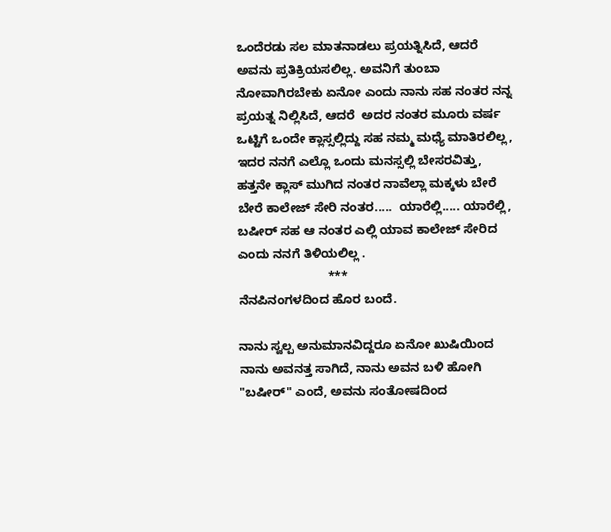ಒಂದೆರಡು ಸಲ ಮಾತನಾಡಲು ಪ್ರಯತ್ನಿಸಿದೆ, ಆದರೆ ಅವನು ಪ್ರತಿಕ್ರಿಯಸಲಿಲ್ಲ. ಅವನಿಗೆ ತುಂಬಾ ನೋವಾಗಿರಬೇಕು ಏನೋ ಎಂದು ನಾನು ಸಹ ನಂತರ ನನ್ನ ಪ್ರಯತ್ನ ನಿಲ್ಲಿಸಿದೆ, ಆದರೆ  ಅದರ ನಂತರ ಮೂರು ವರ್ಷ ಒಟ್ಟಿಗೆ ಒಂದೇ ಕ್ಲಾಸ್ಸಲ್ಲಿದ್ದು ಸಹ ನಮ್ಮ ಮಧ್ಯೆ ಮಾತಿರಲಿಲ್ಲ, ಇದರ ನನಗೆ ಎಲ್ಲೊ ಒಂದು ಮನಸ್ಸಲ್ಲಿ ಬೇಸರವಿತ್ತು, ಹತ್ತನೇ ಕ್ಲಾಸ್ ಮುಗಿದ ನಂತರ ನಾವೆಲ್ಲಾ ಮಕ್ಕಳು ಬೇರೆ ಬೇರೆ ಕಾಲೇಜ್ ಸೇರಿ ನಂತರ.....  ಯಾರೆಲ್ಲಿ..... ಯಾರೆಲ್ಲಿ, ಬಷೀರ್ ಸಹ ಆ ನಂತರ ಎಲ್ಲಿ ಯಾವ ಕಾಲೇಜ್ ಸೇರಿದ ಎಂದು ನನಗೆ ತಿಳಿಯಲಿಲ್ಲ .
                          ***
ನೆನಪಿನಂಗಳದಿಂದ ಹೊರ ಬಂದೆ.

ನಾನು ಸ್ವಲ್ಪ ಅನುಮಾನವಿದ್ದರೂ ಏನೋ ಖುಷಿಯಿಂದ ನಾನು ಅವನತ್ತ ಸಾಗಿದೆ, ನಾನು ಅವನ ಬಳಿ ಹೋಗಿ "ಬಷೀರ್" ಎಂದೆ, ಅವನು ಸಂತೋಷದಿಂದ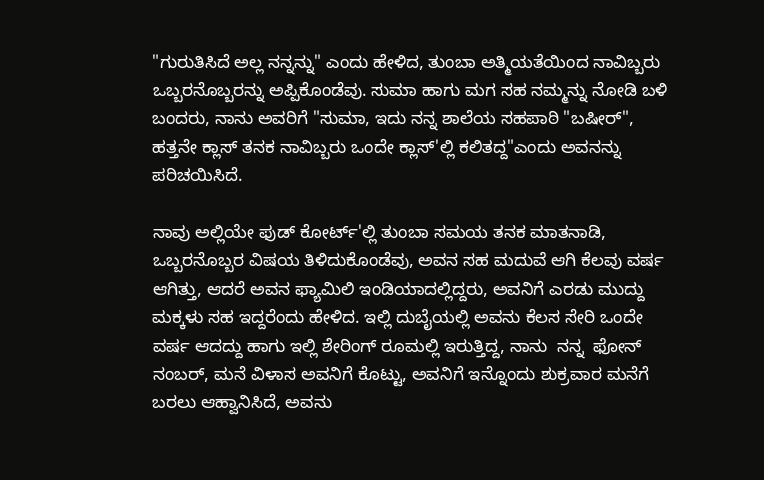"ಗುರುತಿಸಿದೆ ಅಲ್ಲ ನನ್ನನ್ನು" ಎಂದು ಹೇಳಿದ, ತುಂಬಾ ಅತ್ಮಿಯತೆಯಿಂದ ನಾವಿಬ್ಬರು ಒಬ್ಬರನೊಬ್ಬರನ್ನು ಅಪ್ಪಿಕೊಂಡೆವು. ಸುಮಾ ಹಾಗು ಮಗ ಸಹ ನಮ್ಮನ್ನು ನೋಡಿ ಬಳಿ ಬಂದರು, ನಾನು ಅವರಿಗೆ "ಸುಮಾ, ಇದು ನನ್ನ ಶಾಲೆಯ ಸಹಪಾಠಿ "ಬಷೀರ್", ಹತ್ತನೇ ಕ್ಲಾಸ್ ತನಕ ನಾವಿಬ್ಬರು ಒಂದೇ ಕ್ಲಾಸ್'ಲ್ಲಿ ಕಲಿತದ್ದ"ಎಂದು ಅವನನ್ನು ಪರಿಚಯಿಸಿದೆ.

ನಾವು ಅಲ್ಲಿಯೇ ಫುಡ್ ಕೋರ್ಟ್'ಲ್ಲಿ ತುಂಬಾ ಸಮಯ ತನಕ ಮಾತನಾಡಿ, ಒಬ್ಬರನೊಬ್ಬರ ವಿಷಯ ತಿಳಿದುಕೊಂಡೆವು, ಅವನ ಸಹ ಮದುವೆ ಆಗಿ ಕೆಲವು ವರ್ಷ ಆಗಿತ್ತು, ಆದರೆ ಅವನ ಫ್ಯಾಮಿಲಿ ಇಂಡಿಯಾದಲ್ಲಿದ್ದರು, ಅವನಿಗೆ ಎರಡು ಮುದ್ದು ಮಕ್ಕಳು ಸಹ ಇದ್ದರೆಂದು ಹೇಳಿದ. ಇಲ್ಲಿ ದುಬೈಯಲ್ಲಿ ಅವನು ಕೆಲಸ ಸೇರಿ ಒಂದೇ ವರ್ಷ ಆದದ್ದು ಹಾಗು ಇಲ್ಲಿ ಶೇರಿಂಗ್ ರೂಮಲ್ಲಿ ಇರುತ್ತಿದ್ದ, ನಾನು  ನನ್ನ  ಫೋನ್ ನಂಬರ್, ಮನೆ ವಿಳಾಸ ಅವನಿಗೆ ಕೊಟ್ಟು, ಅವನಿಗೆ ಇನ್ನೊಂದು ಶುಕ್ರವಾರ ಮನೆಗೆ ಬರಲು ಆಹ್ವಾನಿಸಿದೆ, ಅವನು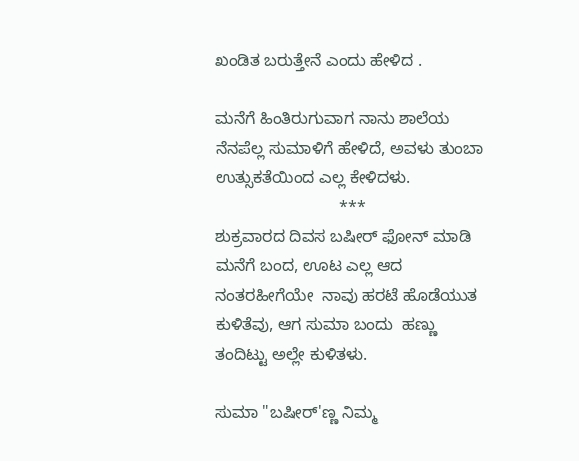ಖಂಡಿತ ಬರುತ್ತೇನೆ ಎಂದು ಹೇಳಿದ .

ಮನೆಗೆ ಹಿಂತಿರುಗುವಾಗ ನಾನು ಶಾಲೆಯ ನೆನಪೆಲ್ಲ ಸುಮಾಳಿಗೆ ಹೇಳಿದೆ, ಅವಳು ತುಂಬಾ ಉತ್ಸುಕತೆಯಿಂದ ಎಲ್ಲ ಕೇಳಿದಳು.
                           ***
ಶುಕ್ರವಾರದ ದಿವಸ ಬಷೀರ್ ಫೋನ್ ಮಾಡಿ ಮನೆಗೆ ಬಂದ, ಊಟ ಎಲ್ಲ ಆದ ನಂತರಹೀಗೆಯೇ  ನಾವು ಹರಟೆ ಹೊಡೆಯುತ ಕುಳಿತೆವು, ಆಗ ಸುಮಾ ಬಂದು  ಹಣ್ಣು ತಂದಿಟ್ಟು ಅಲ್ಲೇ ಕುಳಿತಳು.

ಸುಮಾ "ಬಷೀರ್'ಣ್ಣ ನಿಮ್ಮ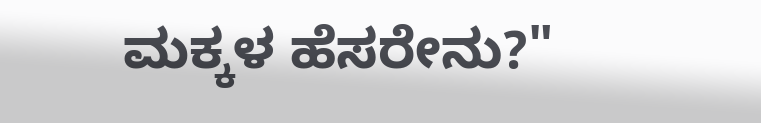ಮಕ್ಕಳ ಹೆಸರೇನು?"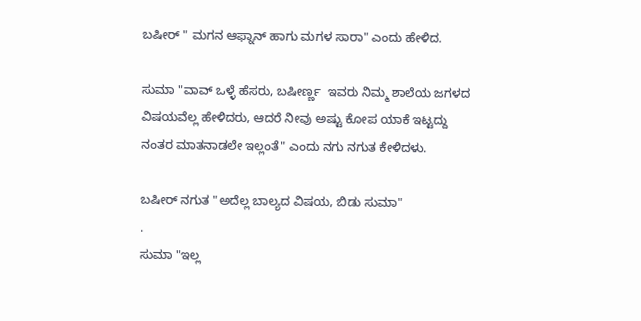ಬಷೀರ್ " ಮಗನ ಆಫ್ನಾನ್ ಹಾಗು ಮಗಳ ಸಾರಾ" ಎಂದು ಹೇಳಿದ.

ಸುಮಾ "ವಾವ್ ಒಳ್ಳೆ ಹೆಸರು, ಬಷೀರ್ಣ್ಣ  ಇವರು ನಿಮ್ಮ ಶಾಲೆಯ ಜಗಳದ ವಿಷಯವೆಲ್ಲ ಹೇಳಿದರು, ಆದರೆ ನೀವು ಅಷ್ಟು ಕೋಪ ಯಾಕೆ ಇಟ್ಟದ್ದು ನಂತರ ಮಾತನಾಡಲೇ ಇಲ್ಲಂತೆ" ಎಂದು ನಗು ನಗುತ ಕೇಳಿದಳು.

ಬಷೀರ್ ನಗುತ "ಅದೆಲ್ಲ ಬಾಲ್ಯದ ವಿಷಯ, ಬಿಡು ಸುಮಾ"
.
ಸುಮಾ "ಇಲ್ಲ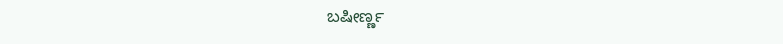ಬಷೀರ್ಣ್ಣ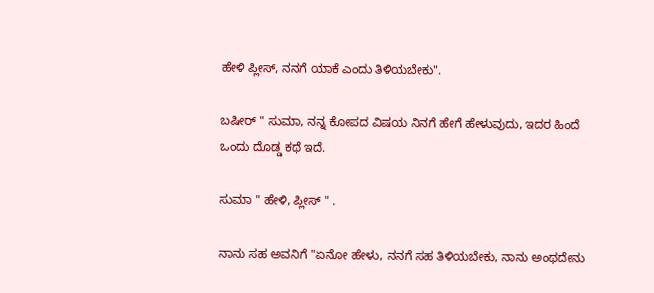ಹೇಳಿ ಪ್ಲೀಸ್, ನನಗೆ ಯಾಕೆ ಎಂದು ತಿಳಿಯಬೇಕು".

ಬಷೀರ್ " ಸುಮಾ, ನನ್ನ ಕೋಪದ ವಿಷಯ ನಿನಗೆ ಹೇಗೆ ಹೇಳುವುದು, ಇದರ ಹಿಂದೆ ಒಂದು ದೊಡ್ಡ ಕಥೆ ಇದೆ.

ಸುಮಾ " ಹೇಳಿ, ಪ್ಲೀಸ್ " .

ನಾನು ಸಹ ಅವನಿಗೆ "ಏನೋ ಹೇಳು, ನನಗೆ ಸಹ ತಿಳಿಯಬೇಕು, ನಾನು ಅಂಥದೇನು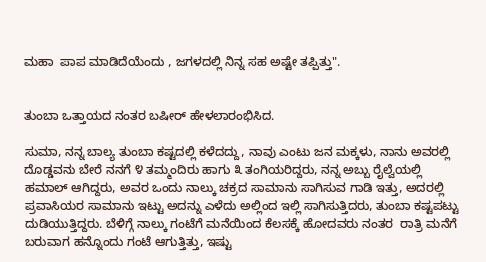ಮಹಾ  ಪಾಪ ಮಾಡಿದೆಯೆಂದು , ಜಗಳದಲ್ಲಿ ನಿನ್ನ ಸಹ ಅಷ್ಟೇ ತಪ್ಪಿತ್ತು".


ತುಂಬಾ ಒತ್ತಾಯದ ನಂತರ ಬಷೀರ್ ಹೇಳಲಾರಂಭಿಸಿದ.

ಸುಮಾ, ನನ್ನ ಬಾಲ್ಯ ತುಂಬಾ ಕಷ್ಟದಲ್ಲಿ ಕಳೆದದ್ದು, ನಾವು ಎಂಟು ಜನ ಮಕ್ಕಳು, ನಾನು ಅವರಲ್ಲಿ ದೊಡ್ಡವನು ಬೇರೆ ನನಗೆ ೪ ತಮ್ಮಂದಿರು ಹಾಗು ೩ ತಂಗಿಯರಿದ್ದರು, ನನ್ನ ಅಬ್ಬು ರೈಲ್ವೆಯಲ್ಲಿ ಹಮಾಲ್ ಆಗಿದ್ದರು, ಅವರ ಒಂದು ನಾಲ್ಕು ಚಕ್ರದ ಸಾಮಾನು ಸಾಗಿಸುವ ಗಾಡಿ ಇತ್ತು, ಅದರಲ್ಲಿ ಪ್ರವಾಸಿಯರ ಸಾಮಾನು ಇಟ್ಟು ಅದನ್ನು ಎಳೆದು ಅಲ್ಲಿಂದ ಇಲ್ಲಿ ಸಾಗಿಸುತ್ತಿದರು, ತುಂಬಾ ಕಷ್ಟಪಟ್ಟು ದುಡಿಯುತ್ತಿದ್ದರು. ಬೆಳಿಗ್ಗೆ ನಾಲ್ಕು ಗಂಟೆಗೆ ಮನೆಯಿಂದ ಕೆಲಸಕ್ಕೆ ಹೋದವರು ನಂತರ  ರಾತ್ರಿ ಮನೆಗೆ ಬರುವಾಗ ಹನ್ನೊಂದು ಗಂಟೆ ಆಗುತ್ತಿತ್ತು, ಇಷ್ಟು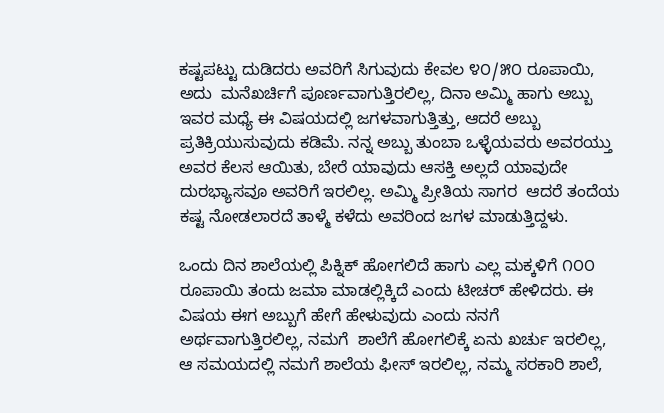ಕಷ್ಟಪಟ್ಟು ದುಡಿದರು ಅವರಿಗೆ ಸಿಗುವುದು ಕೇವಲ ೪೦/೫೦ ರೂಪಾಯಿ, ಅದು  ಮನೆಖರ್ಚಿಗೆ ಪೂರ್ಣವಾಗುತ್ತಿರಲಿಲ್ಲ, ದಿನಾ ಅಮ್ಮಿ ಹಾಗು ಅಬ್ಬು ಇವರ ಮಧ್ಯೆ ಈ ವಿಷಯದಲ್ಲಿ ಜಗಳವಾಗುತ್ತಿತ್ತು, ಆದರೆ ಅಬ್ಬು ಪ್ರತಿಕ್ರಿಯುಸುವುದು ಕಡಿಮೆ. ನನ್ನ ಅಬ್ಬು ತುಂಬಾ ಒಳ್ಳೆಯವರು ಅವರಯ್ತು ಅವರ ಕೆಲಸ ಆಯಿತು, ಬೇರೆ ಯಾವುದು ಆಸಕ್ತಿ ಅಲ್ಲದೆ ಯಾವುದೇ ದುರಭ್ಯಾಸವೂ ಅವರಿಗೆ ಇರಲಿಲ್ಲ. ಅಮ್ಮಿ ಪ್ರೀತಿಯ ಸಾಗರ  ಆದರೆ ತಂದೆಯ ಕಷ್ಟ ನೋಡಲಾರದೆ ತಾಳ್ಮೆ ಕಳೆದು ಅವರಿಂದ ಜಗಳ ಮಾಡುತ್ತಿದ್ದಳು.

ಒಂದು ದಿನ ಶಾಲೆಯಲ್ಲಿ ಪಿಕ್ನಿಕ್ ಹೋಗಲಿದೆ ಹಾಗು ಎಲ್ಲ ಮಕ್ಕಳಿಗೆ ೧೦೦ ರೂಪಾಯಿ ತಂದು ಜಮಾ ಮಾಡಲ್ಲಿಕ್ಕಿದೆ ಎಂದು ಟೀಚರ್ ಹೇಳಿದರು. ಈ ವಿಷಯ ಈಗ ಅಬ್ಬುಗೆ ಹೇಗೆ ಹೇಳುವುದು ಎಂದು ನನಗೆ ಅರ್ಥವಾಗುತ್ತಿರಲಿಲ್ಲ, ನಮಗೆ  ಶಾಲೆಗೆ ಹೋಗಲಿಕ್ಕೆ ಏನು ಖರ್ಚು ಇರಲಿಲ್ಲ, ಆ ಸಮಯದಲ್ಲಿ ನಮಗೆ ಶಾಲೆಯ ಫೀಸ್ ಇರಲಿಲ್ಲ, ನಮ್ಮ ಸರಕಾರಿ ಶಾಲೆ,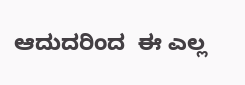ಆದುದರಿಂದ  ಈ ಎಲ್ಲ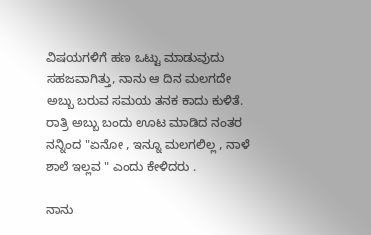ವಿಷಯಗಳಿಗೆ ಹಣ ಒಟ್ಟು ಮಾಡುವುದು ಸಹಜವಾಗಿತ್ತು, ನಾನು ಆ ದಿನ ಮಲಗದೇ ಅಬ್ಬು ಬರುವ ಸಮಯ ತನಕ ಕಾದು ಕುಳಿತೆ. ರಾತ್ರಿ ಅಬ್ಬು ಬಂದು ಊಟ ಮಾಡಿದ ನಂತರ ನನ್ನಿಂದ "ಏನೋ , ಇನ್ನೂ ಮಲಗಲಿಲ್ಲ , ನಾಳೆ ಶಾಲೆ ಇಲ್ಲವ " ಎಂದು ಕೇಳಿದರು .

ನಾನು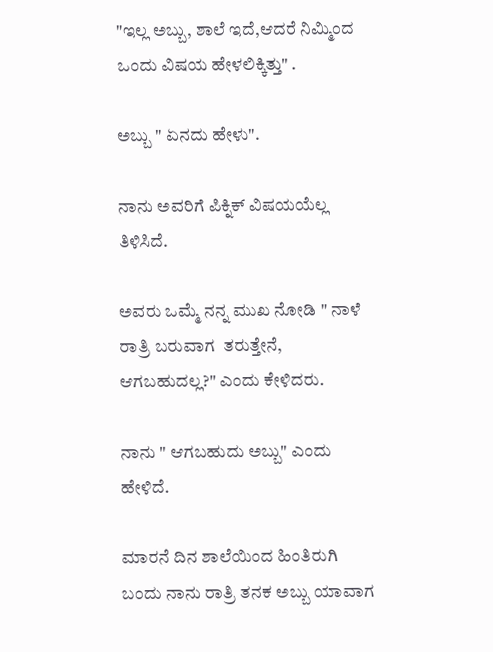"ಇಲ್ಲ ಅಬ್ಬು, ಶಾಲೆ ಇದೆ,ಆದರೆ ನಿಮ್ಮಿಂದ ಒಂದು ವಿಷಯ ಹೇಳಲಿಕ್ಕಿತ್ತು" .

ಅಬ್ಬು " ಏನದು ಹೇಳು".

ನಾನು ಅವರಿಗೆ ಪಿಕ್ನಿಕ್ ವಿಷಯಯೆಲ್ಲ ತಿಳಿಸಿದೆ.

ಅವರು ಒಮ್ಮೆ ನನ್ನ ಮುಖ ನೋಡಿ " ನಾಳೆ  ರಾತ್ರಿ ಬರುವಾಗ  ತರುತ್ತೇನೆ, ಆಗಬಹುದಲ್ಲ?" ಎಂದು ಕೇಳಿದರು.

ನಾನು " ಆಗಬಹುದು ಅಬ್ಬು" ಎಂದು ಹೇಳಿದೆ.

ಮಾರನೆ ದಿನ ಶಾಲೆಯಿಂದ ಹಿಂತಿರುಗಿ ಬಂದು ನಾನು ರಾತ್ರಿ ತನಕ ಅಬ್ಬು ಯಾವಾಗ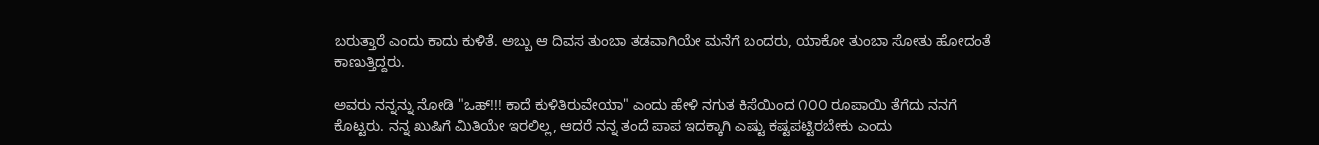ಬರುತ್ತಾರೆ ಎಂದು ಕಾದು ಕುಳಿತೆ. ಅಬ್ಬು ಆ ದಿವಸ ತುಂಬಾ ತಡವಾಗಿಯೇ ಮನೆಗೆ ಬಂದರು, ಯಾಕೋ ತುಂಬಾ ಸೋತು ಹೋದಂತೆ ಕಾಣುತ್ತಿದ್ದರು.

ಅವರು ನನ್ನನ್ನು ನೋಡಿ "ಒಹ್!!! ಕಾದೆ ಕುಳಿತಿರುವೇಯಾ" ಎಂದು ಹೇಳಿ ನಗುತ ಕಿಸೆಯಿಂದ ೧೦೦ ರೂಪಾಯಿ ತೆಗೆದು ನನಗೆ ಕೊಟ್ಟರು. ನನ್ನ ಖುಷಿಗೆ ಮಿತಿಯೇ ಇರಲಿಲ್ಲ, ಆದರೆ ನನ್ನ ತಂದೆ ಪಾಪ ಇದಕ್ಕಾಗಿ ಎಷ್ಟು ಕಷ್ಟಪಟ್ಟಿರಬೇಕು ಎಂದು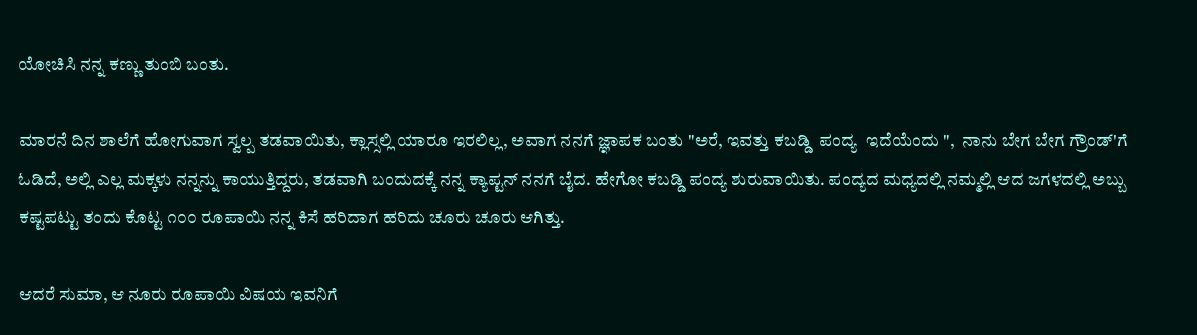ಯೋಚಿಸಿ ನನ್ನ ಕಣ್ಣು ತುಂಬಿ ಬಂತು.

ಮಾರನೆ ದಿನ ಶಾಲೆಗೆ ಹೋಗುವಾಗ ಸ್ವಲ್ಪ ತಡವಾಯಿತು, ಕ್ಲಾಸ್ಸಲ್ಲಿ ಯಾರೂ ಇರಲಿಲ್ಲ, ಅವಾಗ ನನಗೆ ಜ್ಞಾಪಕ ಬಂತು "ಅರೆ, ಇವತ್ತು ಕಬಡ್ಡಿ  ಪಂದ್ಯ  ಇದೆಯೆಂದು ",  ನಾನು ಬೇಗ ಬೇಗ ಗ್ರೌಂಡ್'ಗೆ ಓಡಿದೆ, ಅಲ್ಲಿ ಎಲ್ಲ ಮಕ್ಕಳು ನನ್ನನ್ನು ಕಾಯುತ್ತಿದ್ದರು, ತಡವಾಗಿ ಬಂದುದಕ್ಕೆ ನನ್ನ ಕ್ಯಾಪ್ಟನ್ ನನಗೆ ಬೈದ. ಹೇಗೋ ಕಬಡ್ಡಿ ಪಂದ್ಯ ಶುರುವಾಯಿತು. ಪಂದ್ಯದ ಮಧ್ಯದಲ್ಲಿ ನಮ್ಮಲ್ಲಿ ಆದ ಜಗಳದಲ್ಲಿ ಅಬ್ಬು ಕಷ್ಟಪಟ್ಟು ತಂದು ಕೊಟ್ಟ ೧೦೦ ರೂಪಾಯಿ ನನ್ನ ಕಿಸೆ ಹರಿದಾಗ ಹರಿದು ಚೂರು ಚೂರು ಆಗಿತ್ತು.

ಆದರೆ ಸುಮಾ, ಆ ನೂರು ರೂಪಾಯಿ ವಿಷಯ ಇವನಿಗೆ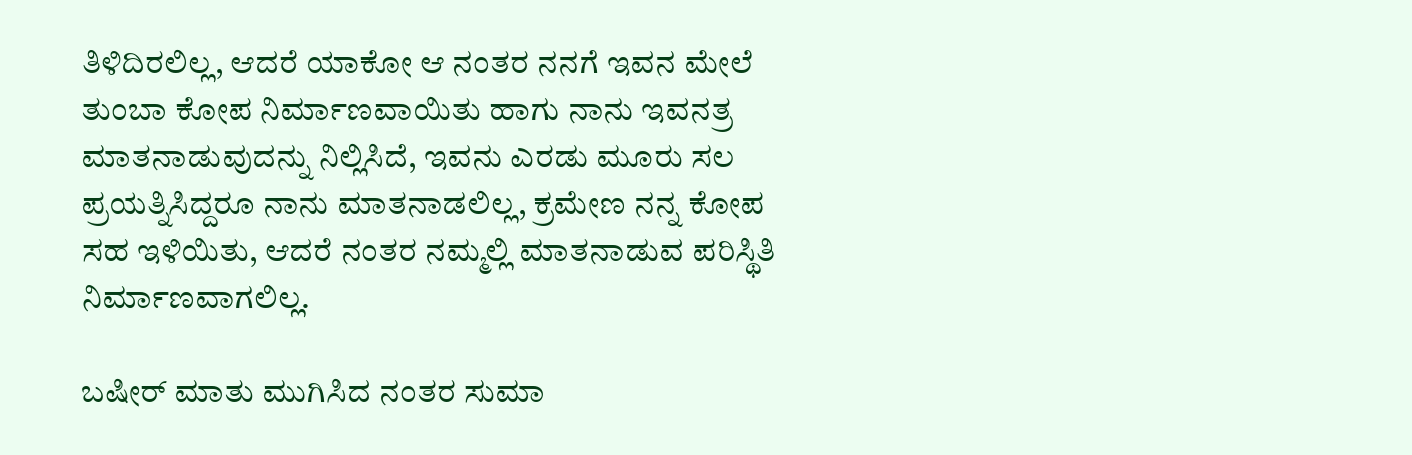ತಿಳಿದಿರಲಿಲ್ಲ, ಆದರೆ ಯಾಕೋ ಆ ನಂತರ ನನಗೆ ಇವನ ಮೇಲೆ ತುಂಬಾ ಕೋಪ ನಿರ್ಮಾಣವಾಯಿತು ಹಾಗು ನಾನು ಇವನತ್ರ ಮಾತನಾಡುವುದನ್ನು ನಿಲ್ಲಿಸಿದೆ, ಇವನು ಎರಡು ಮೂರು ಸಲ ಪ್ರಯತ್ನಿಸಿದ್ದರೂ ನಾನು ಮಾತನಾಡಲಿಲ್ಲ, ಕ್ರಮೇಣ ನನ್ನ ಕೋಪ ಸಹ ಇಳಿಯಿತು, ಆದರೆ ನಂತರ ನಮ್ಮಲ್ಲಿ ಮಾತನಾಡುವ ಪರಿಸ್ಥಿತಿ ನಿರ್ಮಾಣವಾಗಲಿಲ್ಲ.

ಬಷೀರ್ ಮಾತು ಮುಗಿಸಿದ ನಂತರ ಸುಮಾ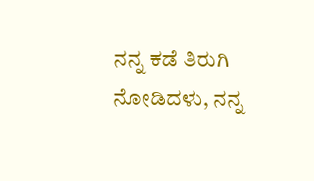ನನ್ನ ಕಡೆ ತಿರುಗಿ ನೋಡಿದಳು, ನನ್ನ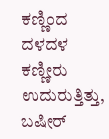ಕಣ್ಣಿಂದ ದಳದಳ ಕಣ್ಣೀರು ಉದುರುತ್ತಿತ್ತು, ಬಷೀರ್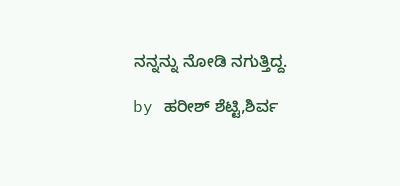ನನ್ನನ್ನು ನೋಡಿ ನಗುತ್ತಿದ್ದ.

by ಹರೀಶ್ ಶೆಟ್ಟಿ,ಶಿರ್ವ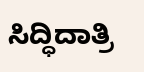ಸಿದ್ಧಿದಾತ್ರಿ